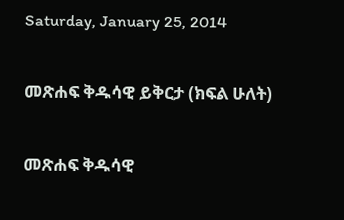Saturday, January 25, 2014

መጽሐፍ ቅዱሳዊ ይቅርታ (ክፍል ሁለት)

መጽሐፍ ቅዱሳዊ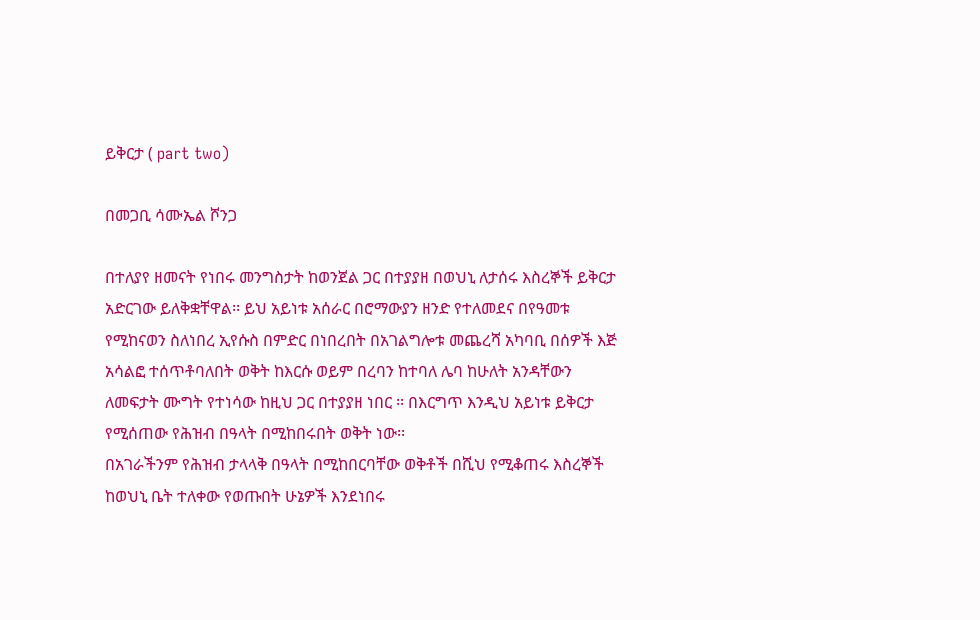ይቅርታ ( part two)

በመጋቢ ሳሙኤል ሾንጋ

በተለያየ ዘመናት የነበሩ መንግስታት ከወንጀል ጋር በተያያዘ በወህኒ ለታሰሩ እስረኞች ይቅርታ አድርገው ይለቅቋቸዋል፡፡ ይህ አይነቱ አሰራር በሮማውያን ዘንድ የተለመደና በየዓመቱ የሚከናወን ስለነበረ ኢየሱስ በምድር በነበረበት በአገልግሎቱ መጨረሻ አካባቢ በሰዎች እጅ አሳልፎ ተሰጥቶባለበት ወቅት ከእርሱ ወይም በረባን ከተባለ ሌባ ከሁለት አንዳቸውን ለመፍታት ሙግት የተነሳው ከዚህ ጋር በተያያዘ ነበር ፡፡ በእርግጥ እንዲህ አይነቱ ይቅርታ የሚሰጠው የሕዝብ በዓላት በሚከበሩበት ወቅት ነው፡፡
በአገራችንም የሕዝብ ታላላቅ በዓላት በሚከበርባቸው ወቅቶች በሺህ የሚቆጠሩ እስረኞች ከወህኒ ቤት ተለቀው የወጡበት ሁኔዎች እንደነበሩ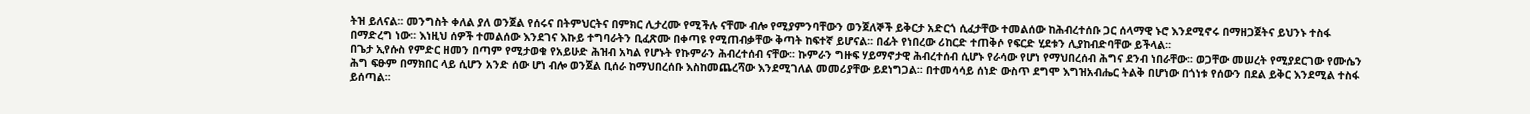ትዝ ይለናል፡፡ መንግስት ቀለል ያለ ወንጀል የሰሩና በትምህርትና በምክር ሊታረሙ የሚችሉ ናቸሙ ብሎ የሚያምንባቸውን ወንጀለኞች ይቅርታ አድርጎ ሲፈታቸው ተመልሰው ከሕብረተሰቡ ጋር ሰላማዊ ኑሮ እንደሚኖሩ በማዘጋጀትና ይህንኑ ተስፋ በማድረግ ነው፡፡ እነዚህ ሰዎች ተመልሰው እንደገና እኩይ ተግባራትን ቢፈጽሙ በቀጣዩ የሚጠብቃቸው ቅጣት ከፍተኛ ይሆናል፡፡ በፊት የነበረው ሪከርድ ተጠቅሶ የፍርድ ሂደቱን ሊያከብድባቸው ይችላል፡፡
በጌታ ኢየሱስ የምድር ዘመን በጣም የሚታወቁ የአይሁድ ሕዝብ አካል የሆኑት የኩምራን ሕብረተሰብ ናቸው፡፡ ኩምራን ግዙፍ ሃይማኖታዊ ሕብረተሰብ ሲሆኑ የራሳው የሆነ የማህበረሰብ ሕግና ደንብ ነበራቸው፡፡ ወጋቸው መሠረት የሚያደርገው የሙሴን ሕግ ፍፁም በማክበር ላይ ሲሆን አንድ ሰው ሆነ ብሎ ወንጀል ቢሰራ ከማህበረሰቡ እስከመጨረሻው እንደሚገለል መመሪያቸው ይደነግጋል፡፡ በተመሳሳይ ሰነድ ውስጥ ደግሞ እግዝአብሔር ትልቅ በሆነው በጎነቱ የሰውን በደል ይቅር እንደሚል ተስፋ ይሰጣል፡፡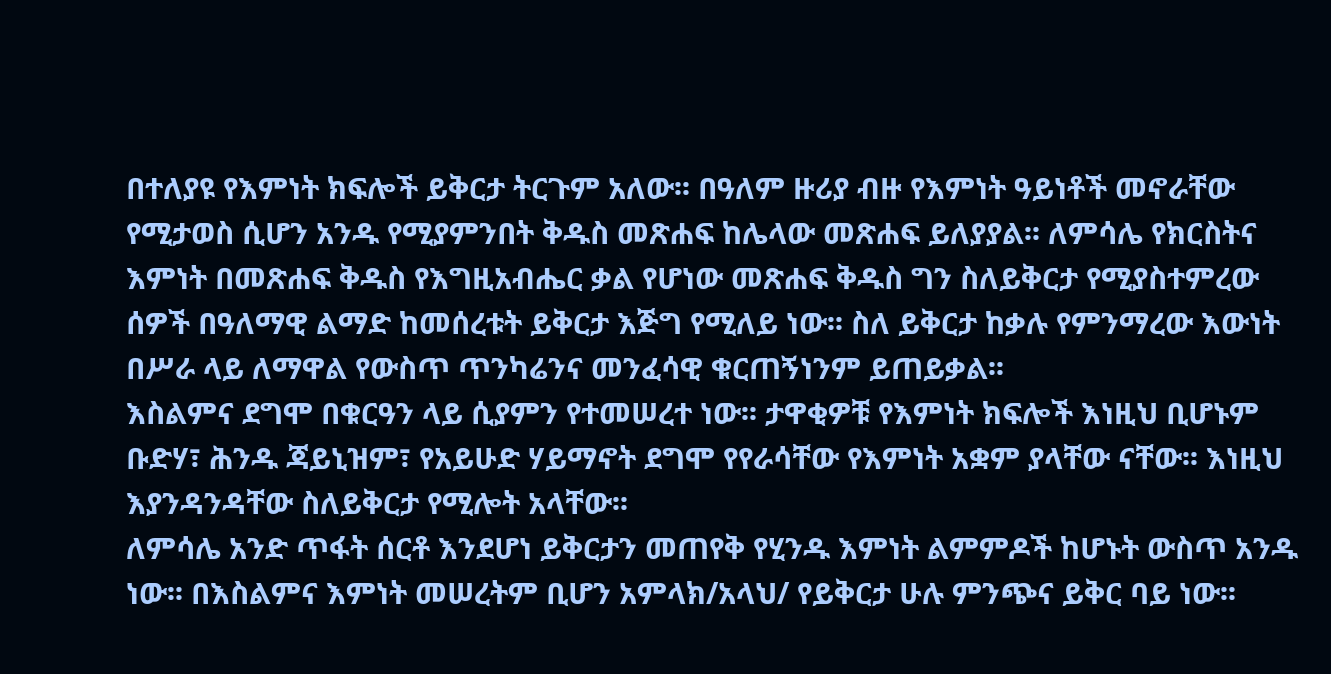በተለያዩ የእምነት ክፍሎች ይቅርታ ትርጉም አለው፡፡ በዓለም ዙሪያ ብዙ የእምነት ዓይነቶች መኖራቸው የሚታወስ ሲሆን አንዱ የሚያምንበት ቅዱስ መጽሐፍ ከሌላው መጽሐፍ ይለያያል፡፡ ለምሳሌ የክርስትና እምነት በመጽሐፍ ቅዱስ የእግዚአብሔር ቃል የሆነው መጽሐፍ ቅዱስ ግን ስለይቅርታ የሚያስተምረው ሰዎች በዓለማዊ ልማድ ከመሰረቱት ይቅርታ እጅግ የሚለይ ነው፡፡ ስለ ይቅርታ ከቃሉ የምንማረው እውነት በሥራ ላይ ለማዋል የውስጥ ጥንካሬንና መንፈሳዊ ቁርጠኝነንም ይጠይቃል፡፡
እስልምና ደግሞ በቁርዓን ላይ ሲያምን የተመሠረተ ነው፡፡ ታዋቂዎቹ የእምነት ክፍሎች እነዚህ ቢሆኑም ቡድሃ፣ ሕንዱ ጃይኒዝም፣ የአይሁድ ሃይማኖት ደግሞ የየራሳቸው የእምነት አቋም ያላቸው ናቸው፡፡ እነዚህ እያንዳንዳቸው ስለይቅርታ የሚሎት አላቸው፡፡
ለምሳሌ አንድ ጥፋት ሰርቶ እንደሆነ ይቅርታን መጠየቅ የሂንዱ እምነት ልምምዶች ከሆኑት ውስጥ አንዱ ነው፡፡ በእስልምና እምነት መሠረትም ቢሆን አምላክ/አላህ/ የይቅርታ ሁሉ ምንጭና ይቅር ባይ ነው፡፡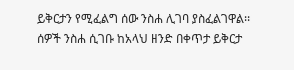ይቅርታን የሚፈልግ ሰው ንስሐ ሊገባ ያስፈልገዋል፡፡ ሰዎች ንስሐ ሲገቡ ከአላህ ዘንድ በቀጥታ ይቅርታ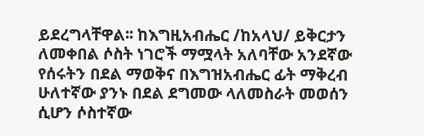ይደረግላቸዋል፡፡ ከእግዚአብሔር /ከአላህ/ ይቅርታን ለመቀበል ሶስት ነገሮች ማሟላት አለባቸው አንደኛው የሰሩትን በደል ማወቅና በእግዝአብሔር ፊት ማቅረብ ሁለተኛው ያንኑ በደል ደግመው ላለመስራት መወሰን ሲሆን ሶስተኛው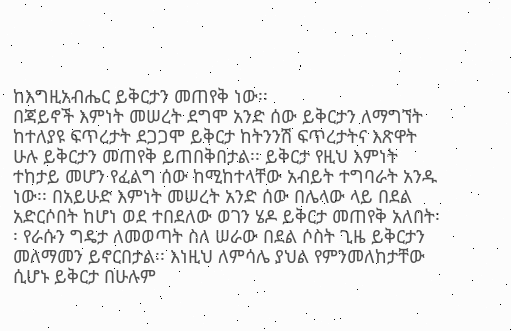ከእግዚአብሔር ይቅርታን መጠየቅ ነው፡፡
በጃይኖች እምነት መሠረት ደግሞ አንድ ሰው ይቅርታን ለማግኘት ከተለያዩ ፍጥረታት ደጋጋሞ ይቅርታ ከትንንሽ ፍጥረታትና እጽዋት ሁሉ ይቅርታን መጠየቅ ይጠበቅበታል፡፡ ይቅርታ የዚህ እምነት ተከታይ መሆን የፈልግ ሰው ከሚከተላቸው አብይት ተግባራት አንዱ ነው፡፡ በአይሁድ እምነት መሠረት አንድ ሰው በሌላው ላይ በደል አድርሶበት ከሆነ ወደ ተበደለው ወገን ሄዶ ይቅርታ መጠየቅ አለበት፡፡ የራሱን ግዴታ ለመወጣት ስለ ሠራው በደል ሶስት ጊዜ ይቅርታን መለማመን ይኖርበታል፡፡ እነዚህ ለምሳሌ ያህል የምንመለከታቸው ሲሆኑ ይቅርታ በሁሉም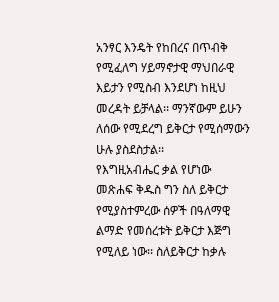አንፃር እንዴት የከበረና በጥብቅ የሚፈለግ ሃይማኖታዊ ማህበራዊ እይታን የሚስብ እንደሆነ ከዚህ መረዳት ይቻላል፡፡ ማንኛውም ይሁን ለሰው የሚደረግ ይቅርታ የሚሰማውን ሁሉ ያስደስታል፡፡
የእግዚአብሔር ቃል የሆነው መጽሐፍ ቅዱስ ግን ስለ ይቅርታ የሚያስተምረው ሰዎች በዓለማዊ ልማድ የመሰረቱት ይቅርታ እጅግ የሚለይ ነው፡፡ ስለይቅርታ ከቃሉ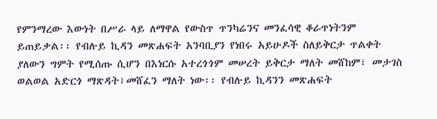የምንማረው እውነት በሥራ ላይ ለማዋል የውስጥ ጥንካሬንና መንፈሳዊ ቆራጥነትንም ይጠይቃል፡፡ የብሉይ ኪዳን መጽሐፍት አንባቢያን የነበሩ አይሁዶች ስለይቅርታ ጥልቀት ያለውን ግምት የሚሰጡ ሲሆን በእነርሱ አተረጎጎም መሠረት ይቅርታ ማለት መሸከም፣ መታገስ ወልወል አድርጎ ማጽዳት፣መሸፈን ማለት ነው፡፡ የብሉይ ኪዳንን መጽሐፍት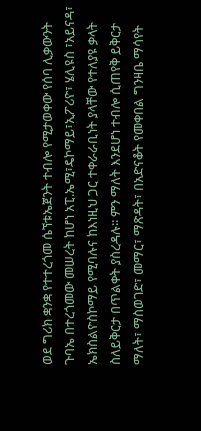ወደ ግሪክ ቋንቋ የተተረጎመ ሴኘቱኤጀንት ተብሎ የሚታወቀው የሰባ ሊቃውንት ጉባኤ በተረጎመው መሠረት ከሆነ አፒ.ኤሚ፣ዴኮማይ፣ኢፖሪዮ፣ ሄሊዩስ ፣አይናዳ፣ ኤክስልዮስኮማይ የሚባሉና ከእነዚህ ጋር ተቀራራቢነት ያላቸው የተለያዩ ቃላት ስለይቅርታ በጥልቀት ያስረዳሉ፡፡ ምን ማለት እንደሆነ ተብሎ ሲጠየቅ ይቅርታ ማለት፣ ማስወገድ፣ መማር፣ ማጽዳት፣ በአድናቆት የመቀበል ግንዛቤ ማሳየት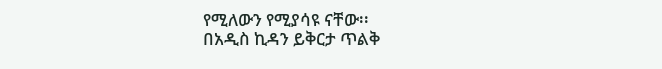የሚለውን የሚያሳዩ ናቸው፡፡
በአዲስ ኪዳን ይቅርታ ጥልቅ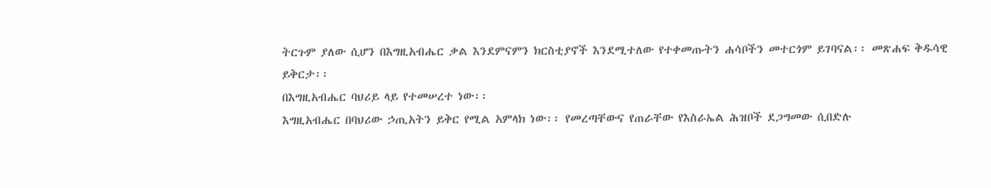ትርጉም ያለው ሲሆን በእግዚአብሔር ቃል እንደምናምን ክርስቲያኖች እንደሚተለው የተቀመጡትን ሐሳቦችን መተርጎም ይገባናል፡፡ መጽሐፍ ቅዱሳዊ ይቅርታ፡፡
በእግዚአብሔር ባህሪይ ላይ የተመሠረተ ነው፡፡
እግዚአብሔር በባህሪው ኃጢአትን ይቅር የሚል አምላክ ነው፡፡ የመረጣቸውና የጠራቸው የእስራኤል ሕዝቦች ደጋግመው ሲበድሉ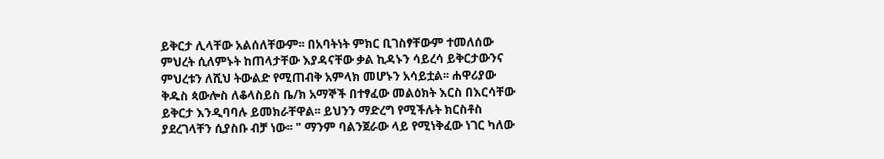ይቅርታ ሊላቸው አልሰለቸውም፡፡ በአባትነት ምክር ቢገስፃቸውም ተመለሰው ምህረት ሲለምኑት ከጠላታቸው እያዳናቸው ቃል ኪዳኑን ሳይረሳ ይቅርታውንና ምህረቱን ለሺህ ትውልድ የሚጠብቅ አምላክ መሆኑን አሳይቷል፡፡ ሐዋሪያው ቅዱስ ጳውሎስ ለቆላስይስ ቤ/ክ አማኞች በተፃፈው መልዕክት እርስ በእርሳቸው ይቅርታ እንዲባባሉ ይመክራቸዋል፡፡ ይህንን ማድረግ የሚችሉት ክርስቶስ ያደረገላቸን ሲያስቡ ብቻ ነው፡፡ " ማንም ባልንጀራው ላይ የሚነቅፈው ነገር ካለው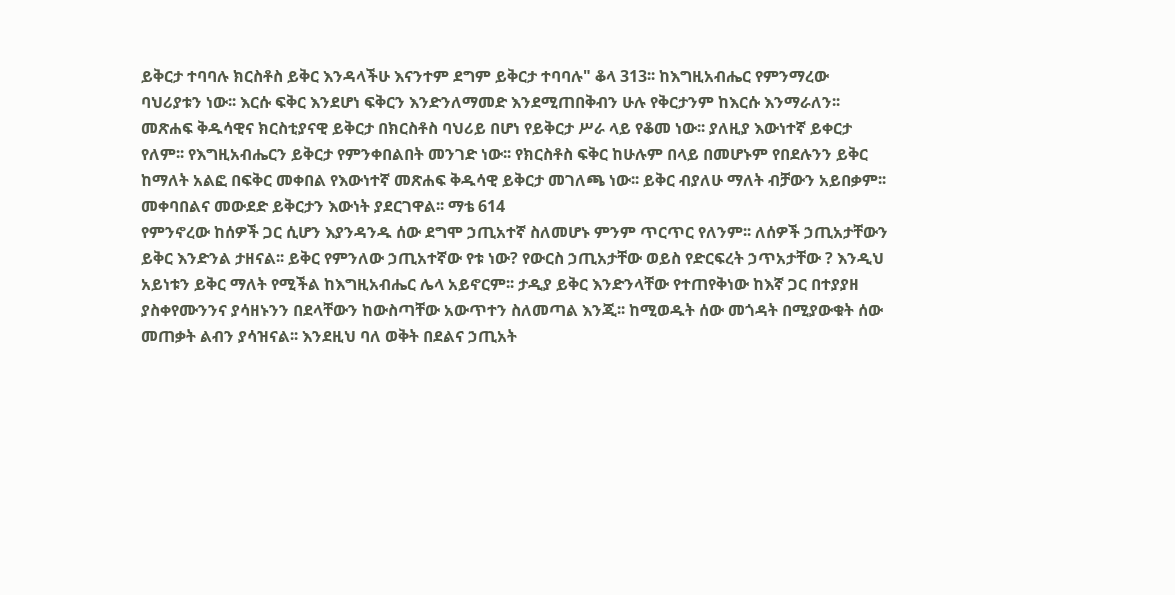ይቅርታ ተባባሉ ክርስቶስ ይቅር እንዳላችሁ እናንተም ደግም ይቅርታ ተባባሉ" ቆላ 313፡፡ ከእግዚአብሔር የምንማረው ባህሪያቱን ነው፡፡ እርሱ ፍቅር እንደሆነ ፍቅርን እንድንለማመድ እንደሚጠበቅብን ሁሉ የቅርታንም ከእርሱ እንማራለን፡፡ መጽሐፍ ቅዱሳዊና ክርስቲያናዊ ይቅርታ በክርስቶስ ባህሪይ በሆነ የይቅርታ ሥራ ላይ የቆመ ነው፡፡ ያለዚያ እውነተኛ ይቀርታ የለም፡፡ የእግዚአብሔርን ይቅርታ የምንቀበልበት መንገድ ነው፡፡ የክርስቶስ ፍቅር ከሁሉም በላይ በመሆኑም የበደሉንን ይቅር ከማለት አልፎ በፍቅር መቀበል የእውነተኛ መጽሐፍ ቅዱሳዊ ይቅርታ መገለጫ ነው፡፡ ይቅር ብያለሁ ማለት ብቻውን አይበቃም፡፡ መቀባበልና መውደድ ይቅርታን እውነት ያደርገዋል፡፡ ማቴ 614
የምንኖረው ከሰዎች ጋር ሲሆን እያንዳንዱ ሰው ደግሞ ኃጢአተኛ ስለመሆኑ ምንም ጥርጥር የለንም፡፡ ለሰዎች ኃጢአታቸውን ይቅር እንድንል ታዘናል፡፡ ይቅር የምንለው ኃጢአተኛው የቱ ነው? የውርስ ኃጢአታቸው ወይስ የድርፍረት ኃጥአታቸው ? እንዲህ አይነቱን ይቅር ማለት የሚችል ከእግዚአብሔር ሌላ አይኖርም፡፡ ታዲያ ይቅር እንድንላቸው የተጠየቅነው ከእኛ ጋር በተያያዘ ያስቀየሙንንና ያሳዘኑንን በደላቸውን ከውስጣቸው አውጥተን ስለመጣል እንጂ፡፡ ከሚወዱት ሰው መጎዳት በሚያውቁት ሰው መጠቃት ልብን ያሳዝናል፡፡ እንደዚህ ባለ ወቅት በደልና ኃጢአት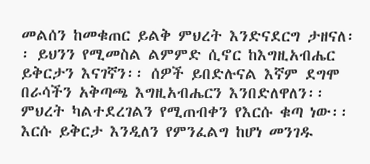መልሰን ከመቁጠር ይልቅ ምህረት እንድናደርግ ታዘናለ፡፡ ይህንን የሚመስል ልምምድ ሲኖር ከእግዚአብሔር ይቅርታን እናገኛን፡፡ ሰዎች ይበድሉናል እኛም ደግሞ በራሳችን አቅጣጫ እግዚአብሔርን እንበድለዋለን፡፡ ምህረት ካልተደረገልን የሚጠብቀን የእርሱ ቁጣ ነው፡፡ እርሱ ይቅርታ እንዲለን የምንፈልግ ከሆነ መንገዱ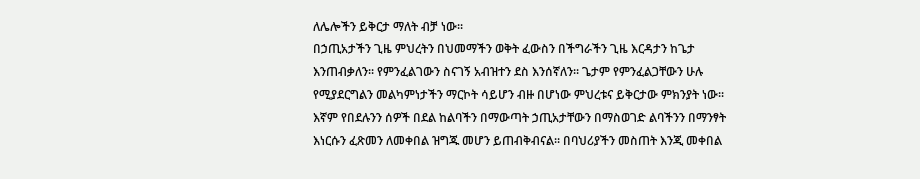ለሌሎችን ይቅርታ ማለት ብቻ ነው፡፡
በኃጢአታችን ጊዜ ምህረትን በህመማችን ወቅት ፈውስን በችግራችን ጊዜ እርዳታን ከጌታ እንጠብቃለን፡፡ የምንፈልገውን ስናገኝ አብዝተን ደስ እንሰኛለን፡፡ ጌታም የምንፈልጋቸውን ሁሉ የሚያደርግልን መልካምነታችን ማርኮት ሳይሆን ብዙ በሆነው ምህረቱና ይቅርታው ምክንያት ነው፡፡ እኛም የበደሉንን ሰዎች በደል ከልባችን በማውጣት ኃጢአታቸውን በማስወገድ ልባችንን በማንፃት እነርሱን ፈጽመን ለመቀበል ዝግጁ መሆን ይጠብቅብናል፡፡ በባህሪያችን መስጠት እንጂ መቀበል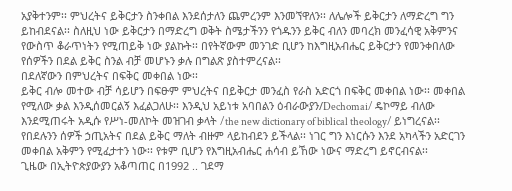አያቅተንም፡፡ ምህረትና ይቅርታን ስንቀበል እንደሰታለን ጨምረንም እንመኘዋለን፡፡ ለሌሎች ይቅርታን ለማድረግ ግን ይከብደናል፡፡ ስለዚህ ነው ይቅርታን በማድረግ ወቅት ስሜታችንን የጎዱንን ይቅር ብለን መባረክ መንፈሳዊ አቅምንና የውስጥ ቆራጥነትን የሚጠይቅ ነው ያልኩት፡፡ በየትኛውም መንገድ ቢሆን ከእግዚአብሔር ይቅርታን የመንቀበለው የሰዎችን በደል ይቅር ስንል ብቻ መሆኑን ቃሉ በግልጽ ያስተምረናል፡፡
በደለኛውን በምህረትና በፍቅር መቀበል ነው፡፡
ይቅር ብሎ መተው ብቻ ሳይሆን በፍፁም ምህረትና በይቅርታ መንፈስ የራስ አድርጎ በፍቅር መቀበል ነው፡፡ መቀበል የሚለው ቃል እንዲሰመርልኝ እፈልጋለሁ፡፡ እንዲህ አይነቱ አባበልን ዕብራውያን/Dechomai/ ዴኮማይ ብለው እንደሚጠሩት አዲሱ የሥነ-መለኮት መዝገብ ቃላት /the new dictionary of biblical theology/ ይነግረናል፡፡ የበደሉንን ሰዎች ኃጢአትና በደል ይቅር ማለት ብዙም ላይከብደን ይችላል፡፡ ነገር ግን እነርሱን እንደ አካላችን አድርገን መቀበል አቅምን የሚፈታተን ነው፡፡ የቱም ቢሆን የእግዚአብሔር ሐሳብ ይኸው ነውና ማድረግ ይኖርብናል፡፡
ጊዜው በኢትዮጵያውያን አቆጣጠር በ1992 .. ገደማ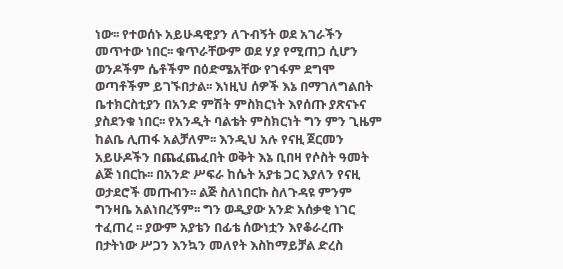ነው፡፡ የተወሰኑ አይሁዳዊያን ለጉብኝት ወደ አገራችን መጥተው ነበር፡፡ ቁጥራቸውም ወደ ሃያ የሚጠጋ ሲሆን ወንዶችም ሴቶችም በዕድሜአቸው የገፋም ደግሞ ወጣቶችም ይገኙበታል፡፡ እነዚህ ሰዎች እኔ በማገለግልበት ቤተክርስቲያን በአንድ ምሽት ምስክርነት እየሰጡ ያጽናኑና ያስደንቁ ነበር፡፡ የአንዲት ባልቴት ምስክርነት ግን ምን ጊዜም ከልቤ ሊጠፋ አልቻለም፡፡ እንዲህ አሉ የናዚ ጀርመን አይሁዶችን በጨፈጨፈበት ወቅት እኔ ቢበዛ የሶስት ዓመት ልጅ ነበርኩ፡፡ በአንድ ሥፍራ ከሴት አያቴ ጋር እያለን የናዚ ወታደሮች መጡብን፡፡ ልጅ ስለነበርኩ ስለጉዳዩ ምንም ግንዛቤ አልነበረኝም፡፡ ግን ወዲያው አንድ አሰቃቂ ነገር ተፈጠረ ፡፡ ያውም አያቴን በፊቴ ሰውነቷን እየቆራረጡ በታትነው ሥጋን እንኳን መለየት እስከማይቻል ድረስ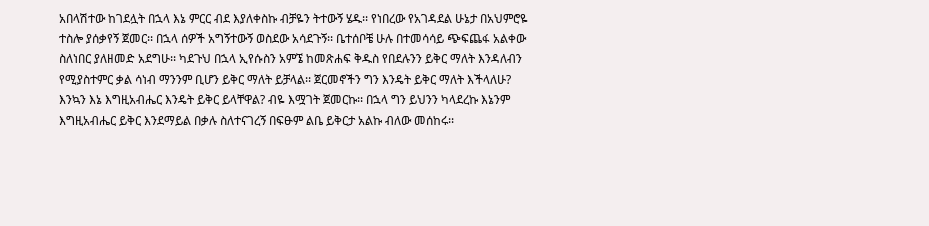አበላሽተው ከገደሏት በኋላ እኔ ምርር ብደ እያለቀስኩ ብቻዬን ትተውኝ ሄዱ፡፡ የነበረው የአገዳደል ሁኔታ በአህምሮዬ ተስሎ ያሰቃየኝ ጀመር፡፡ በኋላ ሰዎች አግኝተውኝ ወስደው አሳደጉኝ፡፡ ቤተሰቦቼ ሁሉ በተመሳሳይ ጭፍጨፋ አልቀው ስለነበር ያለዘመድ አደግሁ፡፡ ካደጉህ በኋላ ኢየሱስን አምኜ ከመጽሐፍ ቅዱስ የበደሉንን ይቅር ማለት እንዳለብን የሚያስተምር ቃል ሳነብ ማንንም ቢሆን ይቅር ማለት ይቻላል፡፡ ጀርመኖችን ግን እንዴት ይቅር ማለት እችላለሁ? እንኳን እኔ እግዚአብሔር እንዴት ይቅር ይላቸዋል? ብዬ እሟገት ጀመርኩ፡፡ በኋላ ግን ይህንን ካላደረኩ እኔንም እግዚአብሔር ይቅር እንደማይል በቃሉ ስለተናገረኝ በፍፁም ልቤ ይቅርታ አልኩ ብለው መሰከሩ፡፡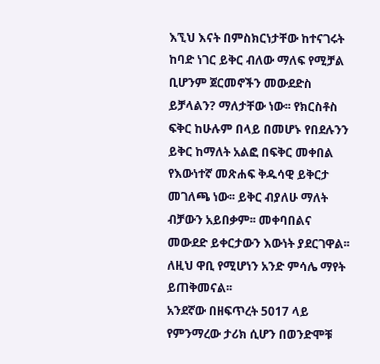እኚህ እናት በምስክርነታቸው ከተናገሩት ከባድ ነገር ይቅር ብለው ማለፍ የሚቻል ቢሆንም ጀርመኖችን መውደድስ ይቻላልን? ማለታቸው ነው፡፡ የክርስቶስ ፍቅር ከሁሉም በላይ በመሆኑ የበደሉንን ይቅር ከማለት አልፎ በፍቅር መቀበል የእውነተኛ መጽሐፍ ቅዱሳዊ ይቅርታ መገለጫ ነው፡፡ ይቅር ብያለሁ ማለት ብቻውን አይበቃም፡፡ መቀባበልና መውደድ ይቀርታውን እውነት ያደርገዋል፡፡ ለዚህ ዋቢ የሚሆነን አንድ ምሳሌ ማየት ይጠቅመናል፡፡
አንደኛው በዘፍጥረት 5017 ላይ የምንማረው ታሪክ ሲሆን በወንድሞቹ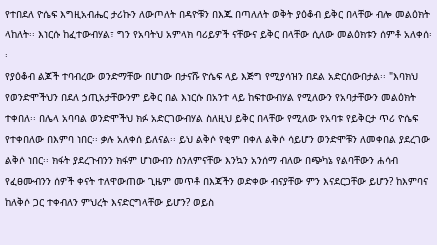የተበደለ ዮሴፍ እግዚአብሔር ታሪኩን ለውጦለት በዳዮቹን በእጁ በጣለለት ወቅት ያዕቆብ ይቅር በላቸው ብሎ መልዕክት ላከለት፡፡ እነርሱ ከፈተውብሃል፣ ግን የአባትህ አምላክ ባሪይዎች ናቸውና ይቅር በላቸው ሲለው መልዕክቱን ሰምቶ አለቀሰ፡፡
የያዕቆብ ልጆች ተባብረው ወንድማቸው በሆነው በታናሹ ዮሴፍ ላይ እጅግ የሚያሳዝን በደል አድርሰውበታል፡፡ "እባክህ የወንድሞችህን በደለ ኃጢአታቸውንም ይቅር በል እነርሱ በአንተ ላይ ከፍተውብሃል የሚለውን የአባታቸውን መልዕክት ተቀበለ፡፡ በሌላ አባባል ወንድሞችህ ክፉ አድርገውብሃል ስለዚህ ይቅር በላቸው የሚለው የአባቱ የይቅርታ ጥሪ ዮሴፍ የተቀበለው በእምባ ነበር፡፡ ቃሉ አለቀሰ ይለናል፡፡ ይህ ልቅሶ የቂም በቀለ ልቅሶ ሳይሆን ወንድሞቹን ለመቀበል ያደረገው ልቅሶ ነበር፡፡ ክፋት ያደረጉብንን ክፋም ሆነውብን ስንለምናቸው እንኳን አንሰማ ብለው በጭካኔ የልባቸውን ሐሳብ የፈፀሙብንን ሰዎች ቀናት ተለዋውጠው ጊዜም መጥቶ በእጃችን ወድቀው ብናያቸው ምን እናደርጋቸው ይሆን? ከእምባና ከለቅሶ ጋር ተቀብለን ምህረት እናድርግላቸው ይሆን? ወይስ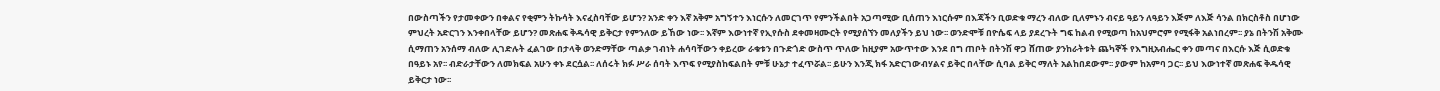በውስጣችን የታመቀውን በቀልና የቂምን ትኩሳት እናፈስባቸው ይሆን? አንድ ቀን እኛ አቅም አግኝተን እነርሱን ለመርገጥ የምንችልበት አጋጣሚው ቢሰጠን እነርሱም በእጃችን ቢወድቁ ማረን ብለው ቢለምኑን ብናይ ዓይን ለዓይን እጅም ለእጅ ሳንል በክርስቶስ በሆነው ምህረት አድርገን እንቀበላቸው ይሆን? መጽሐፍ ቅዱሳዊ ይቅርታ የምንለው ይኸው ነው፡፡ እኛም እውነተኛ የኢየሱስ ደቀመዛሙርት የሚያሰኘን መለያችን ይህ ነው፡፡ ወንድሞቹ በዮሴፍ ላይ ያደረጉት ግፍ ከልብ የሚወጣ ከአህምሮም የሚፋቅ አልነበረም፡፡ ያኔ በትንሽ አቅሙ ሲማጠን አንሰማ ብለው ሊገድሉት ፈልገው በታላቅ ወንድማቸው ጣልቃ ገብነት ሐሳባቸውን ቀይረው ራቁቱን በጉድጎድ ውስጥ ጥለው ከዚያም አውጥተው እንደ በግ ጠቦት በትንሽ ዋጋ ሸጠው ያንከራትቱት ጨካኞች የእግዚአብሔር ቀን መጣና በእርሱ እጅ ሲወድቁ በዓይኑ አየ፡፡ ብድራታቸውን ለመክፍል አሁን ቀኑ ደርሷል፡፡ ለሰሩት ክፉ ሥራ ሰባት እጥፍ የሚያስከፍልበት ምቹ ሁኔታ ተፈጥሯል፡፡ ይሁን እንጂ ክፋ አድርገውብሃልና ይቅር በላቸው ሲባል ይቅር ማለት አልከበደውም፡፡ ያውም ከአምባ ጋር፡፡ ይህ እውነተኛ መጽሐፍ ቅዱሳዊ ይቅርታ ነው፡፡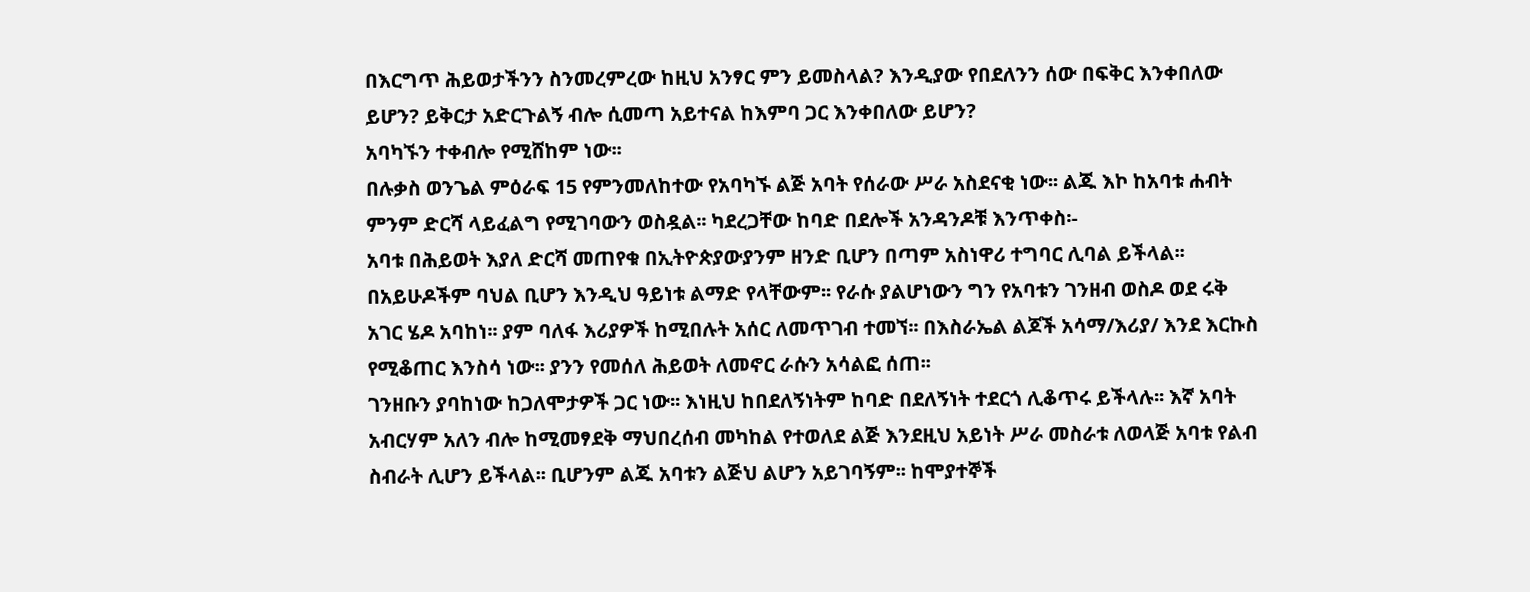በእርግጥ ሕይወታችንን ስንመረምረው ከዚህ አንፃር ምን ይመስላል? እንዲያው የበደለንን ሰው በፍቅር እንቀበለው ይሆን? ይቅርታ አድርጉልኝ ብሎ ሲመጣ አይተናል ከእምባ ጋር እንቀበለው ይሆን?
አባካኙን ተቀብሎ የሚሸከም ነው፡፡
በሉቃስ ወንጌል ምዕራፍ 15 የምንመለከተው የአባካኙ ልጅ አባት የሰራው ሥራ አስደናቂ ነው፡፡ ልጁ እኮ ከአባቱ ሐብት ምንም ድርሻ ላይፈልግ የሚገባውን ወስዷል፡፡ ካደረጋቸው ከባድ በደሎች አንዳንዶቹ እንጥቀስ፡-
አባቱ በሕይወት እያለ ድርሻ መጠየቁ በኢትዮጵያውያንም ዘንድ ቢሆን በጣም አስነዋሪ ተግባር ሊባል ይችላል፡፡ በአይሁዶችም ባህል ቢሆን እንዲህ ዓይነቱ ልማድ የላቸውም፡፡ የራሱ ያልሆነውን ግን የአባቱን ገንዘብ ወስዶ ወደ ሩቅ አገር ሄዶ አባከነ፡፡ ያም ባለፋ እሪያዎች ከሚበሉት አሰር ለመጥገብ ተመኘ፡፡ በእስራኤል ልጆች አሳማ/እሪያ/ እንደ እርኩስ የሚቆጠር እንስሳ ነው፡፡ ያንን የመሰለ ሕይወት ለመኖር ራሱን አሳልፎ ሰጠ፡፡
ገንዘቡን ያባከነው ከጋለሞታዎች ጋር ነው፡፡ እነዚህ ከበደለኝነትም ከባድ በደለኝነት ተደርጎ ሊቆጥሩ ይችላሉ፡፡ እኛ አባት አብርሃም አለን ብሎ ከሚመፃደቅ ማህበረሰብ መካከል የተወለደ ልጅ እንደዚህ አይነት ሥራ መስራቱ ለወላጅ አባቱ የልብ ስብራት ሊሆን ይችላል፡፡ ቢሆንም ልጁ አባቱን ልጅህ ልሆን አይገባኝም፡፡ ከሞያተኞች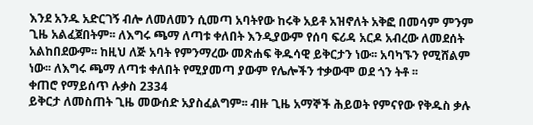እንደ አንዱ አድርገኝ ብሎ ለመለመን ሲመጣ አባትየው ከሩቅ አይቶ አዝኖለት አቅፎ በመሳም ምንም ጊዜ አልፈጀበትም፡፡ ለእግሩ ጫማ ለጣቱ ቀለበት እንዲያውም የሰባ ፍሪዳ አርዶ አብረው ለመደሰት አልከበደውም፡፡ ከዚህ ለጅ አባት የምንማረው መጽሐፍ ቅዱሳዊ ይቅርታን ነው፡፡ አባካኙን የሚሸልም ነው፡፡ ለእግሩ ጫማ ለጣቱ ቀለበት የሚያመጣ ያውም የሌሎችን ተቃውሞ ወደ ጎን ትቶ ፡፡
ቀጠሮ የማይሰጥ ሉቃስ 2334
ይቅርታ ለመስጠት ጊዜ መውሰድ አያስፈልግም፡፡ ብዙ ጊዜ አማኞች ሕይወት የምናየው የቅዱስ ቃሉ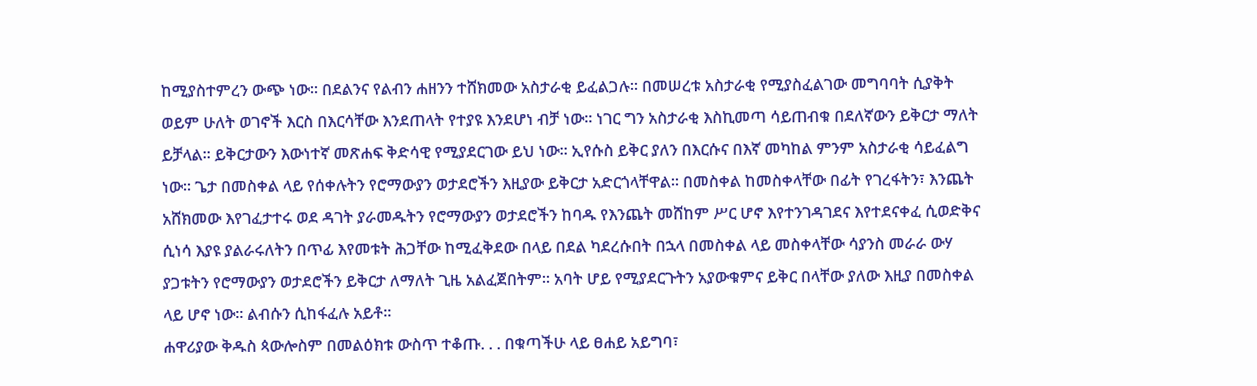ከሚያስተምረን ውጭ ነው፡፡ በደልንና የልብን ሐዘንን ተሸክመው አስታራቂ ይፈልጋሉ፡፡ በመሠረቱ አስታራቂ የሚያስፈልገው መግባባት ሲያቅት ወይም ሁለት ወገኖች እርስ በእርሳቸው እንደጠላት የተያዩ እንደሆነ ብቻ ነው፡፡ ነገር ግን አስታራቂ እስኪመጣ ሳይጠብቁ በደለኛውን ይቅርታ ማለት ይቻላል፡፡ ይቅርታውን እውነተኛ መጽሐፍ ቅድሳዊ የሚያደርገው ይህ ነው፡፡ ኢየሱስ ይቅር ያለን በእርሱና በእኛ መካከል ምንም አስታራቂ ሳይፈልግ ነው፡፡ ጌታ በመስቀል ላይ የሰቀሉትን የሮማውያን ወታደሮችን እዚያው ይቅርታ አድርጎላቸዋል፡፡ በመስቀል ከመስቀላቸው በፊት የገረፋትን፣ እንጨት አሸክመው እየገፈታተሩ ወደ ዳገት ያራመዱትን የሮማውያን ወታደሮችን ከባዱ የእንጨት መሸከም ሥር ሆኖ እየተንገዳገደና እየተደናቀፈ ሲወድቅና ሲነሳ እያዩ ያልራሩለትን በጥፊ እየመቱት ሕጋቸው ከሚፈቅደው በላይ በደል ካደረሱበት በኋላ በመስቀል ላይ መስቀላቸው ሳያንስ መራራ ውሃ ያጋቱትን የሮማውያን ወታደሮችን ይቅርታ ለማለት ጊዜ አልፈጀበትም፡፡ አባት ሆይ የሚያደርጉትን አያውቁምና ይቅር በላቸው ያለው እዚያ በመስቀል ላይ ሆኖ ነው፡፡ ልብሱን ሲከፋፈሉ አይቶ፡፡
ሐዋሪያው ቅዱስ ጳውሎስም በመልዕክቱ ውስጥ ተቆጡ. . . በቁጣችሁ ላይ ፀሐይ አይግባ፣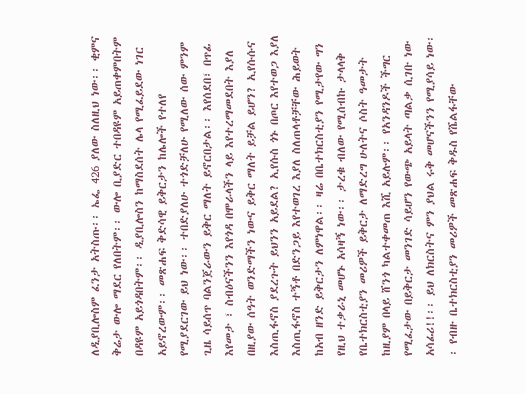ለዲያቢሎስም ፈንታ አትስጡ፡፡ ኤፌ 426 ያለው ስለዚህ ነው፡፡ ቂምና ቅሬታ ውሎ ማደር የለበትም፡፡ ውሎ ቢያድር ተበዳዩም አይጠቀምበትም በዳዩም አይጎዳበትም፡፡ ዲያቢሎስን ከማስደሰት ሌላ የሚፈይደው ነገር አይኖረውም፡፡ መጽሐፍ ቅድሳዊ ይቅርታን ከሌሎች የተለየ የሚያደርገው ይህ ነው፡፡ ተበድያለሁ ተጎድቻለሁ የሚለው ሰው ምንም ጊዜ ሳይሰጥ ባልንጀራውን ይቅር ማለት ይኖርበታል፡፡ እየሰደበ፣ በጥፊ እየመታ ፣ ስብዕናችንን እየጎዳ በሞራላችን ላይ እየተረማመደበት እያለ በዚያው ሰዓት ወንድማችን ነውና ይቅር ማለት ይቻል ይሆን? ኢየሱሱና እስጢፋኖስ ያደረጉት ይህንን አይደል? ኢየሱስ ጎኑ በጦር እየተወጋ እያለ እስጢፋኖስ ተኝቶ በድንጋይ እየተወገረ እያለ ስለጠላቶቻቸው ሕይወት ከአብ ዘንድ ይቅርታን ለምነዋል፡፡ ዛሬ በቤተክርስቲያን የሚታየው ግን የዚህ ተቃራኒ መሆኑ አሳዛኝ ነው፡፡ ታረቁ ብለው የሚሰብኩ ታላላቅ የቤተክርስቲያን መሪዎች ይቅርታ ለማድረግ ሁለትና ሶስት ዓመታት ከዚያም በላይ ሸንጎ ካልተቀመጠ እሺ አይሉም፡፡ የአንዳንዶች ችግር የሚፈታው በይቅርታ መንገድ ሳይሆን የውጭ አይላት ጣልቃ ሲገቡ ነው አሳፊሪ!!፡፡ ይህ ለክርስትና ምን ያህል ሩቅ መሆናችንን የሚያሳይ ነው፡፡ የብዙ ቤተክርስቲያን መሪዎች መጽሐፍ ቅዱስ የሼልፋቸው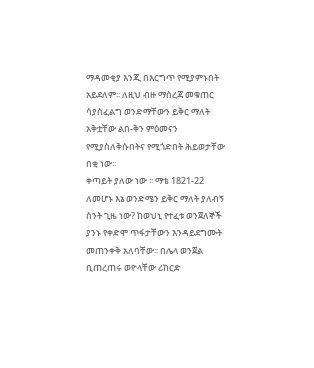ማዳመቂያ እንጂ በእርግጥ የሚያምኑበት አይደለም፡፡ ለዚህ ብዙ ማስረጃ መቁጠር ሳያስፈልግ ወንድማቸውን ይቅር ማለት አቅቷቸው ልበ-ቅን ምዕመናን የሚያስለቅሱበትና የሚጎድበት ሕይወታቸው በቂ ነው፡፡
ቀጣይት ያለው ነው ፡፡ ማቴ 1821-22
ለመሆኑ እኔ ወንድሜን ይቅር ማለት ያለብኝ ስንት ጊዜ ነው? ከወህኒ የተፈቱ ወንጀለኞች ያንኑ የቀድሞ ጥፋታቸውን እንዳይደግሙት መጠንቀቅ አለባቸው፡፡ በሌላ ወንጀል ቢጠረጠሩ ወዮላቸው ሪከርድ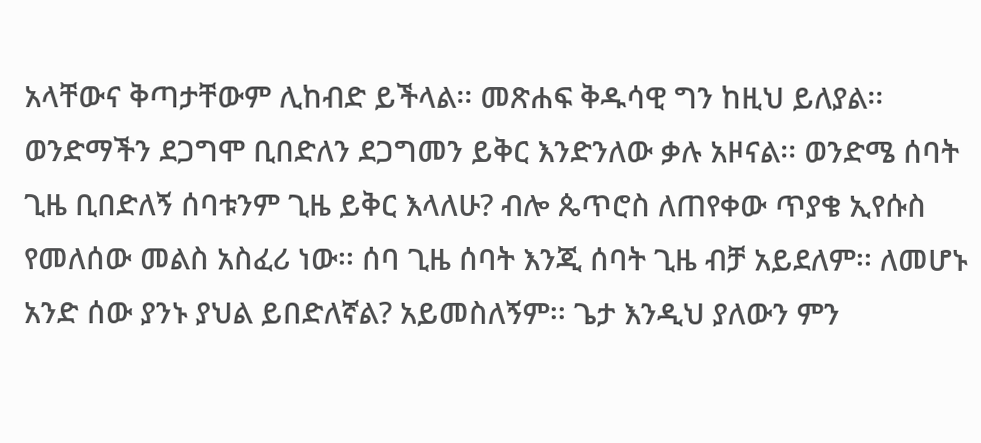አላቸውና ቅጣታቸውም ሊከብድ ይችላል፡፡ መጽሐፍ ቅዱሳዊ ግን ከዚህ ይለያል፡፡ ወንድማችን ደጋግሞ ቢበድለን ደጋግመን ይቅር እንድንለው ቃሉ አዞናል፡፡ ወንድሜ ሰባት ጊዜ ቢበድለኝ ሰባቱንም ጊዜ ይቅር እላለሁ? ብሎ ጴጥሮስ ለጠየቀው ጥያቄ ኢየሱስ የመለሰው መልስ አስፈሪ ነው፡፡ ሰባ ጊዜ ሰባት እንጂ ሰባት ጊዜ ብቻ አይደለም፡፡ ለመሆኑ አንድ ሰው ያንኑ ያህል ይበድለኛል? አይመስለኝም፡፡ ጌታ እንዲህ ያለውን ምን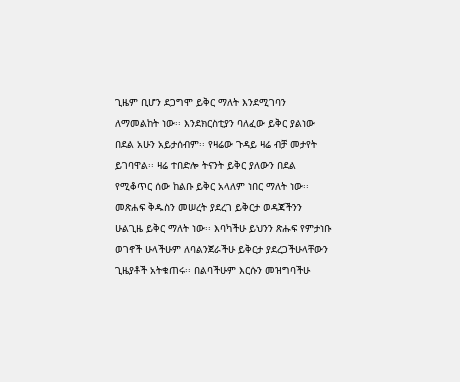ጊዜም ቢሆን ደጋግሞ ይቅር ማለት እንደሚገባን ለማመልከት ነው፡፡ እንደክርስቲያን ባለፈው ይቅር ያልነው በደል አሁን አይታሰብም፡፡ የዛሬው ጉዳይ ዛሬ ብቻ መታየት ይገባዋል፡፡ ዛሬ ተበድሎ ትናንት ይቅር ያለውን በደል የሚቆጥር ሰው ከልቡ ይቅር አላለም ነበር ማለት ነው፡፡
መጽሐፍ ቅዱስን መሠረት ያደረገ ይቅርታ ወዳጃችንን ሁልጊዜ ይቅር ማለት ነው፡፡ እባካችሁ ይህንን ጽሑፍ የምታነቡ ወገኖች ሁላችሁም ለባልንጀራችሁ ይቅርታ ያደረጋችሁላቸውን ጊዜያቶች አትቁጠሩ፡፡ በልባችሁም እርሱን መዝግባችሁ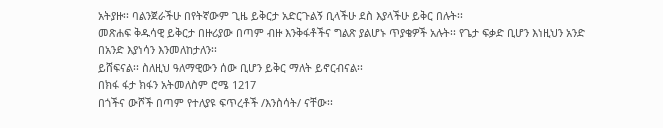አትያዙ፡፡ ባልንጀራችሁ በየትኛውም ጊዜ ይቅርታ አድርጉልኝ ቢላችሁ ደስ እያላችሁ ይቅር በሉት፡፡
መጽሐፍ ቅዱሳዊ ይቅርታ በዙሪያው በጣም ብዙ እንቅፋቶችና ግልጽ ያልሆኑ ጥያቄዎች አሉት፡፡ የጌታ ፍቃድ ቢሆን እነዚህን አንድ በአንድ እያነሳን እንመለከታለን፡፡
ይሸፍናል፡፡ ስለዚህ ዓለማዊውን ሰው ቢሆን ይቅር ማለት ይኖርብናል፡፡
በክፋ ፋታ ክፋን አትመለስም ሮሜ 1217
በጎችና ውሾች በጣም የተለያዩ ፍጥረቶች /እንስሳት/ ናቸው፡፡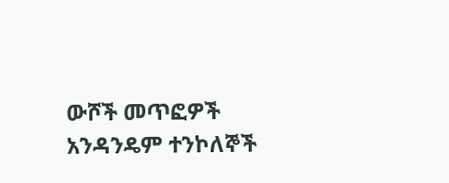ውሾች መጥፎዎች አንዳንዴም ተንኮለኞች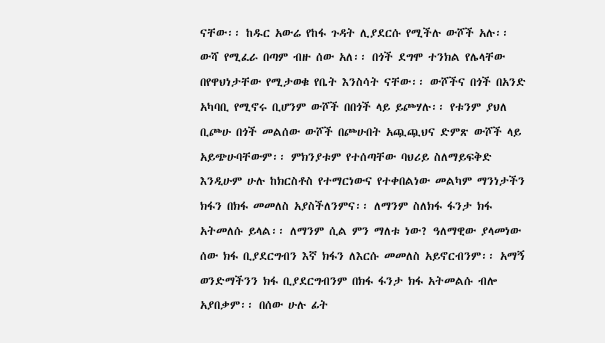ናቸው፡፡ ከዱር አውሬ የከፋ ጉዳት ሊያደርሱ የሚችሉ ውሾች አሉ፡፡
ውሻ የሚፈራ በጣም ብዙ ሰው አለ፡፡ በጎች ደግሞ ተንክል የሌላቸው በየዋህነታቸው የሚታወቁ የቤት እንስሳት ናቸው፡፡ ውሾችና በጎች በአንድ አካባቢ የሚኖሩ ቢሆንም ውሾች በበጎች ላይ ይጮሃሉ፡፡ የቱንም ያህለ ቢጮሁ በጎች መልሰው ውሾች በጮሁበት አጯጯህና ድምጽ ውሾች ላይ አይጭሁባቸውም፡፡ ምክንያቱም የተሰጣቸው ባህሪይ ስለማይፍቅድ እንዲሁም ሁሉ ከክርስቶስ የተማርነውና የተቀበልነው መልካም ማንነታችን ክፋን በክፋ መመለስ አያስችለንምና፡፡ ለማንም ስለክፋ ፋንታ ክፋ አትመለሱ ይላል፡፡ ለማንም ሲል ምን ማለቱ ነው? ዓለማዊው ያላመነው ሰው ክፋ ቢያደርግብን እኛ ክፋን ለእርሱ መመለስ አይኖርብንም፡፡ አማኝ ወንድማችንን ክፋ ቢያደርግብንም በክፋ ፋንታ ክፋ አትመልሱ ብሎ አያበቃም፡፡ በሰው ሁሉ ፊት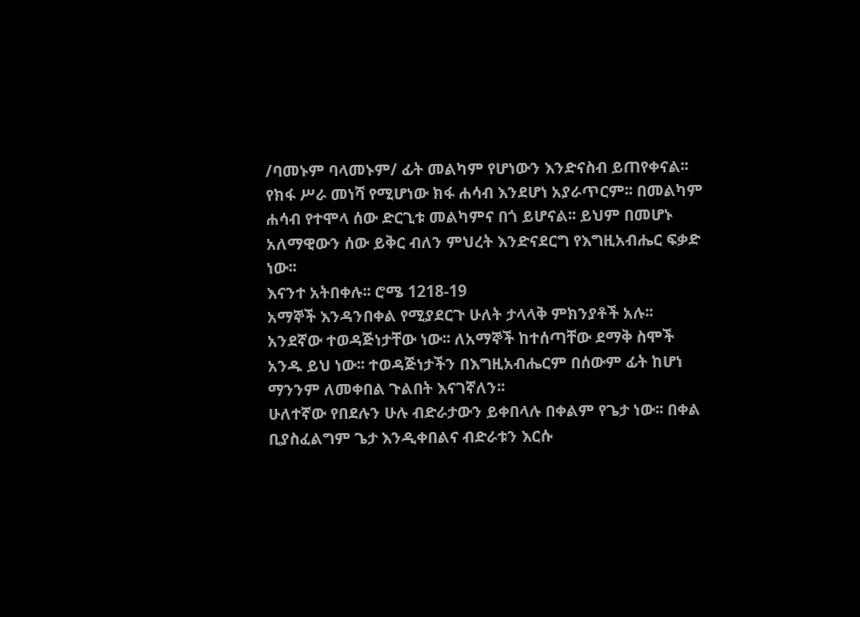/ባመኑም ባላመኑም/ ፊት መልካም የሆነውን እንድናስብ ይጠየቀናል፡፡ የክፋ ሥራ መነሻ የሚሆነው ክፋ ሐሳብ እንደሆነ አያራጥርም፡፡ በመልካም ሐሳብ የተሞላ ሰው ድርጊቱ መልካምና በጎ ይሆናል፡፡ ይህም በመሆኑ አለማዊውን ሰው ይቅር ብለን ምህረት እንድናደርግ የእግዚአብሔር ፍቃድ ነው፡፡
እናንተ አትበቀሉ፡፡ ሮሜ 1218-19
አማኞች እንዳንበቀል የሚያደርጉ ሁለት ታላላቅ ምክንያቶች አሉ፡፡ አንደኛው ተወዳጅነታቸው ነው፡፡ ለአማኞች ከተሰጣቸው ደማቅ ስሞች አንዱ ይህ ነው፡፡ ተወዳጅነታችን በእግዚአብሔርም በሰውም ፊት ከሆነ ማንንም ለመቀበል ጉልበት እናገኛለን፡፡
ሁለተኛው የበደሉን ሁሉ ብድራታውን ይቀበላሉ በቀልም የጌታ ነው፡፡ በቀል ቢያስፈልግም ጌታ እንዲቀበልና ብድራቱን እርሱ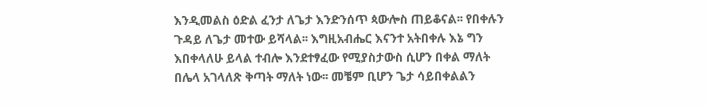እንዲመልስ ዕድል ፈንታ ለጌታ እንድንሰጥ ጳውሎስ ጠይቆናል፡፡ የበቀሉን ጉዳይ ለጌታ መተው ይሻላል፡፡ እግዚአብሔር እናንተ አትበቀሉ እኔ ግን እበቀላለሁ ይላል ተብሎ እንደተፃፈው የሚያስታውስ ሲሆን በቀል ማለት በሌላ አገላለጽ ቅጣት ማለት ነው፡፡ መቼም ቢሆን ጌታ ሳይበቀልልን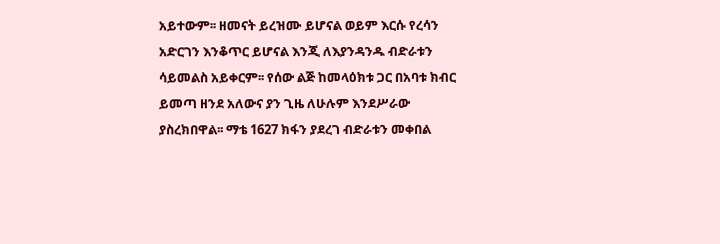አይተውም፡፡ ዘመናት ይረዝሙ ይሆናል ወይም እርሱ የረሳን አድርገን እንቆጥር ይሆናል እንጂ ለእያንዳንዱ ብድራቱን ሳይመልስ አይቀርም፡፡ የሰው ልጅ ከመላዕክቱ ጋር በአባቱ ክብር ይመጣ ዘንደ አለውና ያን ጊዜ ለሁሉም እንደሥራው ያስረክበዋል፡፡ ማቴ 1627 ክፋን ያደረገ ብድራቱን መቀበል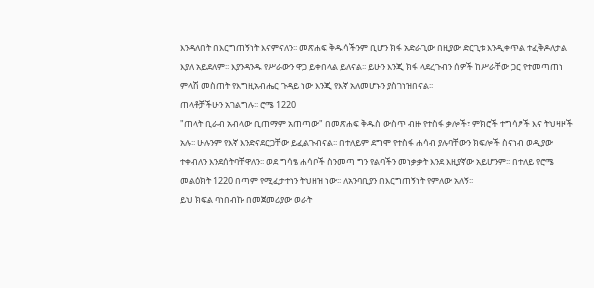እንዳለበት በእርግጠኝነት እናምናለን፡፡ መጽሐፍ ቅዱሳችንም ቢሆን ክፋ አድራጊው በዚያው ድርጊቱ እንዲቀጥል ተፈቅዶለታል እያለ አይደለም፡፡ እያንዳንዱ የሥራውን ዋጋ ይቀበላል ይለናል፡፡ ይሁን እንጂ ክፋ ላደረጉብን ሰዎች ከሥራቸው ጋር የተመጣጠነ ምላሽ መስጠት የእግዚአብሔር ጉዳይ ነው እንጂ የእኛ አለመሆኑን ያስገነዝበናል፡፡
ጠላቶቻችሁን አገልግሉ፡፡ ሮሜ 1220
"ጠላት ቢራብ አብላው ቢጠማም አጠጣው" በመጽሐፍ ቅዱስ ውስጥ ብዙ የተስፋ ቃሎች፣ ምክሮች ተግሳፆች እና ትህዛዞች አሉ፡፡ ሁሉንም የእኛ እንድናደርጋቸው ይፈልጉብናል፡፡ በተለይም ደግሞ የተስፋ ሐሳብ ያሉባቸውን ክፍሎች ስናነብ ወዲያው ተቀብለን እንደሰትባቸዋለን፡፡ ወደ ግሳፄ ሐሳቦች ስንመጣ ግን የልባችን መነቃቃት እንደ እዚያኛው አይሆንም፡፡ በተለይ የሮሜ መልዕክት 1220 በጣም የሚፈታተነን ትህዘዝ ነው፡፡ ለአንባቢያን በእርግጠኝነት የምለው አለኝ፡፡
ይህ ክፍል ባነበብኩ በመጀመሪያው ወራት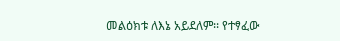መልዕክቱ ለእኔ አይደለም፡፡ የተፃፈው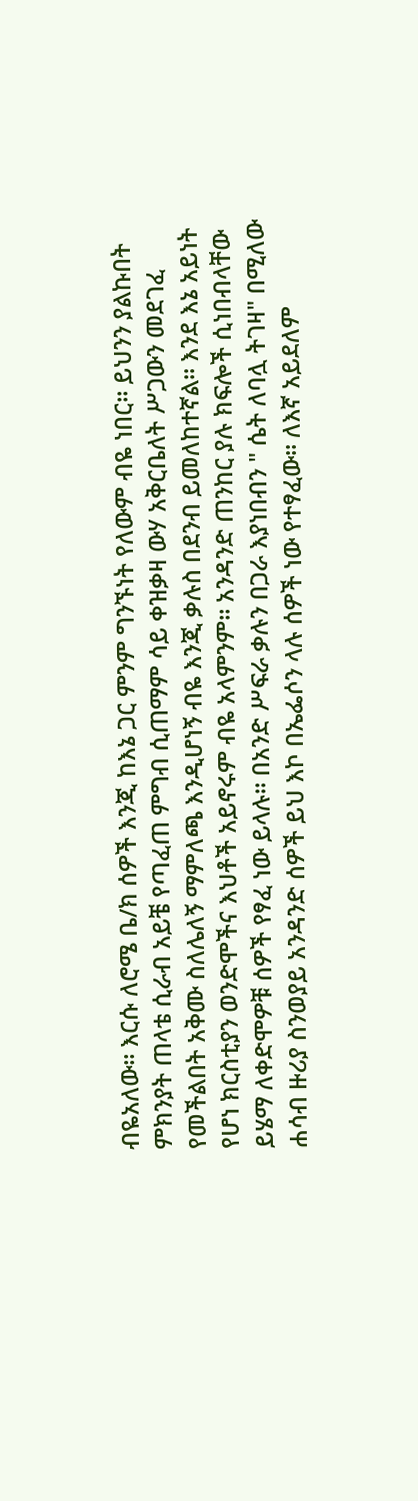ብዬአለው፡፡ እርሱ ለሮሜ ቤ/ክ ሰዎች እንጂ ከእኔ ጋር ምንም ግንኙነት የለውም ብዬ ነበር፡፡ ይህንን ያልኩበት ምክንያት ጠላቴ ሲራብ አይቼ የጣፈጠ ምግብ ሲጠማም ሳይ ቀዝቃዛ ውሃ አቅርቤለት ሥጋውን መደገፈ የመችልበት አቅሙ ስለሌለኝ ማምለጫ እንዲሆነኝ ብዬ እንጂ ቃሉስ በደንብ ይመለከተኛል፡፡ እንደ እኔ አይነት የሆነ ክርስቲያን ወንድሞችና እህቶች አይኖሩም ብዬ አላምንም፡፡ አንዳንድ ጠንከር ያሉ ክፍሎች ሲነበብላቸው ይሄማ ለቀድሞዎቹ ሰዎች የፃፈ ነው ይላሉ፡፡ በአንድ ሥፍራ ቃሉን በጋራ እያነበብን " ሴት ለባሏ ትገዛ" በሚለው ሐሳብ ዙሪያ ስንወያይ አንዳንድ ሰዎች ይህ እኮ በኤፌሶን ላሉ ሰዎች ነው የተፃፈው፡፡ ለእኛ አይደለም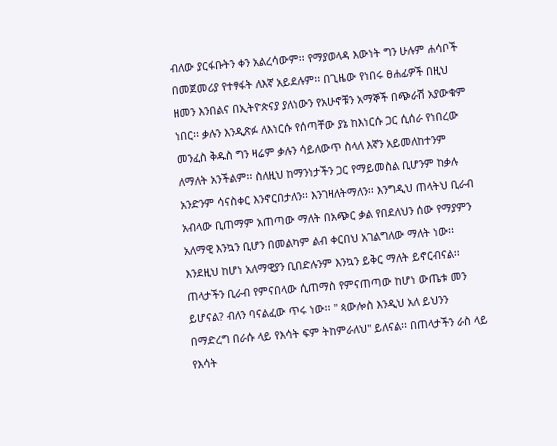ብለው ያርፋቡትን ቀን አልረሳውም፡፡ የማያወላዳ እውነት ግን ሁሉም ሐሳቦች በመጀመሪያ የተፃፋት ለእኛ አይደሉም፡፡ በጊዜው የነበሩ ፀሐፊዎች በዚህ ዘመን እንበልና በኢትዮጵናያ ያለነውን የአሁኖቹን አማኞች በጭራሽ አያውቁም ነበር፡፡ ቃሉን እንዲጽፉ ለእነርሱ የሰጣቸው ያኔ ከእነርሱ ጋር ሲሰራ የነበረው መንፈስ ቅዱስ ግን ዛሬም ቃሉን ሳይለውጥ ስላለ እኛን አይመለከተንም ለማለት አንችልም፡፡ ስለዚህ ከማንነታችን ጋር የማይመስል ቢሆንም ከቃሉ አንድንም ሳናስቀር እንኖርበታለን፡፡ እንገዛለትማለን፡፡ እንግዲህ ጠላትህ ቢራብ አብላው ቢጠማም አጠጣው ማለት በአጭር ቃል የበደለህን ሰው የማያምን አለማዊ እንኳን ቢሆን በመልካም ልብ ቀርበህ አገልግለው ማለት ነው፡፡ እንደዚህ ከሆነ አለማዊያን ቢበድሉንም እንኳን ይቅር ማለት ይኖርብናል፡፡
ጠላታችን ቢራብ የምናበላው ሲጠማስ የምናጠጣው ከሆነ ውጤቱ መን ይሆናል? ብለን ባናልፈው ጥሩ ነው፡፡ " ጳውሎስ እንዲህ አለ ይህንን በማድረግ በራሱ ላይ የእሳት ፍም ትከምራለህ" ይለናል፡፡ በጠላታችን ራስ ላይ የእሳት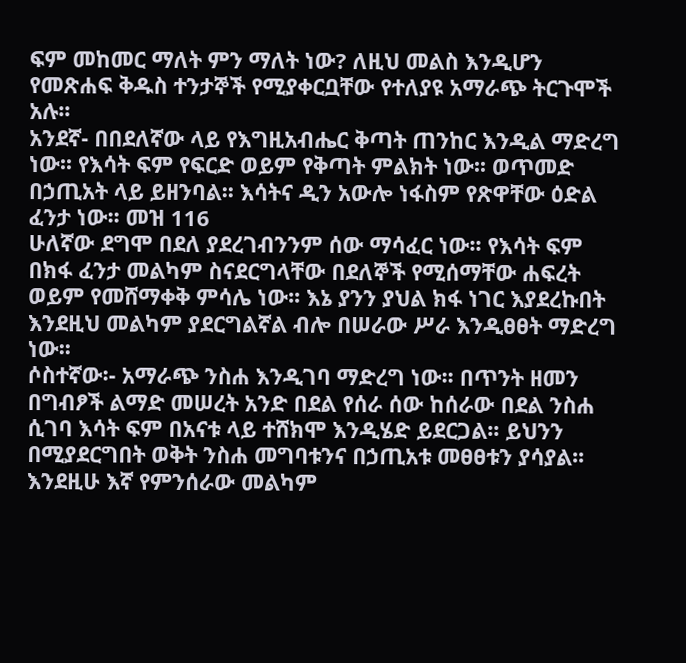ፍም መከመር ማለት ምን ማለት ነው? ለዚህ መልስ እንዲሆን የመጽሐፍ ቅዱስ ተንታኞች የሚያቀርቧቸው የተለያዩ አማራጭ ትርጉሞች አሉ፡፡
አንደኛ- በበደለኛው ላይ የእግዚአብሔር ቅጣት ጠንከር እንዲል ማድረግ ነው፡፡ የእሳት ፍም የፍርድ ወይም የቅጣት ምልክት ነው፡፡ ወጥመድ በኃጢአት ላይ ይዘንባል፡፡ እሳትና ዲን አውሎ ነፋስም የጽዋቸው ዕድል ፈንታ ነው፡፡ መዝ 116
ሁለኛው ደግሞ በደለ ያደረገብንንም ሰው ማሳፈር ነው፡፡ የእሳት ፍም በክፋ ፈንታ መልካም ስናደርግላቸው በደለኞች የሚሰማቸው ሐፍረት ወይም የመሸማቀቅ ምሳሌ ነው፡፡ እኔ ያንን ያህል ክፋ ነገር እያደረኩበት እንደዚህ መልካም ያደርግልኛል ብሎ በሠራው ሥራ እንዲፀፀት ማድረግ ነው፡፡
ሶስተኛው፡- አማራጭ ንስሐ እንዲገባ ማድረግ ነው፡፡ በጥንት ዘመን በግብፆች ልማድ መሠረት አንድ በደል የሰራ ሰው ከሰራው በደል ንስሐ ሲገባ እሳት ፍም በአናቱ ላይ ተሸክሞ እንዲሄድ ይደርጋል፡፡ ይህንን በሚያደርግበት ወቅት ንስሐ መግባቱንና በኃጢአቱ መፀፀቱን ያሳያል፡፡ እንደዚሁ እኛ የምንሰራው መልካም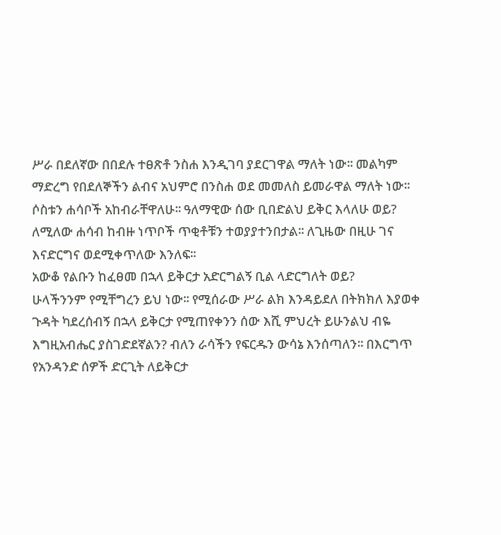ሥራ በደለኛው በበደሉ ተፀጽቶ ንስሐ እንዲገባ ያደርገዋል ማለት ነው፡፡ መልካም ማድረግ የበደለኞችን ልብና አህምሮ በንስሐ ወደ መመለስ ይመራዋል ማለት ነው፡፡ ሶስቱን ሐሳቦች አከብራቸዋለሁ፡፡ ዓለማዊው ሰው ቢበድልህ ይቅር እላለሁ ወይ? ለሚለው ሐሳብ ከብዙ ነጥቦች ጥቂቶቹን ተወያያተንበታል፡፡ ለጊዜው በዚሁ ገና እናድርግና ወደሚቀጥለው እንለፍ፡፡
አውቆ የልቡን ከፈፀመ በኋላ ይቅርታ አድርግልኝ ቢል ላድርግለት ወይ?
ሁላችንንም የሚቸግረን ይህ ነው፡፡ የሚሰራው ሥራ ልክ እንዳይደለ በትክክለ እያወቀ ጉዳት ካደረሰብኝ በኋላ ይቅርታ የሚጠየቀንን ሰው እሺ ምህረት ይሁንልህ ብዬ እግዚአብሔር ያስገድደኛልን? ብለን ራሳችን የፍርዱን ውሳኔ እንሰጣለን፡፡ በእርግጥ የአንዳንድ ሰዎች ድርጊት ለይቅርታ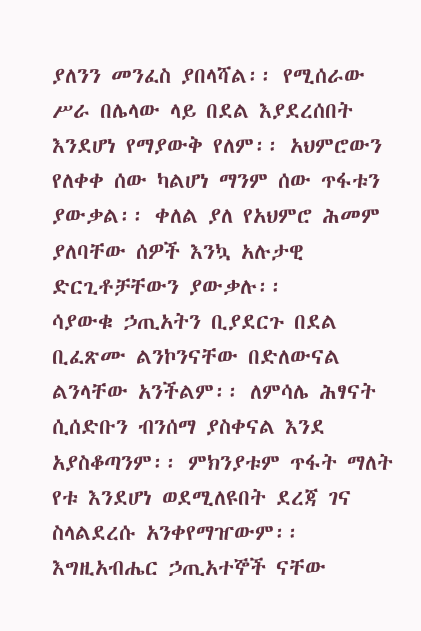ያለንን መንፈስ ያበላሻል፡፡ የሚሰራው ሥራ በሌላው ላይ በደል እያደረሰበት እንደሆነ የማያውቅ የለም፡፡ አህምሮውን የለቀቀ ሰው ካልሆነ ማንም ሰው ጥፋቱን ያውቃል፡፡ ቀለል ያለ የአህምሮ ሕመም ያለባቸው ሰዎች እንኳ አሉታዊ ድርጊቶቻቸውን ያውቃሉ፡፡
ሳያውቁ ኃጢአትን ቢያደርጉ በደል ቢፈጽሙ ልንኮንናቸው በድለውናል ልንላቸው አንችልም፡፡ ለምሳሌ ሕፃናት ሲሰድቡን ብንሰማ ያስቀናል እንደ አያስቆጣንም፡፡ ምክንያቱም ጥፋት ማለት የቱ እንደሆነ ወደሚለዩበት ደረጃ ገና ስላልደረሱ አንቀየማዠውም፡፡ እግዚአብሔር ኃጢአተኞች ናቸው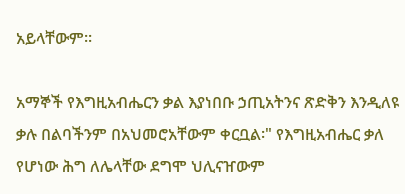አይላቸውም፡፡

አማኞች የእግዚአብሔርን ቃል እያነበቡ ኃጢአትንና ጽድቅን እንዲለዩ ቃሉ በልባችንም በአህመሮአቸውም ቀርቧል፡" የእግዚአብሔር ቃለ የሆነው ሕግ ለሌላቸው ደግሞ ህሊናዠውም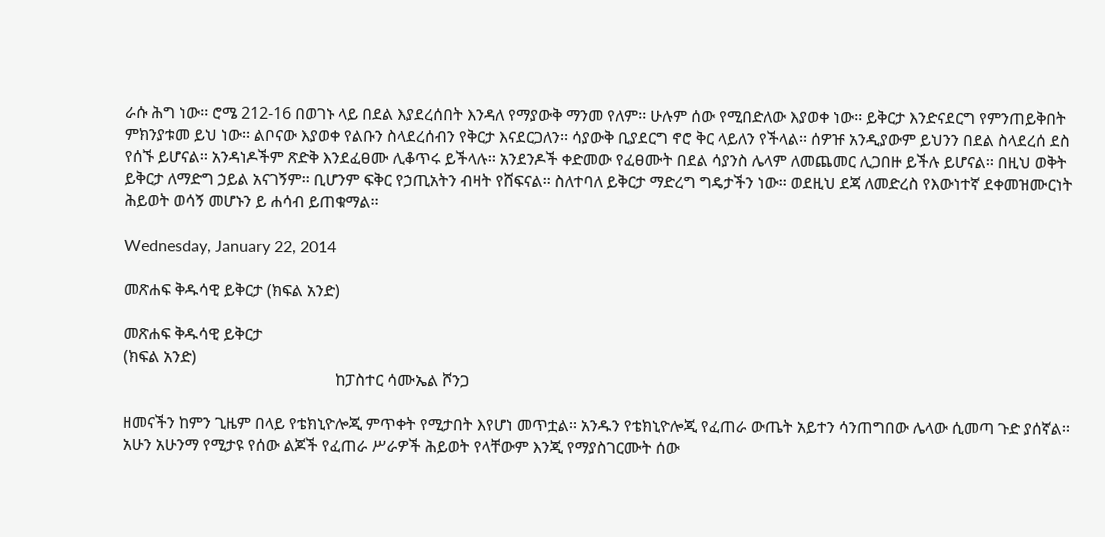ራሱ ሕግ ነው፡፡ ሮሜ 212-16 በወገኑ ላይ በደል እያደረሰበት እንዳለ የማያውቅ ማንመ የለም፡፡ ሁሉም ሰው የሚበድለው እያወቀ ነው፡፡ ይቅርታ እንድናደርግ የምንጠይቅበት ምክንያቱመ ይህ ነው፡፡ ልቦናው እያወቀ የልቡን ስላደረሰብን የቅርታ እናደርጋለን፡፡ ሳያውቅ ቢያደርግ ኖሮ ቅር ላይለን የችላል፡፡ ሰዎዡ አንዲያውም ይህንን በደል ስላደረሰ ደስ የሰኙ ይሆናል፡፡ አንዳነዶችም ጽድቅ እንደፈፀሙ ሊቆጥሩ ይችላሉ፡፡ አንደንዶች ቀድመው የፈፀሙት በደል ሳያንስ ሌላም ለመጨመር ሊጋበዙ ይችሉ ይሆናል፡፡ በዚህ ወቅት ይቅርታ ለማድግ ኃይል አናገኝም፡፡ ቢሆንም ፍቅር የኃጢአትን ብዛት የሸፍናል፡፡ ስለተባለ ይቅርታ ማድረግ ግዴታችን ነው፡፡ ወደዚህ ደጃ ለመድረስ የእውነተኛ ደቀመዝሙርነት ሕይወት ወሳኝ መሆኑን ይ ሐሳብ ይጠቁማል፡፡

Wednesday, January 22, 2014

መጽሐፍ ቅዱሳዊ ይቅርታ (ክፍል አንድ)

መጽሐፍ ቅዱሳዊ ይቅርታ
(ክፍል አንድ)
                                                     ከፓስተር ሳሙኤል ሾንጋ

ዘመናችን ከምን ጊዜም በላይ የቴክኒዮሎጂ ምጥቀት የሚታበት እየሆነ መጥቷል፡፡ አንዱን የቴክኒዮሎጂ የፈጠራ ውጤት አይተን ሳንጠግበው ሌላው ሲመጣ ጉድ ያሰኛል፡፡ አሁን አሁንማ የሚታዩ የሰው ልጆች የፈጠራ ሥራዎች ሕይወት የላቸውም እንጂ የማያስገርሙት ሰው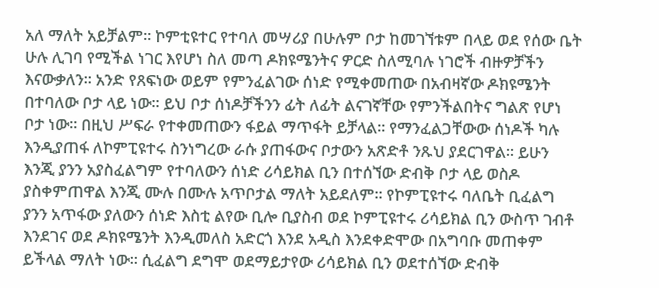አለ ማለት አይቻልም፡፡ ኮምቲዩተር የተባለ መሣሪያ በሁሉም ቦታ ከመገኘቱም በላይ ወደ የሰው ቤት ሁሉ ሊገባ የሚችል ነገር እየሆነ ስለ መጣ ዶክዩሜንትና ዎርድ ስለሚባሉ ነገሮች ብዙዎቻችን እናውቃለን፡፡ አንድ የጸፍነው ወይም የምንፈልገው ሰነድ የሚቀመጠው በአብዛኛው ዶክዩሜንት በተባለው ቦታ ላይ ነው፡፡ ይህ ቦታ ሰነዶቻችንን ፊት ለፊት ልናገኛቸው የምንችልበትና ግልጽ የሆነ ቦታ ነው፡፡ በዚህ ሥፍራ የተቀመጠውን ፋይል ማጥፋት ይቻላል፡፡ የማንፈልጋቸውው ሰነዶች ካሉ እንዲያጠፋ ለኮምፒዩተሩ ስንነግረው ራሱ ያጠፋውና ቦታውን አጽድቶ ንጹህ ያደርገዋል፡፡ ይሁን እንጂ ያንን አያስፈልግም የተባለውን ሰነድ ሪሳይክል ቢን በተሰኘው ድብቅ ቦታ ላይ ወስዶ ያስቀምጠዋል እንጂ ሙሉ በሙሉ አጥቦታል ማለት አይደለም፡፡ የኮምፒዩተሩ ባለቤት ቢፈልግ ያንን አጥፋው ያለውን ሰነድ እስቲ ልየው ቢሎ ቢያስብ ወደ ኮምፒዩተሩ ሪሳይክል ቢን ውስጥ ገብቶ እንደገና ወደ ዶክዩሜንት እንዲመለስ አድርጎ እንደ አዲስ እንደቀድሞው በአግባቡ መጠቀም ይችላል ማለት ነው፡፡ ሲፈልግ ደግሞ ወደማይታየው ሪሳይክል ቢን ወደተሰኘው ድብቅ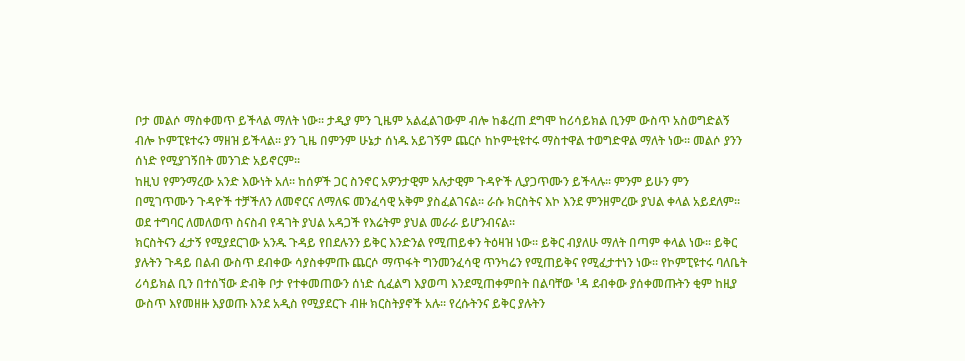ቦታ መልሶ ማስቀመጥ ይችላል ማለት ነው፡፡ ታዲያ ምን ጊዜም አልፈልገውም ብሎ ከቆረጠ ደግሞ ከሪሳይክል ቢንም ውስጥ አስወግድልኝ ብሎ ኮምፒዩተሩን ማዘዝ ይችላል፡፡ ያን ጊዜ በምንም ሁኔታ ሰነዱ አይገኝም ጨርሶ ከኮምቲዩተሩ ማስተዋል ተወግድዋል ማለት ነው፡፡ መልሶ ያንን ሰነድ የሚያገኝበት መንገድ አይኖርም፡፡
ከዚህ የምንማረው አንድ እውነት አለ፡፡ ከሰዎች ጋር ስንኖር አዎንታዊም አሉታዊም ጉዳዮች ሊያጋጥሙን ይችላሉ፡፡ ምንም ይሁን ምን በሚገጥሙን ጉዳዮች ተቻችለን ለመኖርና ለማለፍ መንፈሳዊ አቅም ያስፈልገናል፡፡ ራሱ ክርስትና እኮ እንደ ምንዘምረው ያህል ቀላል አይደለም፡፡ ወደ ተግባር ለመለወጥ ስናስብ የዳገት ያህል አዳጋች የእሬትም ያህል መራራ ይሆንብናል፡፡
ክርስትናን ፈታኝ የሚያደርገው አንዱ ጉዳይ የበደሉንን ይቅር እንድንል የሚጠይቀን ትዕዛዝ ነው፡፡ ይቅር ብያለሁ ማለት በጣም ቀላል ነው፡፡ ይቅር ያሉትን ጉዳይ በልብ ውስጥ ደብቀው ሳያስቀምጡ ጨርሶ ማጥፋት ግንመንፈሳዊ ጥንካሬን የሚጠይቅና የሚፈታተነን ነው፡፡ የኮምፒዩተሩ ባለቤት ሪሳይክል ቢን በተሰኘው ድብቅ ቦታ የተቀመጠውን ሰነድ ሲፈልግ እያወጣ እንደሚጠቀምበት በልባቸው ¹ዳ ደብቀው ያሰቀመጡትን ቂም ከዚያ ውስጥ እየመዘዙ እያወጡ እንደ አዲስ የሚያደርጉ ብዙ ክርስትያኖች አሉ፡፡ የረሱትንና ይቅር ያሉትን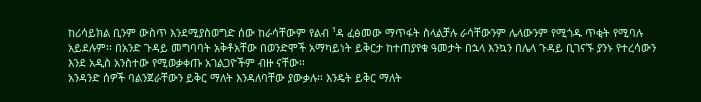ከሪሳይክል ቢንም ውስጥ እንደሚያስወግድ ሰው ከራሳቸውም የልብ ¹ዳ ፈፅመው ማጥፋት ስላልቻሉ ራሳቸውንም ሌላውንም የሚጎዱ ጥቂት የሚባሉ አይደሉም፡፡ በአንድ ጉዳይ መግባባት አቅቶአቸው በወንድሞች አማካይነት ይቅርታ ከተጠያየቁ ዓመታት በኋላ እንኳን በሌላ ጉዳይ ቢገናኙ ያንኑ የተረሳውን እንደ አዲስ አንስተው የሚወቃቀጡ አገልጋዮችም ብዙ ናቸው፡፡
አንዳንድ ሰዎች ባልንጀራቸውን ይቅር ማለት እንዳለባቸው ያውቃሉ፡፡ እንዴት ይቅር ማለት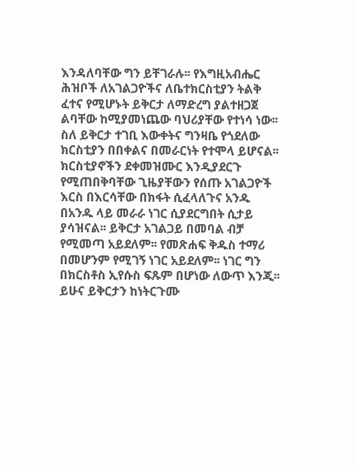እንዳለባቸው ግን ይቸገራሉ፡፡ የእግዚአብሔር ሕዝቦች ለአገልጋዮችና ለቤተክርስቲያን ትልቅ ፈተና የሚሆኑት ይቅርታ ለማድረግ ያልተዘጋጀ ልባቸው ከሚያመነጨው ባህሪያቸው የተነሳ ነው፡፡ ስለ ይቅርታ ተገቢ እውቀትና ግንዛቤ የጎደለው ክርስቲያን በበቀልና በመራርነት የተሞላ ይሆናል፡፡ ክርስቲያኖችን ደቀመዝሙር እንዲያደርጉ የሚጠበቅባቸው ጊዜያቸውን የሰጡ አገልጋዮች እርስ በእርሳቸው በክፋት ሲፈላለጉና አንዱ በአንዱ ላይ መራራ ነገር ሲያደርግበት ሲታይ ያሳዝናል፡፡ ይቅርታ አገልጋይ በመባል ብቻ የሚመጣ አይደለም፡፡ የመጽሐፍ ቅዱስ ተማሪ በመሆንም የሚገኝ ነገር አይደለም፡፡ ነገር ግን በክርስቶስ ኢየሱስ ፍጹም በሆነው ለውጥ እንጂ፡፡ ይሁና ይቅርታን ከነትርጉሙ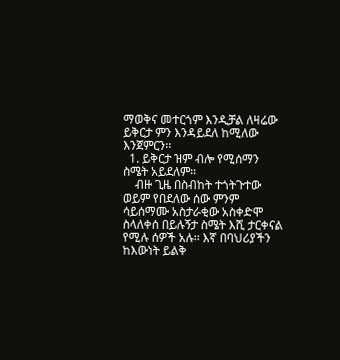ማወቅና መተርጎም እንዲቻል ለዛሬው ይቅርታ ምን እንዳይደለ ከሚለው እንጀምርን፡፡
  1. ይቅርታ ዝም ብሎ የሚሰማን ስሜት አይደለም፡፡
    ብዙ ጊዜ በስብከት ተጎትጉተው ወይም የበደለው ሰው ምንም ሳይሰማሙ አስታራቂው አስቀድሞ ስላለቀሰ በይሉኝታ ስሜት እሺ ታርቀናል የሚሉ ሰዎች አሉ፡፡ እኛ በባህሪያችን ከእውነት ይልቅ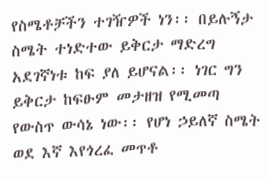የስሜቶቻችን ተገዥዎች ነን፡፡ በይሉኝታ ስሜት ተነድተው ይቅርታ ማድረግ አደገኛነቱ ከፍ ያለ ይሆናል፡፡ ነገር ግን ይቅርታ ከፍፁም መታዘዝ የሚመጣ የውስጥ ውሳኔ ነው፡፡ የሆነ ኃይለኛ ስሜት ወደ እኛ እየጎረፈ መጥቶ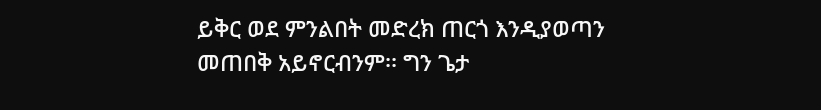ይቅር ወደ ምንልበት መድረክ ጠርጎ እንዲያወጣን መጠበቅ አይኖርብንም፡፡ ግን ጌታ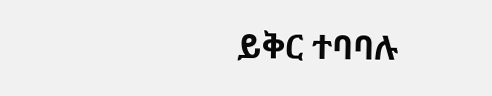ይቅር ተባባሉ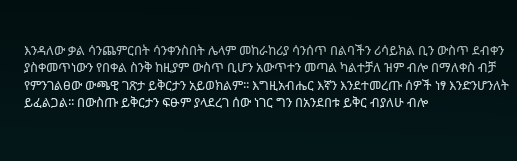እንዳለው ቃል ሳንጨምርበት ሳንቀንስበት ሌላም መከራከሪያ ሳንሰጥ በልባችን ሪሳይክል ቢን ውስጥ ደብቀን ያስቀመጥነውን የበቀል ስንቅ ከዚያም ውስጥ ቢሆን አውጥተን መጣል ካልተቻለ ዝም ብሎ በማለቀስ ብቻ የምንገልፀው ውጫዊ ገጽታ ይቅርታን አይወክልም፡፡ እግዚአብሔር እኛን እንደተመረጡ ሰዎች ነፃ እንድንሆንለት ይፈልጋል፡፡ በውስጡ ይቅርታን ፍፁም ያላደረገ ሰው ነገር ግን በአንደበቱ ይቅር ብያለሁ ብሎ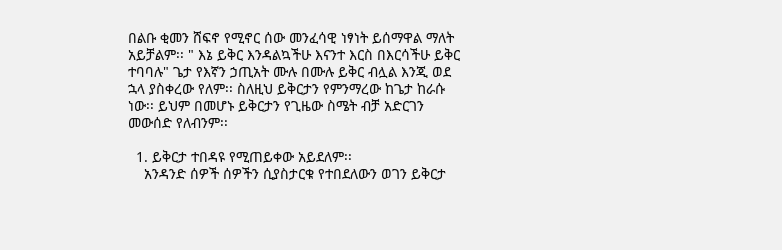በልቡ ቂመን ሸፍኖ የሚኖር ሰው መንፈሳዊ ነፃነት ይሰማዋል ማለት አይቻልም፡፡ " እኔ ይቅር እንዳልኳችሁ እናንተ እርስ በእርሳችሁ ይቅር ተባባሉ" ጌታ የእኛን ኃጢአት ሙሉ በሙሉ ይቅር ብሏል እንጂ ወደ ኋላ ያስቀረው የለም፡፡ ስለዚህ ይቅርታን የምንማረው ከጌታ ከራሱ ነው፡፡ ይህም በመሆኑ ይቅርታን የጊዜው ስሜት ብቻ አድርገን መውሰድ የለብንም፡፡

  1. ይቅርታ ተበዳዩ የሚጠይቀው አይደለም፡፡
    አንዳንድ ሰዎች ሰዎችን ሲያስታርቁ የተበደለውን ወገን ይቅርታ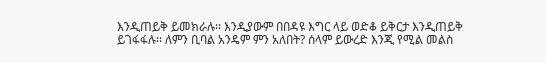እንዲጠይቅ ይመክራሉ፡፡ እንዲያውም በበዳዩ እግር ላይ ወድቆ ይቅርታ እንዲጠይቅ ይገፋፋሉ፡፡ ለምን ቢባል አንዴም ምን አለበት? ሰላም ይውረድ እንጂ የሚል መልስ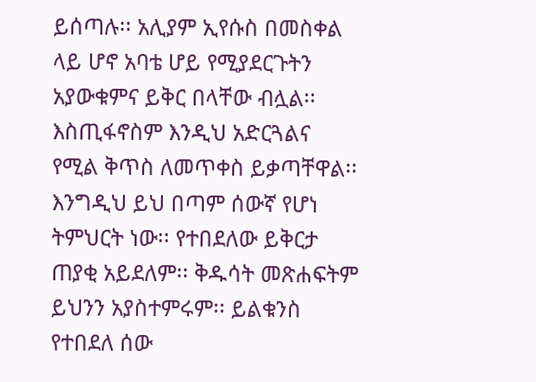ይሰጣሉ፡፡ አሊያም ኢየሱስ በመስቀል ላይ ሆኖ አባቴ ሆይ የሚያደርጉትን አያውቁምና ይቅር በላቸው ብሏል፡፡ እስጢፋኖስም እንዲህ አድርጓልና የሚል ቅጥስ ለመጥቀስ ይቃጣቸዋል፡፡
እንግዲህ ይህ በጣም ሰውኛ የሆነ ትምህርት ነው፡፡ የተበደለው ይቅርታ ጠያቂ አይደለም፡፡ ቅዱሳት መጽሐፍትም ይህንን አያስተምሩም፡፡ ይልቁንስ የተበደለ ሰው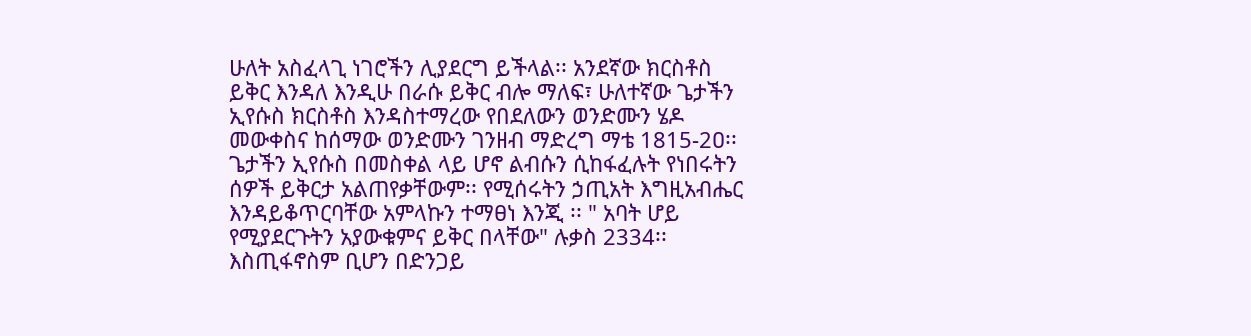ሁለት አስፈላጊ ነገሮችን ሊያደርግ ይችላል፡፡ አንደኛው ክርስቶስ ይቅር እንዳለ እንዲሁ በራሱ ይቅር ብሎ ማለፍ፣ ሁለተኛው ጌታችን ኢየሱስ ክርስቶስ እንዳስተማረው የበደለውን ወንድሙን ሄዶ መውቀስና ከሰማው ወንድሙን ገንዘብ ማድረግ ማቴ 1815-2ዐ፡፡
ጌታችን ኢየሱስ በመስቀል ላይ ሆኖ ልብሱን ሲከፋፈሉት የነበሩትን ሰዎች ይቅርታ አልጠየቃቸውም፡፡ የሚሰሩትን ኃጢአት እግዚአብሔር እንዳይቆጥርባቸው አምላኩን ተማፀነ እንጂ ፡፡ " አባት ሆይ የሚያደርጉትን አያውቁምና ይቅር በላቸው" ሉቃስ 2334፡፡ እስጢፋኖስም ቢሆን በድንጋይ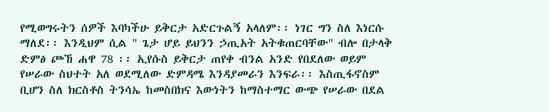የሚወግሩትን ሰዎች እባካችሁ ይቅርታ አድርጉልኝ አላለም፡፡ ነገር ግን ስለ እነርሱ ማለደ፡፡ እንዲህም ሲል " ጌታ ሆይ ይህንን ኃጢአት አትቁጠርባቸው" ብሎ በታላቅ ድምፅ ጮኸ ሐዋ 78 ፡፡ ኢየሱስ ይቅርታ ጠየቀ ብንል አንድ የበደለው ወይም የሠራው ስህተት አለ ወደሚለው ድምዳሜ እንዳያመራን እንፍራ፡፡ እስጢፋኖስም ቢሆን ስለ ክርስቶስ ትንሳኤ ከመስበክና እውነትን ከማስተማር ውጭ የሠራው በደል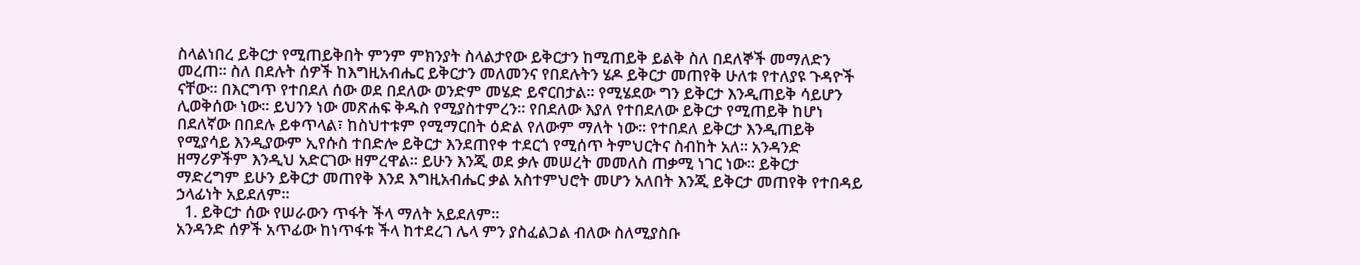ስላልነበረ ይቅርታ የሚጠይቅበት ምንም ምክንያት ስላልታየው ይቅርታን ከሚጠይቅ ይልቅ ስለ በደለኞች መማለድን መረጠ፡፡ ስለ በደሉት ሰዎች ከእግዚአብሔር ይቅርታን መለመንና የበደሉትን ሄዶ ይቅርታ መጠየቅ ሁለቱ የተለያዩ ጉዳዮች ናቸው፡፡ በእርግጥ የተበደለ ሰው ወደ በደለው ወንድም መሄድ ይኖርበታል፡፡ የሚሄደው ግን ይቅርታ እንዲጠይቅ ሳይሆን ሊወቅሰው ነው፡፡ ይህንን ነው መጽሐፍ ቅዱስ የሚያስተምረን፡፡ የበደለው እያለ የተበደለው ይቅርታ የሚጠይቅ ከሆነ በደለኛው በበደሉ ይቀጥላል፣ ከስህተቱም የሚማርበት ዕድል የለውም ማለት ነው፡፡ የተበደለ ይቅርታ እንዲጠይቅ የሚያሳይ እንዲያውም ኢየሱስ ተበድሎ ይቅርታ እንደጠየቀ ተደርጎ የሚሰጥ ትምህርትና ስብከት አለ፡፡ አንዳንድ ዘማሪዎችም እንዲህ አድርገው ዘምረዋል፡፡ ይሁን እንጂ ወደ ቃሉ መሠረት መመለስ ጠቃሚ ነገር ነው፡፡ ይቅርታ ማድረግም ይሁን ይቅርታ መጠየቅ እንደ እግዚአብሔር ቃል አስተምህሮት መሆን አለበት እንጂ ይቅርታ መጠየቅ የተበዳይ ኃላፊነት አይደለም፡፡
  1. ይቅርታ ሰው የሠራውን ጥፋት ችላ ማለት አይደለም፡፡
አንዳንድ ሰዎች አጥፊው ከነጥፋቱ ችላ ከተደረገ ሌላ ምን ያስፈልጋል ብለው ስለሚያስቡ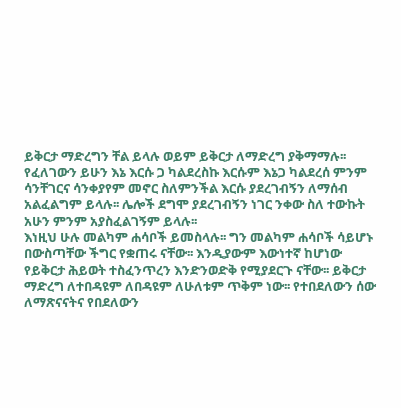ይቅርታ ማድረግን ቸል ይላሉ ወይም ይቅርታ ለማድረግ ያቅማማሉ፡፡ የፈለገውን ይሁን እኔ እርሱ ጋ ካልደረስኩ እርሱም እኔጋ ካልደረሰ ምንም ሳንቸገርና ሳንቀያየም መኖር ስለምንችል እርሱ ያደረገብኝን ለማሰብ አልፈልግም ይላሉ፡፡ ሌሎች ደግሞ ያደረገብኝን ነገር ንቀው ስለ ተውኩት አሁን ምንም አያስፈልገኝም ይላሉ፡፡
እነዚህ ሁሉ መልካም ሐሳቦች ይመስላሉ፡፡ ግን መልካም ሐሳቦች ሳይሆኑ በውስጣቸው ችግር የቋጠሩ ናቸው፡፡ እንዲያውም እውነተኛ ከሆነው የይቅርታ ሕይወት ተስፈንጥረን እንድንወድቅ የሚያደርጉ ናቸው፡፡ ይቅርታ ማድረግ ለተበዳዩም ለበዳዩም ለሁለቱም ጥቅም ነው፡፡ የተበደለውን ሰው ለማጽናናትና የበደለውን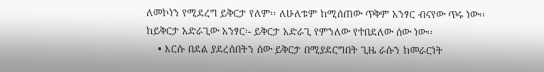ለመኮነን የሚደረግ ይቅርታ የለም፡፡ ለሁለቱም ከሚሰጠው ጥቅም አንፃር ብናየው ጥሩ ነው፡፡
ከይቅርታ አድራጊው አንፃር፡- ይቅርታ አድራጊ የምንለው የተበደለው ሰው ነው፡፡
    • እርሱ በደል ያደረሰበትን ሰው ይቅርታ በሚያደርግበት ጊዜ ራሱን ከመራርነት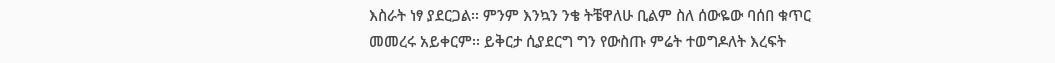እስራት ነፃ ያደርጋል፡፡ ምንም እንኳን ንቄ ትቼዋለሁ ቢልም ስለ ሰውዬው ባሰበ ቁጥር መመረሩ አይቀርም፡፡ ይቅርታ ሲያደርግ ግን የውስጡ ምሬት ተወግዶለት እረፍት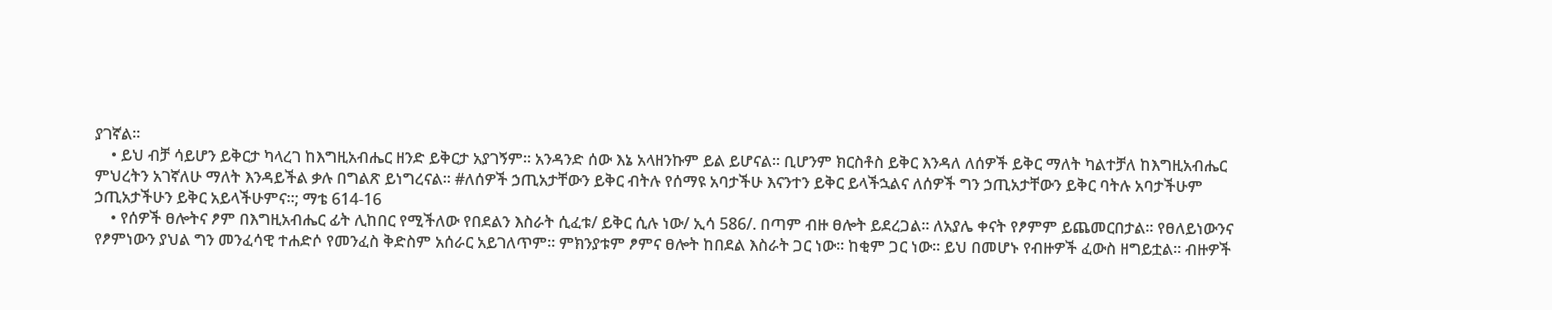ያገኛል፡፡
    • ይህ ብቻ ሳይሆን ይቅርታ ካላረገ ከእግዚአብሔር ዘንድ ይቅርታ አያገኝም፡፡ አንዳንድ ሰው እኔ አላዘንኩም ይል ይሆናል፡፡ ቢሆንም ክርስቶስ ይቅር እንዳለ ለሰዎች ይቅር ማለት ካልተቻለ ከእግዚአብሔር ምህረትን አገኛለሁ ማለት እንዳይችል ቃሉ በግልጽ ይነግረናል፡፡ #ለሰዎች ኃጢአታቸውን ይቅር ብትሉ የሰማዩ አባታችሁ እናንተን ይቅር ይላችኋልና ለሰዎች ግን ኃጢአታቸውን ይቅር ባትሉ አባታችሁም ኃጢአታችሁን ይቅር አይላችሁምና፡፡; ማቴ 614-16
    • የሰዎች ፀሎትና ፆም በእግዚአብሔር ፊት ሊከበር የሚችለው የበደልን እስራት ሲፈቱ/ ይቅር ሲሉ ነው/ ኢሳ 586/. በጣም ብዙ ፀሎት ይደረጋል፡፡ ለአያሌ ቀናት የፆምም ይጨመርበታል፡፡ የፀለይነውንና የፆምነውን ያህል ግን መንፈሳዊ ተሐድሶ የመንፈስ ቅድስም አሰራር አይገለጥም፡፡ ምክንያቱም ፆምና ፀሎት ከበደል እስራት ጋር ነው፡፡ ከቂም ጋር ነው፡፡ ይህ በመሆኑ የብዙዎች ፈውስ ዘግይቷል፡፡ ብዙዎች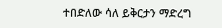ተበድለው ሳለ ይቅርታን ማድረግ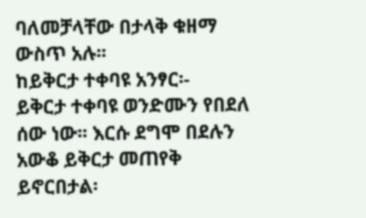ባለመቻላቸው በታላቅ ቁዘማ ውስጥ አሉ፡፡
ከይቅርታ ተቀባዩ አንፃር፡-
ይቅርታ ተቀባዩ ወንድሙን የበደለ ሰው ነው፡፡ እርሱ ደግሞ በደሉን አውቆ ይቅርታ መጠየቅ ይኖርበታል፡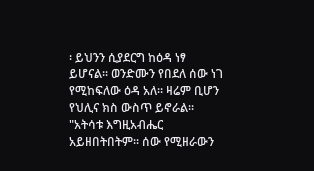፡ ይህንን ሲያደርግ ከዕዳ ነፃ ይሆናል፡፡ ወንድሙን የበደለ ሰው ነገ የሚከፍለው ዕዳ አለ፡፡ ዛሬም ቢሆን የህሊና ክስ ውስጥ ይኖራል፡፡ "አትሳቱ እግዚአብሔር አይዘበትበትም፡፡ ሰው የሚዘራውን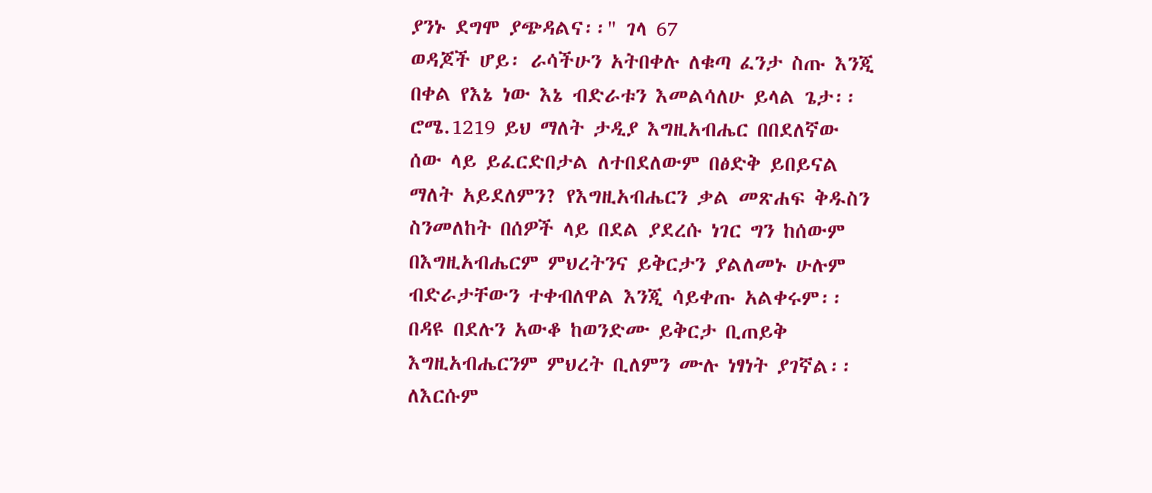ያንኑ ደግሞ ያጭዳልና፡፡" ገላ 67
ወዳጆች ሆይ፡ ራሳችሁን አትበቀሉ ለቁጣ ፈንታ ስጡ እንጂ በቀል የእኔ ነው እኔ ብድራቱን እመልሳለሁ ይላል ጌታ፡፡ ሮሜ.1219 ይህ ማለት ታዲያ እግዚአብሔር በበደለኛው ሰው ላይ ይፈርድበታል ለተበደለውም በፅድቅ ይበይናል ማለት አይደለምን? የእግዚአብሔርን ቃል መጽሐፍ ቅዱስን ስንመለከት በሰዎች ላይ በደል ያደረሱ ነገር ግን ከሰውም በእግዚአብሔርም ምህረትንና ይቅርታን ያልለመኑ ሁሉም ብድራታቸውን ተቀብለዋል እንጂ ሳይቀጡ አልቀሩም፡፡ በዳዩ በደሉን አውቆ ከወንድሙ ይቅርታ ቢጠይቅ እግዚአብሔርንም ምህረት ቢለምን ሙሉ ነፃነት ያገኛል፡፡ ለእርሱም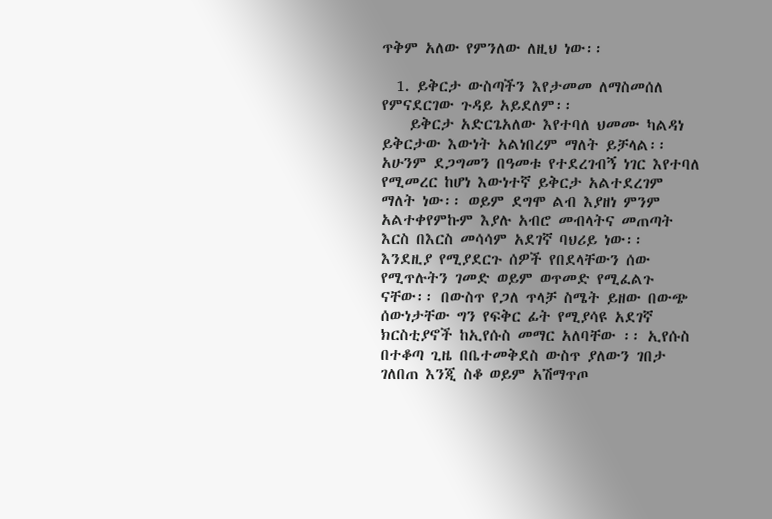ጥቅም አለው የምንለው ለዚህ ነው፡፡

  1. ይቅርታ ውስጣችን እየታመመ ለማስመሰለ የምናደርገው ጉዳይ አይደለም፡፡
    ይቅርታ አድርጌአለው እየተባለ ህመሙ ካልዳነ ይቅርታው እውነት አልነበረም ማለት ይቻላል፡፡ አሁንም ደጋግመን በዓመቱ የተደረገብኝ ነገር እየተባለ የሚመረር ከሆነ እውነተኛ ይቅርታ አልተደረገም ማለት ነው፡፡ ወይም ደግሞ ልብ እያዘነ ምንም አልተቀየምኩም እያሉ አብሮ መብላትና መጠጣት እርስ በእርስ መሳሳም አደገኛ ባህሪይ ነው፡፡ እንደዚያ የሚያደርጉ ሰዎች የበደላቸውን ሰው የሚጥሉትን ገመድ ወይም ወጥመድ የሚፈልጉ ናቸው፡፡ በውስጥ የጋለ ጥላቻ ስሜት ይዘው በውጭ ሰውነታቸው ግን የፍቅር ፊት የሚያሳዩ አደገኛ ክርስቲያኖች ከኢየሱስ መማር አለባቸው ፡፡ ኢየሱስ በተቆጣ ጊዜ በቤተመቅደስ ውስጥ ያለውን ገበታ ገለበጠ እንጂ ስቆ ወይም አሽማጥጦ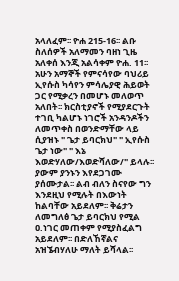አላለፈም፡፡ ዮሐ 215-16፡፡ ልቡ ስለሰዎች አለማመን ባዘነ ጊዜ አለቀሰ እንጂ አልሳቀም ዮሐ. 11፡፡ አሁን አማኞች የምናሳየው ባህሪይ ኢየሱስ ካሳየን ምሳሌያዊ ሕይወት ጋር የሚቃረን በመሆኑ መለወጥ አለበት፡፡ ክርስቲያኖች የሚያደርጉት ተገቢ ካልሆኑ ነገሮች አንዳንዶችን ለመጥቀስ በወንድማቸው ላይ ሲያዝኑ " ጌታ ይባርክህ" " ኢየሱስ ጌታ ነው" " እኔ እወድሃለው/እወድሻለው/" ይላሉ፡፡ ያውም ያንኑን እየደጋገሙ ያሰሙታል፡፡ ልብ ብለን ስናየው ግን እንደዚህ የሚሉት በእውነት ከልባቸው አይደለም፡፡ ቅሬታን ለመግለፅ ጌታ ይባርክህ የሚል ዐ.ነገር መጠቀም የሚያስፈልግ አይደለም፡፡ በድለኸኛልና አዝኜብሃለሁ ማለት ይሻላል፡፡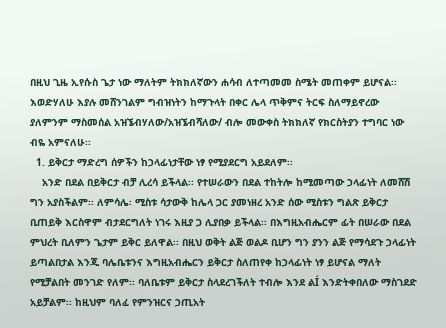በዚህ ጊዜ ኢየሱስ ጌታ ነው ማለትም ትክክለኛውን ሐሳብ ለተጣመመ ስሜት መጠቀም ይሆናል፡፡ እወድሃለሁ እያሉ መሸንገልም ግብዝነትን ከማጉላት በቀር ሌላ ጥቅምና ትርፍ ስለማይኖረው ያለምንም ማስመሰል አዝኜብሃለው/አዝኜብሻለው/ ብሎ መውቀስ ትክክለኛ የክርስትያን ተግባር ነው ብዬ አምናለሁ፡፡
  1. ይቅርታ ማድረግ ሰዎችን ከኃላፊነታቸው ነፃ የሚያደርግ አይደለም፡፡
    አንድ በደል በይቅርታ ብቻ ሊረሳ ይችላል፡፡ የተሠራውን በደል ተከትሎ ከሚመጣው ኃላፊነት ለመሸሽ ግን አያስችልም፡፡ ለምሳሌ፡ ሚስቱ ሳታውቅ ከሌላ ጋር ያመነዘረ አንድ ሰው ሚስቱን ግልጽ ይቅርታ ቢጠይቅ እርስዋም ብታደርግለት ነገሩ እዚያ ጋ ሊያበቃ ይችላል፡፡ በእግዚአብሔርም ፊት በሠራው በደል ምህረት ቢለምን ጌታም ይቅር ይለዋል፡፡ በዚህ ወቅት ልጅ ወልዶ ቢሆን ግን ያንን ልጅ የማሳደጉ ኃላፊነት ይጣልበታል እንጂ ባሌቤቱንና እግዚአብሔርን ይቅርታ ስለጠየቀ ከኃላፊነት ነፃ ይሆናል ማለት የሚቻልበት መንገድ የለም፡፡ ባለቤቱም ይቅርታ ስላደረገችለት ተብሎ እንደ ልÍ እንድትቀበለው ማስገደድ አይቻልም፡፡ ከዚህም ባለፈ የምንዝርና ኃጢአት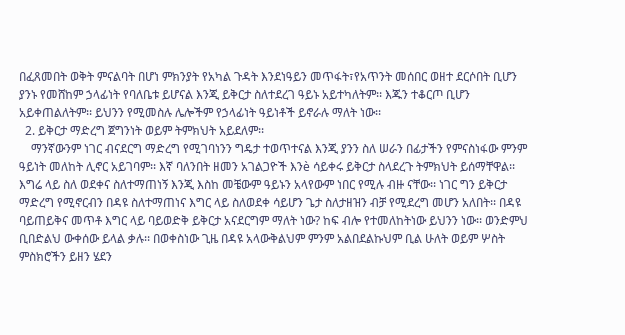በፈጸመበት ወቅት ምናልባት በሆነ ምክንያት የአካል ጉዳት እንደነዓይን መጥፋት፣የአጥንት መሰበር ወዘተ ደርሶበት ቢሆን ያንኑ የመሸከም ኃላፊነት የባለቤቱ ይሆናል እንጂ ይቅርታ ስለተደረገ ዓይኑ አይተካለትም፡፡ እጁን ተቆርጦ ቢሆን አይቀጠልለትም፡፡ ይህንን የሚመስሉ ሌሎችም የኃላፊነት ዓይነቶች ይኖራሉ ማለት ነው፡፡
  2. ይቅርታ ማድረግ ጀግንነት ወይም ትምክህት አይደለም፡፡
    ማንኛውንም ነገር ብናደርግ ማድረግ የሚገባነንን ግዴታ ተወጥተናል እንጂ ያንን ስለ ሠራን በፊታችን የምናስነፋው ምንም ዓይነት መለከት ሊኖር አይገባም፡፡ እኛ ባለንበት ዘመን አገልጋዮች እንè ሳይቀሩ ይቅርታ ስላደረጉ ትምክህት ይሰማቸዋል፡፡ እግሬ ላይ ስለ ወደቀና ስለተማጠነኝ እንጂ እስከ መቼውም ዓይኑን አላየውም ነበር የሚሉ ብዙ ናቸው፡፡ ነገር ግን ይቅርታ ማድረግ የሚኖርብን በዳዩ ስለተማጠነና እግር ላይ ስለወደቀ ሳይሆን ጌታ ስለታዘዝን ብቻ የሚደረግ መሆን አለበት፡፡ በዳዩ ባይጠይቅና መጥቶ እግር ላይ ባይወድቅ ይቅርታ አናደርግም ማለት ነው? ከፍ ብሎ የተመለከትነው ይህንን ነው፡፡ ወንድምህ ቢበድልህ ውቀሰው ይላል ቃሉ፡፡ በወቀስነው ጊዜ በዳዩ አላውቅልህም ምንም አልበደልኩህም ቢል ሁለት ወይም ሦስት ምስክሮችን ይዘን ሄደን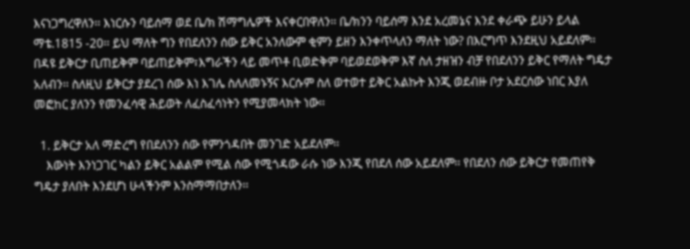እናነጋግረዋለን፡፡ እነርሱን ባይሰማ ወደ ቤ/ክ ሽማግሌዎች እናቀርበዋለን፡፡ ቤ/ክንን ባይሰማ እንደ አረመኔና እንደ ቀራጭ ይሁን ይላል ማቴ.1815 -20፡፡ ይህ ማለት ግን የበደለንን ሰው ይቅር አንለውም ቂምን ይዘን እንቀጥላለን ማለት ነው? በእርግጥ እንደዚህ አይደለም፡፡ በዳዩ ይቅርታ ቢጠይቅም ባይጠይቅም፣እግራችን ላይ መጥቶ ቢወድቅም ባይወደወቅም እኛ ስለ ታዘዝን ብቻ የበደለንን ይቅር የማለት ግዴታ አለብን፡፡ ስለዚህ ይቅርታ ያደረገ ሰው እነ እገሌ ስለለመኑኝና እርሱም ስለ ወተወተ ይቅር አልኩት እንጂ ወደብዙ ቦታ አደርሰው ነበር እያለ መፎከር ያለንን የመንፈሳዊ ሕይወት ለፈስፈሳነትን የሚያመላክት ነው፡፡

  1. ይቅርታ አለ ማድረግ የበደለንን ሰው የምንጎዳበት መንገድ አይደለም፡፡
    እውነት እንነጋገር ካልን ይቅር አልልም የሚል ሰው የሚጎዳው ራሱ ነው እንጂ የበደለ ሰው አይደለም፡፡ የበደለን ሰው ይቅርታ የመጠየቅ ግዴታ ያለበት እንደሆነ ሁላችንም እንስማማበታለን፡፡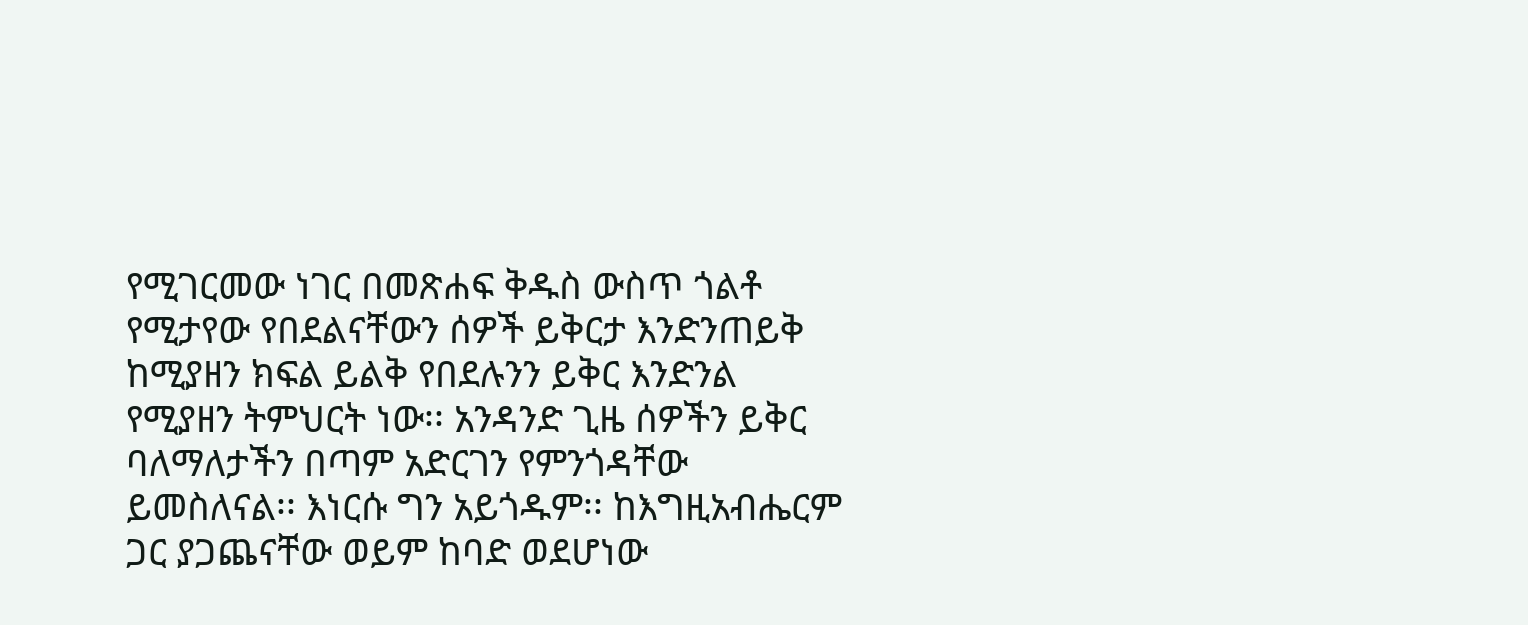የሚገርመው ነገር በመጽሐፍ ቅዱስ ውስጥ ጎልቶ የሚታየው የበደልናቸውን ሰዎች ይቅርታ እንድንጠይቅ ከሚያዘን ክፍል ይልቅ የበደሉንን ይቅር እንድንል የሚያዘን ትምህርት ነው፡፡ አንዳንድ ጊዜ ሰዎችን ይቅር ባለማለታችን በጣም አድርገን የምንጎዳቸው ይመስለናል፡፡ እነርሱ ግን አይጎዱም፡፡ ከእግዚአብሔርም ጋር ያጋጨናቸው ወይም ከባድ ወደሆነው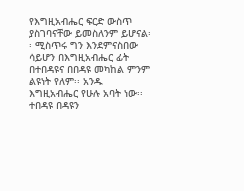የእግዚአብሔር ፍርድ ውስጥ ያስገባናቸው ይመስለንም ይሆናል፡፡ ሚስጥሩ ግን እንደምናስበው ሳይሆን በእግዚአብሔር ፊት በተበዳዩና በበዳዩ መካከል ምንም ልዩነት የለም፡፡ አንዱ እግዚአብሔር የሁሉ አባት ነው፡፡ ተበዳዩ በዳዩን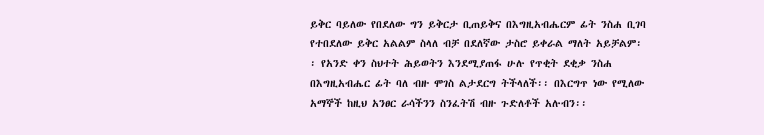ይቅር ባይለው የበደለው ግን ይቅርታ ቢጠይቅና በእግዚአብሔርም ፊት ንስሐ ቢገባ የተበደለው ይቅር አልልም ስላለ ብቻ በደለኛው ታስሮ ይቀራል ማለት አይቻልም፡፡ የአንድ ቀን ስህተት ሕይወትን እንደሚያጠፋ ሁሉ የጥቂት ደቂቃ ንስሐ በእግዚአብሔር ፊት ባለ ብዙ ሞገስ ልታደርግ ትችላለች፡፡ በእርግጥ ነው የሚለው አማኞች ከዚህ አንፀር ራሳችንን ስንፈትሽ ብዙ ጉድለቶች አሉብን፡፡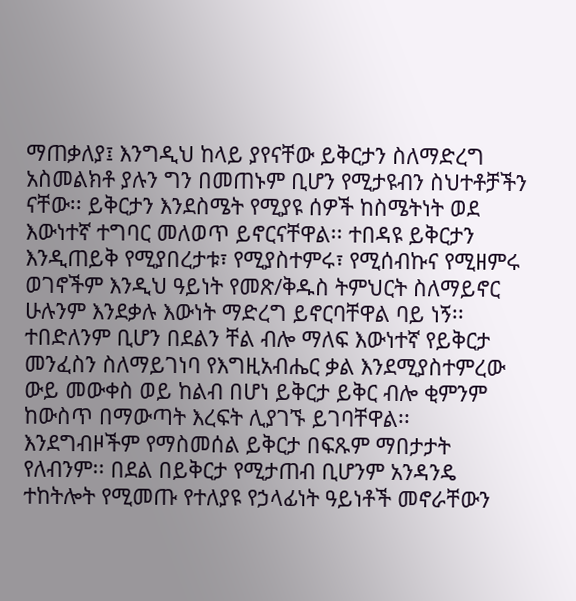ማጠቃለያ፤ እንግዲህ ከላይ ያየናቸው ይቅርታን ስለማድረግ አስመልክቶ ያሉን ግን በመጠኑም ቢሆን የሚታዩብን ስህተቶቻችን ናቸው፡፡ ይቅርታን እንደስሜት የሚያዩ ሰዎች ከስሜትነት ወደ እውነተኛ ተግባር መለወጥ ይኖርናቸዋል፡፡ ተበዳዩ ይቅርታን እንዲጠይቅ የሚያበረታቱ፣ የሚያስተምሩ፣ የሚሰብኩና የሚዘምሩ ወገኖችም እንዲህ ዓይነት የመጽ/ቅዱስ ትምህርት ስለማይኖር ሁሉንም እንደቃሉ እውነት ማድረግ ይኖርባቸዋል ባይ ነኝ፡፡ ተበድለንም ቢሆን በደልን ቸል ብሎ ማለፍ እውነተኛ የይቅርታ መንፈስን ስለማይገነባ የእግዚአብሔር ቃል እንደሚያስተምረው ውይ መውቀስ ወይ ከልብ በሆነ ይቅርታ ይቅር ብሎ ቂምንም ከውስጥ በማውጣት እረፍት ሊያገኙ ይገባቸዋል፡፡ እንደግብዞችም የማስመሰል ይቅርታ በፍጹም ማበታታት የለብንም፡፡ በደል በይቅርታ የሚታጠብ ቢሆንም አንዳንዴ ተከትሎት የሚመጡ የተለያዩ የኃላፊነት ዓይነቶች መኖራቸውን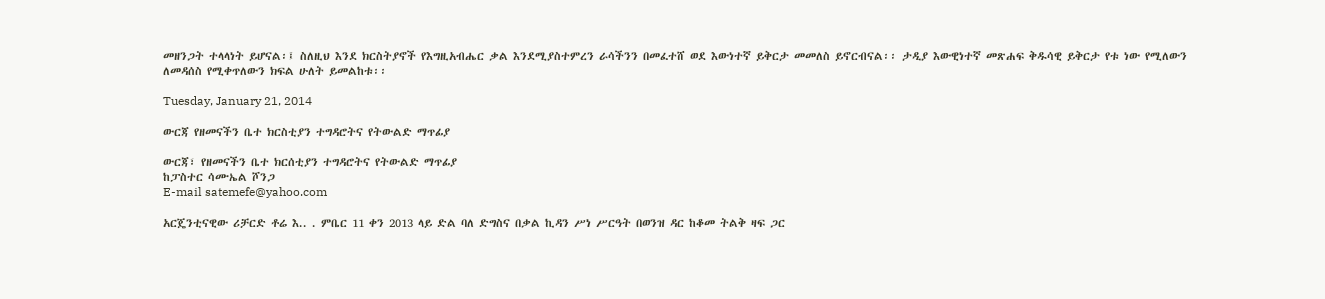መዘንጋት ተላላነት ይሆናል፡፤ ስለዚህ እንደ ክርስትያኖች የእግዚአብሔር ቃል እንደሚያስተምረን ራሳችንን በመፈተሸ ወደ እውነተኛ ይቅርታ መመለስ ይኖርብናል፡፡ ታዲያ እውዊነተኛ መጽሐፍ ቅዱሳዊ ይቅርታ የቱ ነው የሚለውን ለመዳሰስ የሚቀጥለውን ክፍል ሁለት ይመልከቱ፡፡

Tuesday, January 21, 2014

ውርጃ የዘመናችን ቤተ ክርስቲያን ተግዳሮትና የትውልድ ማጥፊያ

ውርጃ፣ የዘመናችን ቤተ ክርሰቲያን ተግዳሮትና የትውልድ ማጥፊያ
ከፓስተር ሳሙኤል ሾንጋ
E-mail satemefe@yahoo.com

አርጄንቲናዊው ሪቻርድ ቶሬ እ.. . ምቤር 11 ቀን 2013 ላይ ድል ባለ ድግስና በቃል ኪዳን ሥነ ሥርዓት በወንዝ ዳር ከቆመ ትልቅ ዛፍ ጋር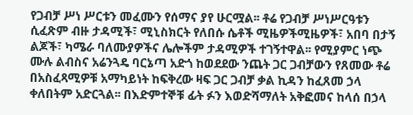የጋብቻ ሥነ ሥርቱን መፈሙን የሰማና ያየ ሁርሟል፡፡ ቶሬ የጋብቻ ሥነሥርዓቱን ሲፈጽም ብዙ ታዳሚች፣ ሚኒስክርት የለበሱ ሴቶች ሚዜዎችሚዜዎች፣ አበባ በታኝ ልጆች፣ ካሜራ ባለሙያዎችና ሌሎችም ታዳሚዎች ተገኝተዋል፡፡ የሚያምር ነጭ ሙሉ ልብስና አሬንጓዴ ባርኔጣ አድጎ ከወደደው ንጨት ጋር ጋብቻውን የጸመው ቶሬ በአስፈጻሚዎቹ አማካይነት ከፍቅረው ዛፍ ጋር ጋብቻ ቃል ኪዳን ከፈጸመ ኃላ ቀለበትም አድርጓል፡፡ በእድምተኞቹ ፊት ፉን እወድሻማለት አቅፎመና ከላሰ በኃላ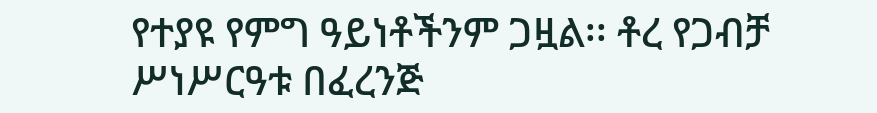የተያዩ የምግ ዓይነቶችንም ጋዟል፡፡ ቶረ የጋብቻ ሥነሥርዓቱ በፈረንጅ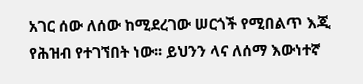አገር ሰው ለሰው ከሚደረገው ሠርጎች የሚበልጥ እጂ የሕዝብ የተገኘበት ነው፡፡ ይህንን ላና ለሰማ እውነተኛ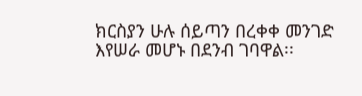ክርስያን ሁሉ ሰይጣን በረቀቀ መንገድ እየሠራ መሆኑ በደንብ ገባዋል፡፡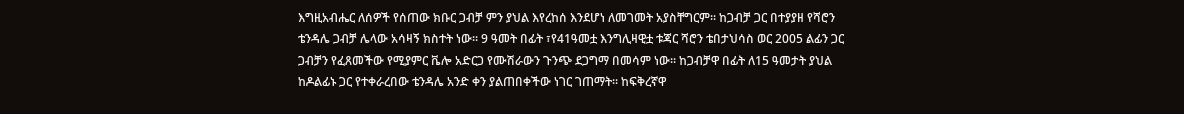እግዚአብሔር ለሰዎች የሰጠው ክቡር ጋብቻ ምን ያህል እየረከሰ እንደሆነ ለመገመት አያስቸግርም፡፡ ከጋብቻ ጋር በተያያዘ የሻሮን ቴንዳሌ ጋብቻ ሌላው አሳዛኝ ክስተት ነው፡፡ 9 ዓመት በፊት ፣የ41ዓመቷ እንግሊዛዊቷ ቱጃር ሻሮን ቴበታህሳስ ወር 2005 ልፊን ጋር ጋብቻን የፈጸመችው የሚያምር ቬሎ አድርጋ የሙሽራውን ጉንጭ ደጋግማ በመሳም ነው፡፡ ከጋብቻዋ በፊት ለ15 ዓመታት ያህል ከዶልፊኑ ጋር የተቀራረበው ቴንዳሌ አንድ ቀን ያልጠበቀችው ነገር ገጠማት፡፡ ከፍቅረኛዋ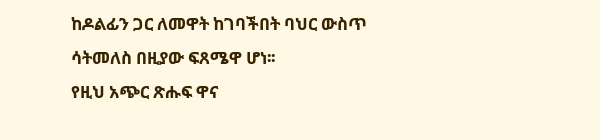ከዶልፊን ጋር ለመዋት ከገባችበት ባህር ውስጥ ሳትመለስ በዚያው ፍጸሜዋ ሆነ፡፡
የዚህ አጭር ጽሑፍ ዋና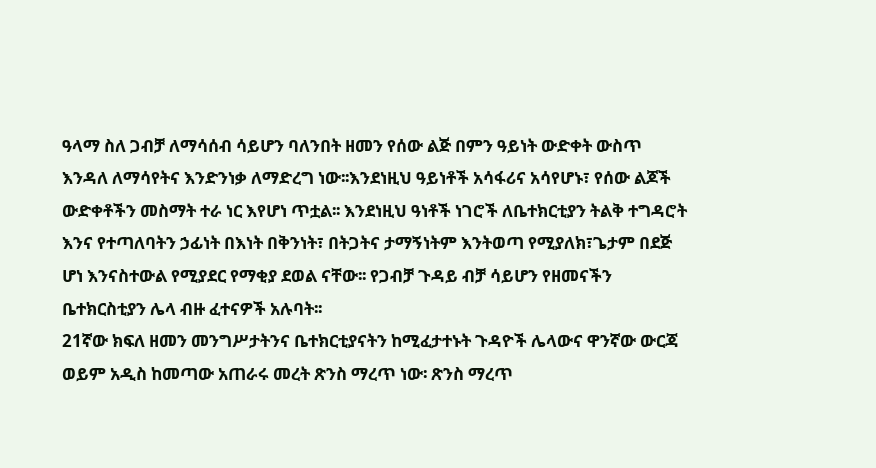ዓላማ ስለ ጋብቻ ለማሳሰብ ሳይሆን ባለንበት ዘመን የሰው ልጅ በምን ዓይነት ውድቀት ውስጥ እንዳለ ለማሳየትና እንድንነቃ ለማድረግ ነው፡፡እንደነዚህ ዓይነቶች አሳፋሪና አሳየሆኑ፣ የሰው ልጆች ውድቀቶችን መስማት ተራ ነር እየሆነ ጥቷል፡፡ እንደነዚህ ዓነቶች ነገሮች ለቤተክርቲያን ትልቅ ተግዳሮት እንና የተጣለባትን ኃፊነት በእነት በቅንነት፣ በትጋትና ታማኝነትም እንትወጣ የሚያለክ፣ጌታም በደጅ ሆነ እንናስተውል የሚያደር የማቂያ ደወል ናቸው፡፡ የጋብቻ ጉዳይ ብቻ ሳይሆን የዘመናችን ቤተክርስቲያን ሌላ ብዙ ፈተናዎች አሉባት፡፡
21ኛው ክፍለ ዘመን መንግሥታትንና ቤተክርቲያናትን ከሚፈታተኑት ጉዳዮች ሌላውና ዋንኛው ውርጃ ወይም አዲስ ከመጣው አጠራሩ መረት ጽንስ ማረጥ ነው፡ ጽንስ ማረጥ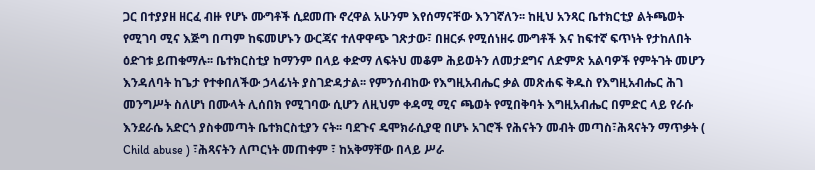ጋር በተያያዘ ዘርፈ ብዙ የሆኑ ሙግቶች ሲደመጡ ኖረዋል አሁንም እየሰማናቸው እንገኛለን፡፡ ከዚህ አንጻር ቤተክርቲያ ልትጫወት የሚገባ ሚና እጅግ በጣም ከፍመሆኑን ውርጃና ተለዋዋጭ ገጽታው፣ በዘርፉ የሚሰነዘሩ ሙግቶች እና ከፍተኛ ፍጥነት የታከለበት ዕድገቱ ይጠቁማሉ፡፡ ቤተክርስቲያ ከማንም በላይ ቀድማ ለፍትህ መቆም ሕይወትን ለመታደግና ለድምጽ አልባዎች የምትገት መሆን እንዳለባት ከጌታ የተቀበለችው ኃላፊነት ያስገድዳታል፡፡ የምንሰብከው የእግዚአብሔር ቃል መጽሐፍ ቅዱስ የእግዚአብሔር ሕገ መንግሥት ስለሆነ በሙላት ሊሰበክ የሚገባው ሲሆን ለዚህም ቀዳሚ ሚና ጫወት የሚበቅባት እግዚአብሔር በምድር ላይ የራሱ እንደራሴ አድርጎ ያስቀመጣት ቤተክርስቲያን ናት፡፡ ባደጉና ዴሞክራሲያዊ በሆኑ አገሮች የሕናትን መብት መጣስ፣ሕጻናትን ማጥቃት ( Child abuse ) ፣ሕጻናትን ለጦርነት መጠቀም ፣ ከአቅማቸው በላይ ሥራ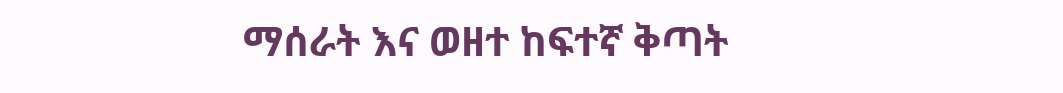ማሰራት እና ወዘተ ከፍተኛ ቅጣት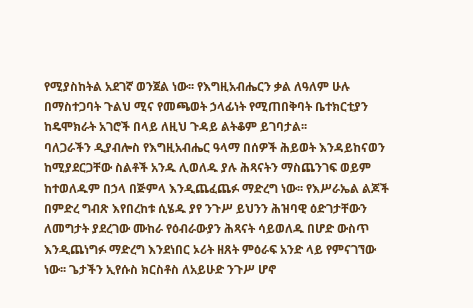የሚያስከትል አደገኛ ወንጀል ነው፡፡ የእግዚአብሔርን ቃል ለዓለም ሁሉ በማስተጋባት ጉልህ ሚና የመጫወት ኃላፊነት የሚጠበቅባት ቤተክርቲያን ከዴሞክራት አገሮች በላይ ለዚህ ጉዳይ ልትቆም ይገባታል፡፡
ባለጋራችን ዲያብሎስ የእግዚአብሔር ዓላማ በሰዎች ሕይወት እንዳይከናወን ከሚያደርጋቸው ስልቶች አንዱ ሊወለዱ ያሉ ሕጻናትን ማስጨንገፍ ወይም ከተወለዱም በኃላ በጅምላ እንዲጨፈጨፉ ማድረግ ነው፡፡ የእሥራኤል ልጆች በምድረ ግብጽ እየበረከቱ ሲሄዱ ያየ ንጉሥ ይህንን ሕዝባዊ ዕድገታቸውን ለመግታት ያደረገው ሙከራ የዕብራውያን ሕጻናት ሳይወለዱ በሆድ ውስጥ እንዲጨነግፉ ማድረግ እንደነበር ኦሪት ዘጸት ምዕራፍ አንድ ላይ የምናገኘው ነው፡፡ ጌታችን ኢየሱስ ክርስቶስ ለአይሁድ ንጉሥ ሆኖ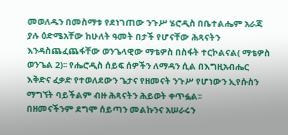መወለዱን በመስማቱ የደነገጠው ንጉሥ ሄሮዲስ በቤተልሔም አራጃ ያሉ ዕድሜአቸው ከሁለት ዓመት በታች የሆናቸው ሕጻናትን እንዳስጨፈጨፋቸው ወንጌላዊው ማቴዎስ በስፋት ተርኮልናል( ማቴዎስ ወንጌል 2)፡፡ የሔሮዲስ ሰይፍ ሰዎችን ለማዳን ሲል በእግዚአብሔር እቅድና ፈቃድ የተወለደውን ጌታና የዘመናት ንጉሥ የሆነውን ኢየሱስን ማግኘት ባይችልም ብዙ ሕጻናትን ሕይወት ቀጥፏል፡፡
በዘመናችንም ደግሞ ሰይጣን መልኩንና አሠራሩን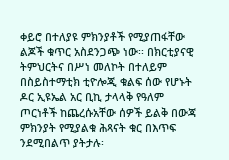ቀይሮ በተለያዩ ምክንያቶች የሚያጠፋቸው ልጆች ቁጥር አስደንጋጭ ነው፡፡ በክርቲያናዊ ትምህርትና በሥነ መለኮት በተለይም በስይስተማቲክ ቲዮሎጂ ቁልፍ ሰው የሆኑት ዶር ኢዩኤል አር ቢኪ ታላላቅ የዓለም ጦርነቶች ከጨረሱአቸው ሰዎች ይልቅ በውጃ ምክንያት የሚያልቁ ሕጻናት ቁር በእጥፍ ንደሚበልጥ ያትታሉ፡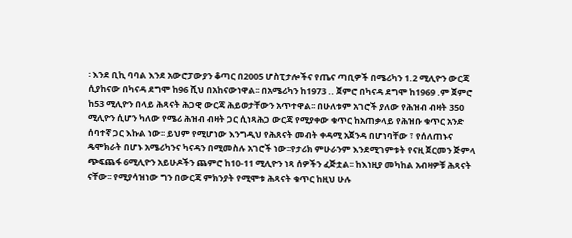፡ እንደ ቢኪ ባባል እንደ አውሮፓውያን ቆጣር በ2005 ሆስፒታሎችና የጤና ጣቢዎች በሜሪካን 1.2 ሚሊዮን ውርጃ ሲያከናው በካናዳ ደግሞ ከ96 ሺህ በአከናውነዋል፡፡ በአሜሪካን ከ1973 .. ጀምሮ በካናዳ ደግሞ ከ1969 .ም ጀምሮ ከ53 ሚሊዮን በላይ ሕጻናት ሕጋዊ ውርጃ ሕይወታቸውን አጥተዋል፡፡ በሁለቱም አገሮች ያለው የሕዝብ ብዛት 350 ሚሊዮን ሲሆን ካለው የሜሪ ሕዝብ ብዛት ጋር ሲነጻሕጋ ውርጃ የሚያቀው ቁጥር ከአጠቃላይ የሕዝቡ ቁጥር አንድ ሰባተኛ ጋር እኩል ነው፡፡ ይህም የሚሆነው እንግዲህ የሕጸናት መብት ቀዳሚ አጀንዳ በሆነባቸው ፣ የሰለጠኑና ዴሞክራት በሆኑ አሜሪካንና ካናዳን በሚመስሉ አገሮች ነው፡፡የታሪክ ምሁራንም እንደሚገምቱት የናዚ ጀርመን ጅምላ ጭፍጨፋ 6ሚሊዮን አይሁዶችን ጨምሮ ከ10-11 ሚሊዮን ነጻ ሰዎችን ፈጅቷል፡፡ ከእነዚያ መካከል አብዛዎቹ ሕጻናት ናቸው፡፡ የሚያሳዝነው ግን በውርጃ ምክንያት የሚሞቱ ሕጻናት ቁጥር ከዚህ ሁሉ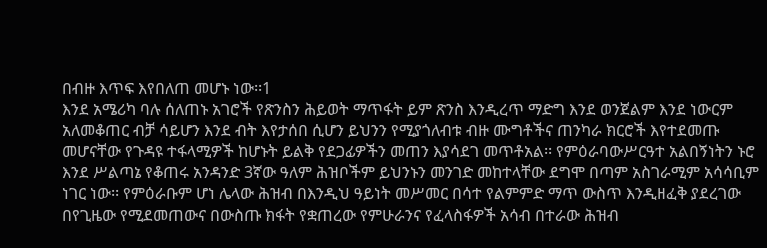በብዙ እጥፍ እየበለጠ መሆኑ ነው፡፡1
እንደ አሜሪካ ባሉ ሰለጠኑ አገሮች የጽንስን ሕይወት ማጥፋት ይም ጽንስ እንዲረጥ ማድግ እንደ ወንጀልም እንደ ነውርም አለመቆጠር ብቻ ሳይሆን እንደ ብት እየታሰበ ሲሆን ይህንን የሚያጎለብቱ ብዙ ሙግቶችና ጠንካራ ክርሮች እየተደመጡ መሆናቸው የጉዳዩ ተፋላሚዎች ከሆኑት ይልቅ የደጋፊዎችን መጠን እያሳደገ መጥቶአል፡፡ የምዕራባውሥርዓተ አልበኝነትን ኑሮ እንደ ሥልጣኔ የቆጠሩ አንዳንድ 3ኛው ዓለም ሕዝቦችም ይህንኑን መንገድ መከተላቸው ደግሞ በጣም አስገራሚም አሳሳቢም ነገር ነው፡፡ የምዕራቡም ሆነ ሌላው ሕዝብ በእንዲህ ዓይነት መሥመር በሳተ የልምምድ ማጥ ውስጥ እንዲዘፈቅ ያደረገው በየጊዜው የሚደመጠውና በውስጡ ክፋት የቋጠረው የምሁራንና የፈላስፋዎች አሳብ በተራው ሕዝብ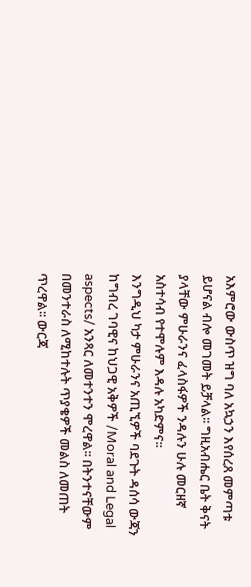አእምሮው ውስጥ ዝግ ባለ አኳኃን እየሰረጸ መምጣቱ ይሆናል ብሎ መገመት ይቻላል፡፡ ግዚአብሔር ቤት ቅናት ያላቸው ምሁራንና ፈላስፋዎች ንዳሉን ሁሉ መርዘኛ አስተሳብ የተሞሉም እዳሉ አካድምና፡፡
እንግዲህ ካታ ምሁራንና አጢኚዎች ባደጉት ዳሰሳ ውጃን ከግብረ ገባዊና ከህጋዊ አቅዎች /Moral and Legal aspects/ አንጻር ለመተንተን ሞረዋል፡፡ በትንተናቸውም በመንተራስ ለሚከተሉት ጥያቄዎች መልስ ለመጠት ጥረዋል፡፡ ውርጃ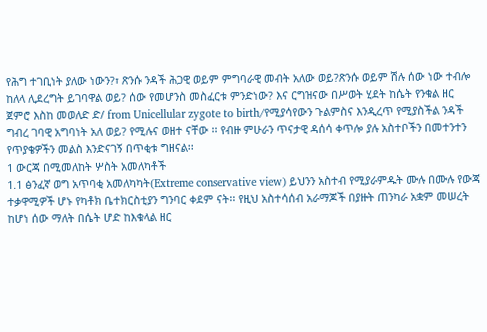የሕግ ተገቢነት ያለው ነውን?፣ ጽንሱ ንዳች ሕጋዊ ወይም ምግባራዊ መብት አለው ወይ?ጽንሱ ወይም ሽሉ ሰው ነው ተብሎ ከለላ ሊደረግት ይገባዋል ወይ? ሰው የመሆንስ መስፈርቱ ምንድነው? እና ርግዝናው በሥወት ሂደት ከሴት የንቁል ዘር ጀምሮ እስከ መወለድ ድ/ from Unicellular zygote to birth/የሚያሳየውን ጉልምስና እንዲረጥ የሚያስችል ንዳች ግብረ ገባዊ አግባነት አለ ወይ? የሚሉና ወዘተ ናቸው ፡፡ የብዙ ምሁራን ጥናታዊ ዳሰሳ ቀጥሎ ያሉ አስተቦችን በመተንተን የጥያቄዎችን መልስ እንድናገኝ በጥቂቱ ግዘናል፡፡
1 ውርጃ በሚመለከት ሦስት አመለካቶች
1.1 ፅንፈኛ ወግ አጥባቂ አመለካካት(Extreme conservative view) ይህንን አስተብ የሚያራምዱት ሙሉ በሙሉ የውጃ ተቃዋሚዎች ሆኑ የካቶክ ቤተክርስቲያን ግንባር ቀደም ናት፡፡ የዚህ አስተሳሰብ አራማጆች በያዙት ጠንካራ አቋም መሠረት ከሆነ ሰው ማለት በሴት ሆድ ከእቁላል ዘር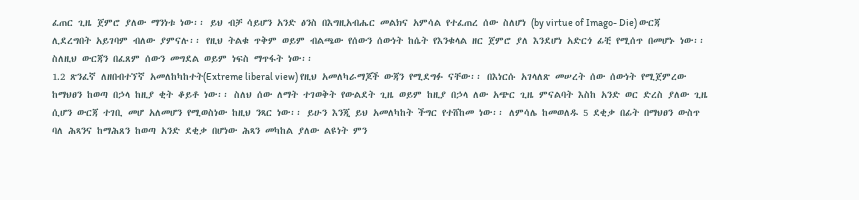ፈጠር ጊዜ ጀምሮ ያለው ማንነቱ ነው፡፡ ይህ ብቻ ሳይሆን አንድ ፅንስ በእግዚአብሔር መልክና አምሳል የተፈጠረ ሰው ስለሆነ (by virtue of Imago- Die) ውርጃ ሊደረግበት አይገባም ብለው ያምናሉ፡፡ የዚህ ትልቁ ጥቅም ወይም ብልጫው የሰውን ሰውነት ከሴት የእንቁላል ዘር ጀምሮ ያለ እንደሆነ አድርጎ ፊቺ የሚሰጥ በመሆኑ ነው፡፡ ስለዚህ ውርጃን በፈጸም ሰውን መግደል ወይም ነፍስ ማጥፋት ነው፡፡
1.2 ጽንፈኛ ለዘበብተኘኛ አመለከካከተት(Extreme liberal view) የዚህ አመለካራማጆች ውጃን የሚደግፉ ናቸው፡፡ በእነርሱ አገላለጽ መሠረት ሰው ሰውነት የሚጀምረው ከማህፀን ከወጣ በኃላ ከዚያ ቂት ቆይቶ ነው፡፡ ስለህ ሰው ለማት ተገወቅት የውልደት ጊዜ ወይም ከዚያ በኃላ ለው አጭር ጊዜ ምናልባት እስከ አንድ ወር ድረስ ያለው ጊዜ ሲሆን ውርጃ ተገቢ መሆ አለመሆን የሚወስነው ከዚህ ንጻር ነው፡፡ ይሁን እንጂ ይህ አመለካከት ችግር የተሸከመ ነው፡፡ ለምሳሌ ከመወለዱ 5 ደቂቃ በፊት በማህፀን ውስጥ ባለ ሕጻንና ከማሕጸን ከወጣ አንድ ደቂቃ በሆነው ሕጻን መካከል ያለው ልዩነት ምን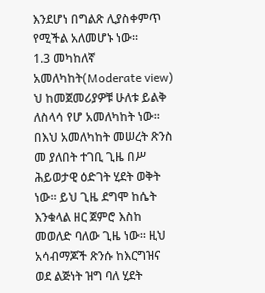እንደሆነ በግልጽ ሊያስቀምጥ የሚችል አለመሆኑ ነው፡፡
1.3 መካከለኛ አመለካከት(Moderate view) ህ ከመጀመሪያዎቹ ሁለቱ ይልቅ ለስላሳ የሆ አመለካከት ነው፡፡ በእህ አመለካከት መሠረት ጽንስ መ ያለበት ተገቢ ጊዜ በሥ ሕይወታዊ ዕድገት ሂደት ወቅት ነው፡፡ ይህ ጊዜ ደግሞ ከሴት እንቁላል ዘር ጀምሮ እስከ መወለድ ባለው ጊዜ ነው፡፡ ዚህ አሳብማጆች ጽንሱ ከእርግዝና ወደ ልጅነት ዝግ ባለ ሂደት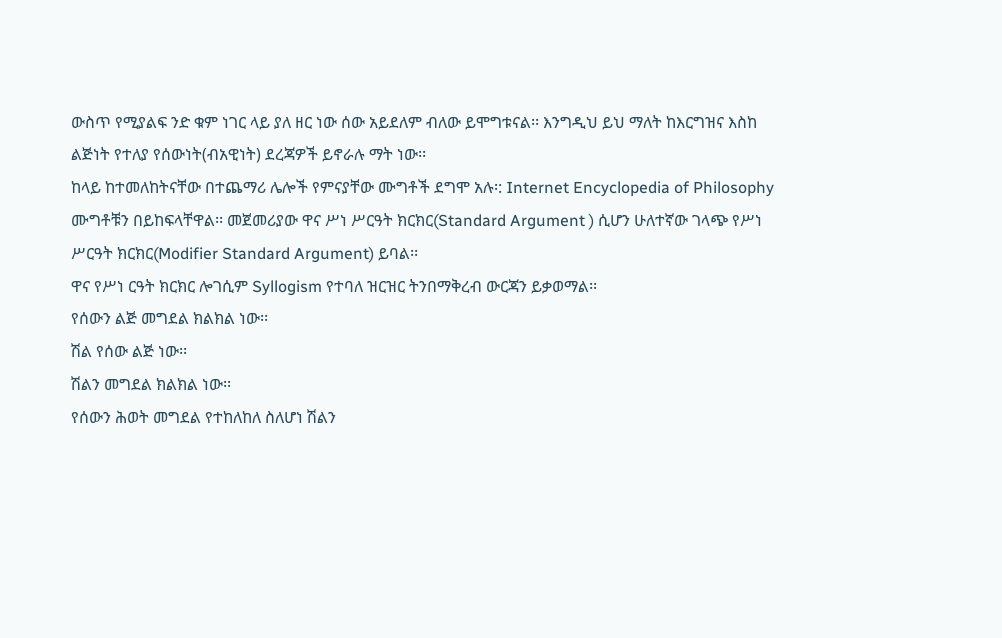ውስጥ የሚያልፍ ንድ ቁም ነገር ላይ ያለ ዘር ነው ሰው አይደለም ብለው ይሞግቱናል፡፡ እንግዲህ ይህ ማለት ከእርግዝና እስከ ልጅነት የተለያ የሰውነት(ብአዊነት) ደረጃዎች ይኖራሉ ማት ነው፡፡
ከላይ ከተመለከትናቸው በተጨማሪ ሌሎች የምናያቸው ሙግቶች ደግሞ አሉ፡: Internet Encyclopedia of Philosophy ሙግቶቹን በይከፍላቸዋል፡፡ መጀመሪያው ዋና ሥነ ሥርዓት ክርክር(Standard Argument ) ሲሆን ሁለተኛው ገላጭ የሥነ ሥርዓት ክርክር(Modifier Standard Argument) ይባል፡፡
ዋና የሥነ ርዓት ክርክር ሎገሲም Syllogism የተባለ ዝርዝር ትንበማቅረብ ውርጃን ይቃወማል፡፡
የሰውን ልጅ መግደል ክልክል ነው፡፡
ሽል የሰው ልጅ ነው፡፡
ሽልን መግደል ክልክል ነው፡፡
የሰውን ሕወት መግደል የተከለከለ ስለሆነ ሽልን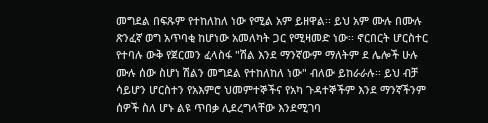መግደል በፍጹም የተከለከለ ነው የሚል አም ይዘዋል፡፡ ይህ አም ሙሉ በሙሉ ጽንፈኛ ወግ አጥባቂ ከሆነው አመለካት ጋር የሚዛመድ ነው፡፡ ኖርበርት ሆርስተር የተባሉ ውቅ የጀርመን ፈላስፋ "ሽል እንደ ማንኛውም ማለትም ደ ሌሎች ሁሉ ሙሉ ሰው ስሆነ ሽልን መግደል የተከለከለ ነው" ብለው ይከራራሉ፡፡ ይህ ብቻ ሳይሆን ሆርስተን የአእምሮ ህመምተኞችና የአካ ጉዳተኞችም እንደ ማንኛችንም ሰዎች ስለ ሆኑ ልዩ ጥበቃ ሊደረግላቸው እንደሚገባ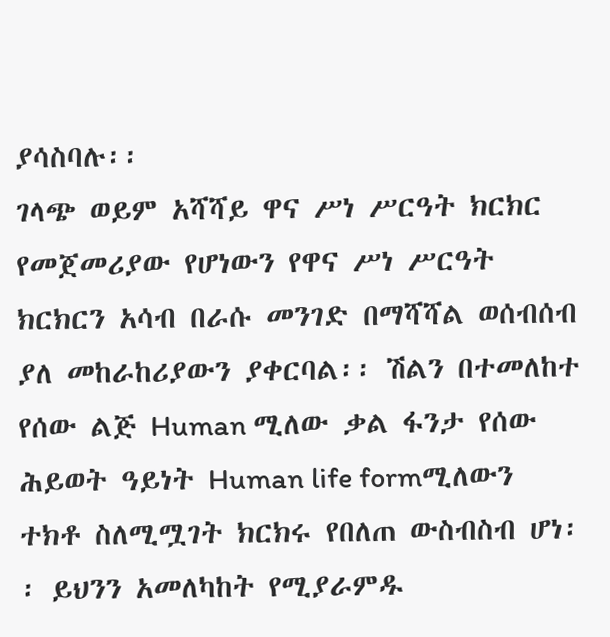ያሳስባሉ፡፡
ገላጭ ወይም አሻሻይ ዋና ሥነ ሥርዓት ክርክር የመጀመሪያው የሆነውን የዋና ሥነ ሥርዓት ክርክርን አሳብ በራሱ መንገድ በማሻሻል ወሰብሰብ ያለ መከራከሪያውን ያቀርባል፡፡ ሽልን በተመለከተ የሰው ልጅ Human ሚለው ቃል ፋንታ የሰው ሕይወት ዓይነት Human life formሚለውን ተክቶ ስለሚሟገት ክርክሩ የበለጠ ውስብስብ ሆነ፡፡ ይህንን አመለካከት የሚያራምዱ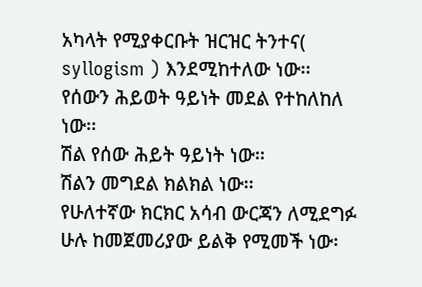አካላት የሚያቀርቡት ዝርዝር ትንተና( syllogism ) እንደሚከተለው ነው፡፡
የሰውን ሕይወት ዓይነት መደል የተከለከለ ነው፡፡
ሽል የሰው ሕይት ዓይነት ነው፡፡
ሽልን መግደል ክልክል ነው፡፡
የሁለተኛው ክርክር አሳብ ውርጃን ለሚደግፉ ሁሉ ከመጀመሪያው ይልቅ የሚመች ነው፡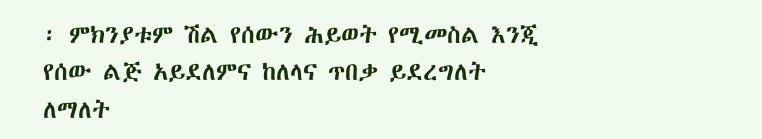፡ ምክንያቱም ሽል የሰውን ሕይወት የሚመስል እንጂ የሰው ልጅ አይደለምና ከለላና ጥበቃ ይደረግለት ለማለት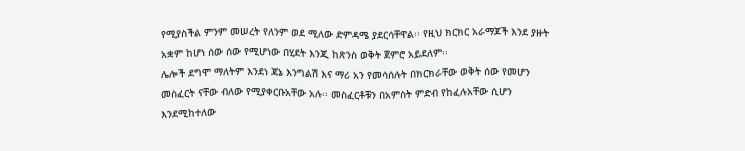የሚያስችል ምንም መሠረት የለንም ወደ ሚለው ድምዳሜ ያደርሳቸዋል፡፡ የዚህ ክርክር አራማጆች እንደ ያዙት አቋም ከሆነ ሰው ሰው የሚሆነው በሂደት እንጂ ከጽንስ ወቅት ጀምሮ አይደለም፡፡
ሌሎች ደግሞ ማለትም እንደነ ጃኔ እንግልሽ እና ማሪ አን የመሳሰሉት በክርክራቸው ወቅት ሰው የመሆን መስፈርት ናቸው ብለው የሚያቀርቡአቸው አሉ፡፡ መስፈርቶቹን በአምስት ምድብ የከፈሉአቸው ሲሆን እንደሚከተለው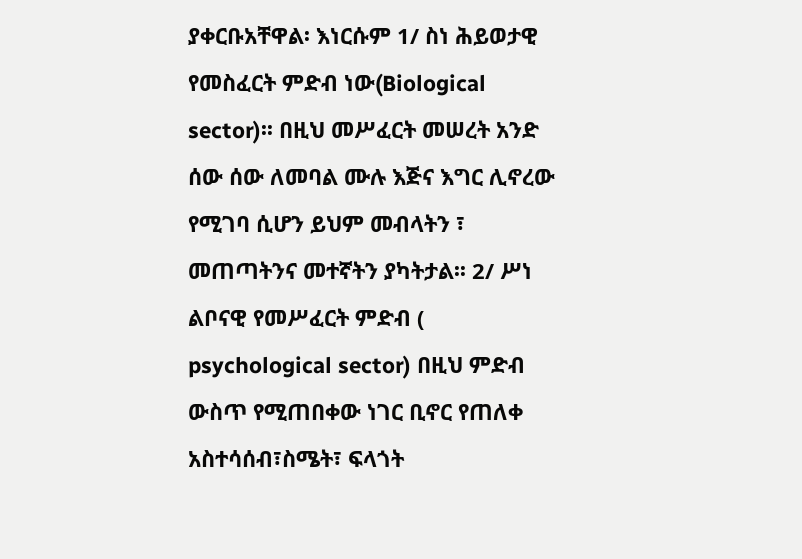ያቀርቡአቸዋል፡ እነርሱም 1/ ስነ ሕይወታዊ የመስፈርት ምድብ ነው(Biological sector)፡፡ በዚህ መሥፈርት መሠረት አንድ ሰው ሰው ለመባል ሙሉ እጅና እግር ሊኖረው የሚገባ ሲሆን ይህም መብላትን ፣ መጠጣትንና መተኛትን ያካትታል፡፡ 2/ ሥነ ልቦናዊ የመሥፈርት ምድብ ( psychological sector) በዚህ ምድብ ውስጥ የሚጠበቀው ነገር ቢኖር የጠለቀ አስተሳሰብ፣ስሜት፣ ፍላጎት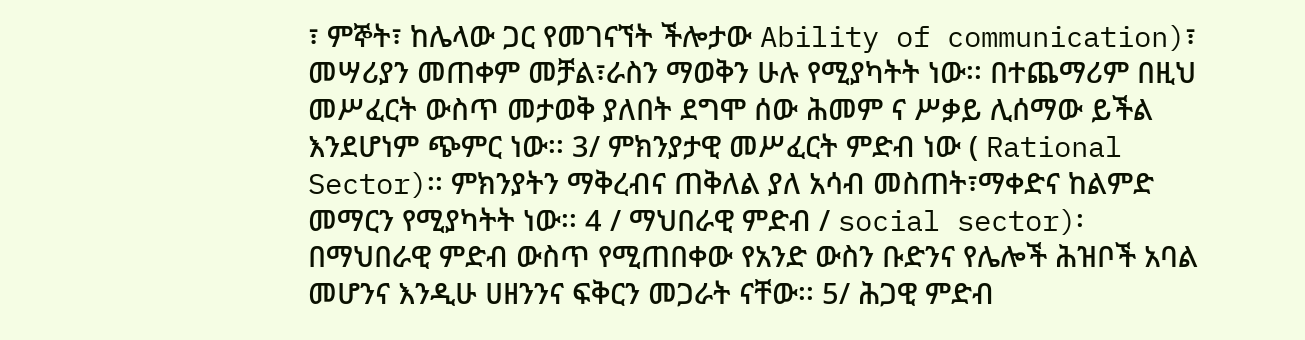፣ ምኞት፣ ከሌላው ጋር የመገናኘት ችሎታው Ability of communication)፣ መሣሪያን መጠቀም መቻል፣ራስን ማወቅን ሁሉ የሚያካትት ነው፡፡ በተጨማሪም በዚህ መሥፈርት ውስጥ መታወቅ ያለበት ደግሞ ሰው ሕመም ና ሥቃይ ሊሰማው ይችል እንደሆነም ጭምር ነው፡፡ 3/ ምክንያታዊ መሥፈርት ምድብ ነው ( Rational Sector)፡፡ ምክንያትን ማቅረብና ጠቅለል ያለ አሳብ መስጠት፣ማቀድና ከልምድ መማርን የሚያካትት ነው፡፡ 4 / ማህበራዊ ምድብ / social sector)፡ በማህበራዊ ምድብ ውስጥ የሚጠበቀው የአንድ ውስን ቡድንና የሌሎች ሕዝቦች አባል መሆንና እንዲሁ ሀዘንንና ፍቅርን መጋራት ናቸው፡፡ 5/ ሕጋዊ ምድብ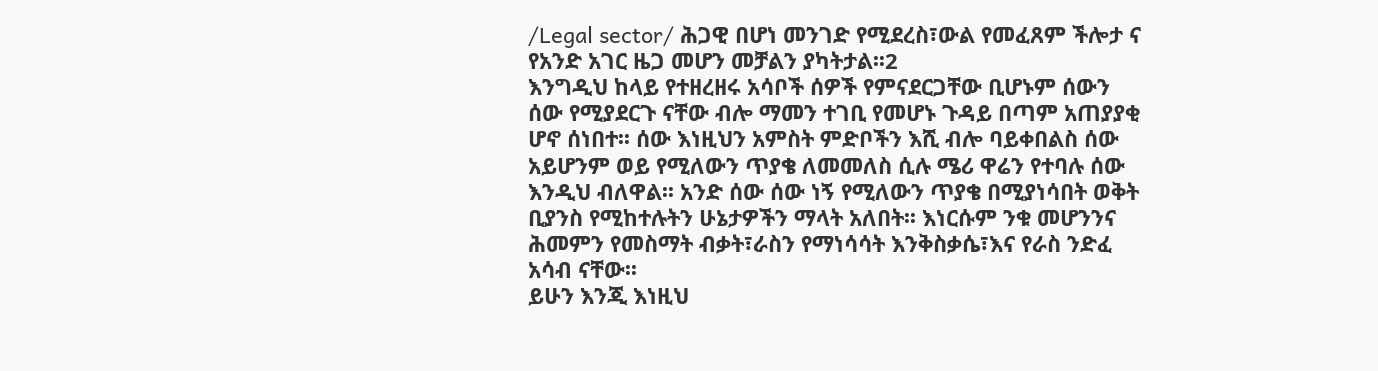/Legal sector/ ሕጋዊ በሆነ መንገድ የሚደረስ፣ውል የመፈጸም ችሎታ ና የአንድ አገር ዜጋ መሆን መቻልን ያካትታል፡፡2
እንግዲህ ከላይ የተዘረዘሩ አሳቦች ሰዎች የምናደርጋቸው ቢሆኑም ሰውን ሰው የሚያደርጉ ናቸው ብሎ ማመን ተገቢ የመሆኑ ጉዳይ በጣም አጠያያቂ ሆኖ ሰነበተ፡፡ ሰው እነዚህን አምስት ምድቦችን እሺ ብሎ ባይቀበልስ ሰው አይሆንም ወይ የሚለውን ጥያቄ ለመመለስ ሲሉ ሜሪ ዋሬን የተባሉ ሰው እንዲህ ብለዋል፡፡ አንድ ሰው ሰው ነኝ የሚለውን ጥያቄ በሚያነሳበት ወቅት ቢያንስ የሚከተሉትን ሁኔታዎችን ማላት አለበት፡፡ እነርሱም ንቁ መሆንንና ሕመምን የመስማት ብቃት፣ራስን የማነሳሳት እንቅስቃሴ፣እና የራስ ንድፈ አሳብ ናቸው፡፡
ይሁን እንጂ እነዚህ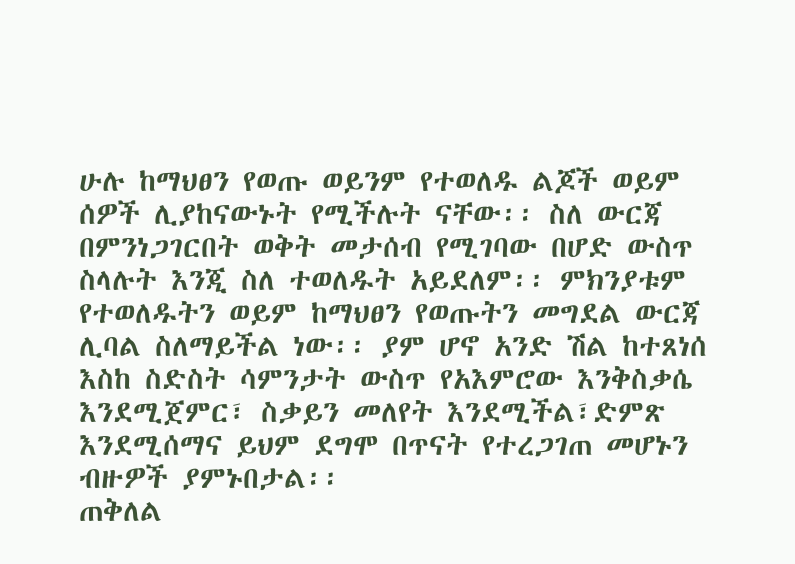ሁሉ ከማህፀን የወጡ ወይንም የተወለዱ ልጆች ወይም ሰዎች ሊያከናውኑት የሚችሉት ናቸው፡፡ ስለ ውርጃ በምንነጋገርበት ወቅት መታሰብ የሚገባው በሆድ ውስጥ ስላሉት እንጂ ስለ ተወለዱት አይደለም፡፡ ምክንያቱም የተወለዱትን ወይም ከማህፀን የወጡትን መግደል ውርጃ ሊባል ስለማይችል ነው፡፡ ያም ሆኖ አንድ ሽል ከተጸነሰ እስከ ስድስት ሳምንታት ውስጥ የአእምሮው እንቅስቃሴ እንደሚጀምር፣ ስቃይን መለየት እንደሚችል፣ድምጽ እንደሚሰማና ይህም ደግሞ በጥናት የተረጋገጠ መሆኑን ብዙዎች ያምኑበታል፡፡
ጠቅለል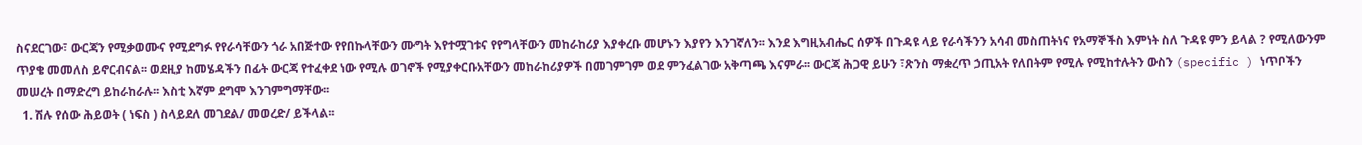ስናደርገው፣ ውርጃን የሚቃወሙና የሚደግፉ የየራሳቸውን ጎራ አበጅተው የየበኩላቸውን ሙግት እየተሟገቱና የየግላቸውን መከራከሪያ እያቀረቡ መሆኑን እያየን እንገኛለን፡፡ እንደ እግዚአብሔር ሰዎች በጉዳዩ ላይ የራሳችንን አሳብ መስጠትነና የአማኞችስ እምነት ስለ ጉዳዩ ምን ይላል ? የሚለውንም ጥያቄ መመለስ ይኖርብናል፡፡ ወደዚያ ከመሄዳችን በፊት ውርጃ የተፈቀደ ነው የሚሉ ወገኖች የሚያቀርቡአቸውን መከራከሪያዎች በመገምገም ወደ ምንፈልገው አቅጣጫ እናምራ፡፡ ውርጃ ሕጋዊ ይሁን ፣ጽንስ ማቋረጥ ኃጢአት የለበትም የሚሉ የሚከተሉትን ውስን (specific ) ነጥቦችን መሠረት በማድረግ ይከራከራሉ፡፡ እስቲ እኛም ደግሞ እንገምግማቸው፡፡
  1. ሽሉ የሰው ሕይወት ( ነፍስ ) ስላይደለ መገደል/ መወረድ/ ይችላል፡፡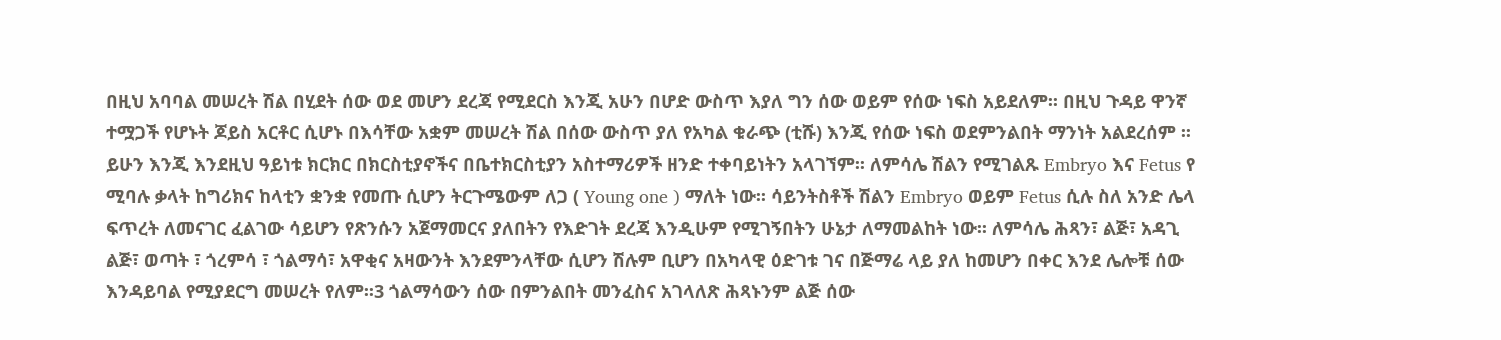በዚህ አባባል መሠረት ሽል በሂደት ሰው ወደ መሆን ደረጃ የሚደርስ እንጂ አሁን በሆድ ውስጥ እያለ ግን ሰው ወይም የሰው ነፍስ አይደለም፡፡ በዚህ ጉዳይ ዋንኛ ተሟጋች የሆኑት ጆይስ አርቶር ሲሆኑ በእሳቸው አቋም መሠረት ሽል በሰው ውስጥ ያለ የአካል ቁራጭ (ቲሹ) እንጂ የሰው ነፍስ ወደምንልበት ማንነት አልደረሰም ፡፡ ይሁን እንጂ እንደዚህ ዓይነቱ ክርክር በክርስቲያኖችና በቤተክርስቲያን አስተማሪዎች ዘንድ ተቀባይነትን አላገኘም፡፡ ለምሳሌ ሽልን የሚገልጹ Embryo እና Fetus የ ሚባሉ ቃላት ከግሪክና ከላቲን ቋንቋ የመጡ ሲሆን ትርጉሜውም ለጋ ( Young one ) ማለት ነው፡፡ ሳይንትስቶች ሽልን Embryo ወይም Fetus ሲሉ ስለ አንድ ሌላ ፍጥረት ለመናገር ፈልገው ሳይሆን የጽንሱን አጀማመርና ያለበትን የእድገት ደረጃ እንዲሁም የሚገኝበትን ሁኔታ ለማመልከት ነው፡፡ ለምሳሌ ሕጻን፣ ልጅ፣ አዳጊ ልጅ፣ ወጣት ፣ ጎረምሳ ፣ ጎልማሳ፣ አዋቂና አዛውንት እንደምንላቸው ሲሆን ሽሉም ቢሆን በአካላዊ ዕድገቱ ገና በጅማሬ ላይ ያለ ከመሆን በቀር እንደ ሌሎቹ ሰው እንዳይባል የሚያደርግ መሠረት የለም፡፡3 ጎልማሳውን ሰው በምንልበት መንፈስና አገላለጽ ሕጻኑንም ልጅ ሰው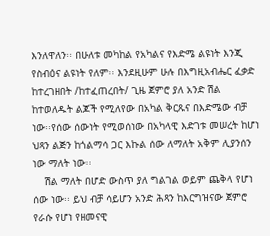እንለዋለን፡፡ በሁለቱ መካከል የአካልና የእድሜ ልዩነት እንጂ የስብዕና ልዩነት የለም፡፡ እንደዚሁም ሁሉ በእግዚአብሔር ፈቃድ ከተረገዘበት /ከተፈጠረበት/ ጊዜ ጀምሮ ያለ አንድ ሽል ከተወለዱት ልጆች የሚለየው በአካል ቅርጹና በእድሜው ብቻ ነው፡፡የሰው ሰውነት የሚወሰነው በአካላዊ እድገቱ መሠረት ከሆነ ህጻን ልጅን ከጎልማሳ ጋር እኩል ሰው ለማለት አቅም ሊያንሰን ነው ማለት ነው፡፡
    ሽል ማለት በሆድ ውስጥ ያለ ግልገል ወይም ጨቅላ የሆነ ሰው ነው፡፡ ይህ ብቻ ሳይሆን አንድ ሕጻን ከእርግዝናው ጀምሮ የራሱ የሆነ የዘመናዊ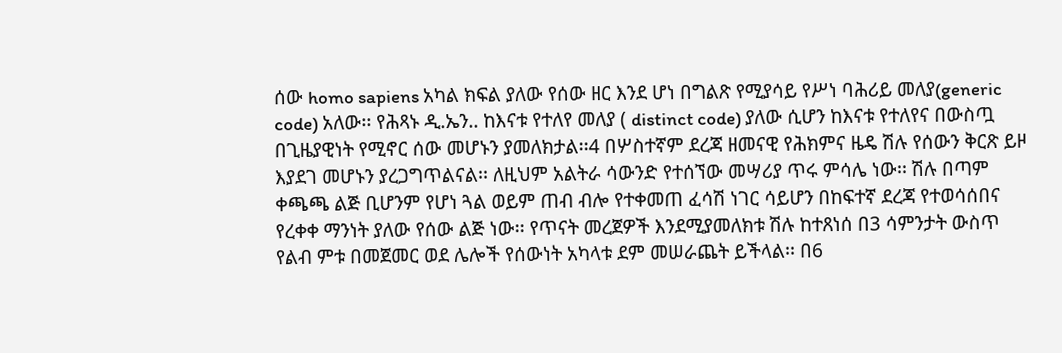ሰው homo sapiens አካል ክፍል ያለው የሰው ዘር እንደ ሆነ በግልጽ የሚያሳይ የሥነ ባሕሪይ መለያ(generic code) አለው፡፡ የሕጻኑ ዲ.ኤን.. ከእናቱ የተለየ መለያ ( distinct code) ያለው ሲሆን ከእናቱ የተለየና በውስጧ በጊዜያዊነት የሚኖር ሰው መሆኑን ያመለክታል፡፡4 በሦስተኛም ደረጃ ዘመናዊ የሕክምና ዜዴ ሽሉ የሰውን ቅርጽ ይዞ እያደገ መሆኑን ያረጋግጥልናል፡፡ ለዚህም አልትራ ሳውንድ የተሰኘው መሣሪያ ጥሩ ምሳሌ ነው፡፡ ሽሉ በጣም ቀጫጫ ልጅ ቢሆንም የሆነ ጓል ወይም ጠብ ብሎ የተቀመጠ ፈሳሽ ነገር ሳይሆን በከፍተኛ ደረጃ የተወሳሰበና የረቀቀ ማንነት ያለው የሰው ልጅ ነው፡፡ የጥናት መረጀዎች እንደሚያመለክቱ ሽሉ ከተጸነሰ በ3 ሳምንታት ውስጥ የልብ ምቱ በመጀመር ወደ ሌሎች የሰውነት አካላቱ ደም መሠራጨት ይችላል፡፡ በ6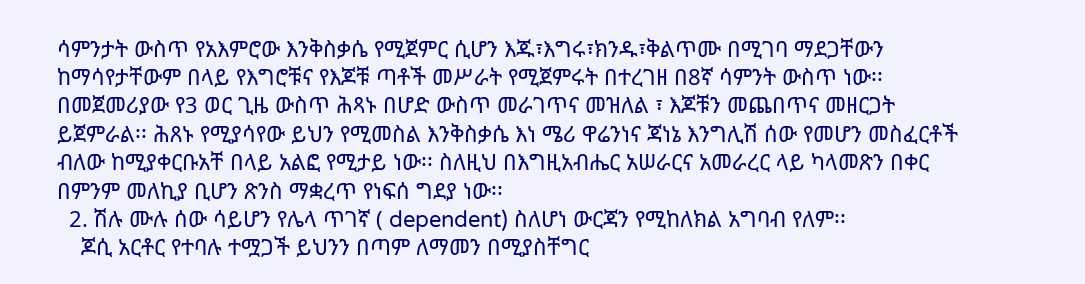ሳምንታት ውስጥ የአእምሮው እንቅስቃሴ የሚጀምር ሲሆን እጁ፣እግሩ፣ክንዱ፣ቅልጥሙ በሚገባ ማደጋቸውን ከማሳየታቸውም በላይ የእግሮቹና የእጆቹ ጣቶች መሥራት የሚጀምሩት በተረገዘ በ8ኛ ሳምንት ውስጥ ነው፡፡ በመጀመሪያው የ3 ወር ጊዜ ውስጥ ሕጻኑ በሆድ ውስጥ መራገጥና መዝለል ፣ እጆቹን መጨበጥና መዘርጋት ይጀምራል፡፡ ሕጸኑ የሚያሳየው ይህን የሚመስል እንቅስቃሴ እነ ሜሪ ዋሬንነና ጃነኔ እንግሊሽ ሰው የመሆን መስፈርቶች ብለው ከሚያቀርቡአቸ በላይ አልፎ የሚታይ ነው፡፡ ስለዚህ በእግዚአብሔር አሠራርና አመራረር ላይ ካላመጽን በቀር በምንም መለኪያ ቢሆን ጽንስ ማቋረጥ የነፍሰ ግደያ ነው፡፡
  2. ሽሉ ሙሉ ሰው ሳይሆን የሌላ ጥገኛ ( dependent) ስለሆነ ውርጃን የሚከለክል አግባብ የለም፡፡
    ጆሲ አርቶር የተባሉ ተሟጋች ይህንን በጣም ለማመን በሚያስቸግር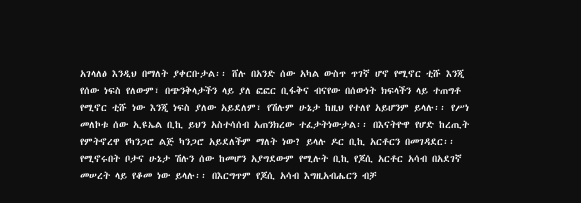አገላለፅ እንዲህ በማለት ያቀርቡታል፡፡ ሸሉ በአንድ ሰው አካል ውስጥ ጥገኛ ሆኖ የሚኖር ቲሹ እንጂ የሰው ነፍስ የለውም፣ በጭንቅላታችን ላይ ያለ ፎፎር ቢፋቅና ብናየው በሰውነት ክፍላችን ላይ ተጠግቶ የሚኖር ቲሹ ነው እንጂ ነፍስ ያለው አይደለም፣ የሽሉም ሁኔታ ከዚህ የተለየ አይሆንም ይላሉ፡፡ የሥነ መለኮቱ ሰው ኢዩኤል ቢኪ ይህን አስተሳሰብ አጠንክረው ተፈታትነውታል፡፡ በእናትዮዋ የሆድ ከረጢት የምትኖረዋ የካንጋሮ ልጅ ካንጋሮ አይደለችም ማለት ነው? ይላሉ ዶር ቢኪ አርቶርን በመገዳደር፡፡ የሚኖሩበት ቦታና ሁኔታ ሽሉን ሰው ከመሆን አያግደውም የሚሉት ቢኪ የጆሲ አርቶር አሳብ በአደገኛ መሠረት ላይ የቆመ ነው ይላሉ፡፡ በእርግጥም የጆሲ አሳብ እግዚአብሔርን ብቻ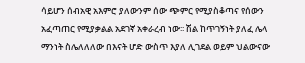ሳይሆን ሰብአዊ አእምሮ ያለውንም ሰው ጭምር የሚያስቆጣና የሰውን አፈጣጠር የሚያቃልል አደገኛ አቀራረብ ነው፡፡ ሽል ከጥገኝነት ያለፈ ሌላ ማንነት ስሌለለለው በእናት ሆድ ውስጥ እያለ ሊገደል ወይም ህልውናው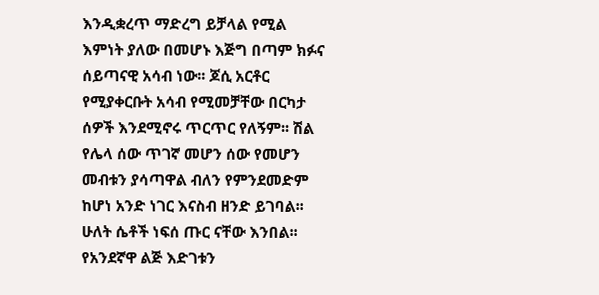እንዲቋረጥ ማድረግ ይቻላል የሚል እምነት ያለው በመሆኑ እጅግ በጣም ክፉና ሰይጣናዊ አሳብ ነው፡፡ ጆሲ አርቶር የሚያቀርቡት አሳብ የሚመቻቸው በርካታ ሰዎች እንደሚኖሩ ጥርጥር የለኝም፡፡ ሽል የሌላ ሰው ጥገኛ መሆን ሰው የመሆን መብቱን ያሳጣዋል ብለን የምንደመድም ከሆነ አንድ ነገር እናስብ ዘንድ ይገባል፡፡ ሁለት ሴቶች ነፍሰ ጡር ናቸው እንበል፡፡ የአንደኛዋ ልጅ እድገቱን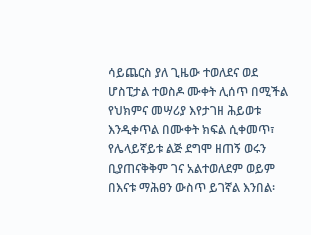ሳይጨርስ ያለ ጊዜው ተወለደና ወደ ሆስፒታል ተወስዶ ሙቀት ሊሰጥ በሚችል የህክምና መሣሪያ እየታገዘ ሕይወቱ እንዲቀጥል በሙቀት ክፍል ሲቀመጥ፣ የሌላይኛይቱ ልጅ ደግሞ ዘጠኝ ወሩን ቢያጠናቅቅም ገና አልተወለደም ወይም በእናቱ ማሕፀን ውስጥ ይገኛል እንበል፡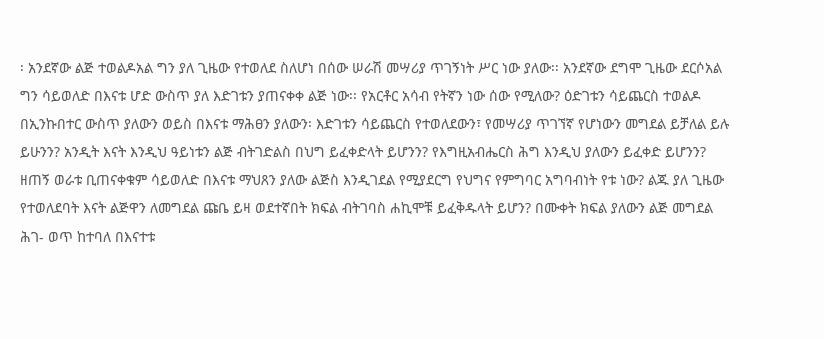፡ አንደኛው ልጅ ተወልዶአል ግን ያለ ጊዜው የተወለደ ስለሆነ በሰው ሠራሽ መሣሪያ ጥገኝነት ሥር ነው ያለው፡፡ አንደኛው ደግሞ ጊዜው ደርሶአል ግን ሳይወለድ በእናቱ ሆድ ውስጥ ያለ እድገቱን ያጠናቀቀ ልጅ ነው፡፡ የአርቶር አሳብ የትኛን ነው ሰው የሚለው? ዕድገቱን ሳይጨርስ ተወልዶ በኢንኩበተር ውስጥ ያለውን ወይስ በእናቱ ማሕፀን ያለውን፡ እድገቱን ሳይጨርስ የተወለደውን፣ የመሣሪያ ጥገኘኛ የሆነውን መግደል ይቻለል ይሉ ይሁንን? አንዲት እናት እንዲህ ዓይነቱን ልጅ ብትገድልስ በህግ ይፈቀድላት ይሆንን? የእግዚአብሔርስ ሕግ እንዲህ ያለውን ይፈቀድ ይሆንን? ዘጠኝ ወራቱ ቢጠናቀቁም ሳይወለድ በእናቱ ማህጸን ያለው ልጅስ እንዲገደል የሚያደርግ የህግና የምግባር አግባብነት የቱ ነው? ልጁ ያለ ጊዜው የተወለደባት እናት ልጅዋን ለመግደል ጩቤ ይዛ ወደተኛበት ክፍል ብትገባስ ሐኪሞቹ ይፈቅዱላት ይሆን? በሙቀት ክፍል ያለውን ልጅ መግደል ሕገ- ወጥ ከተባለ በእናተቱ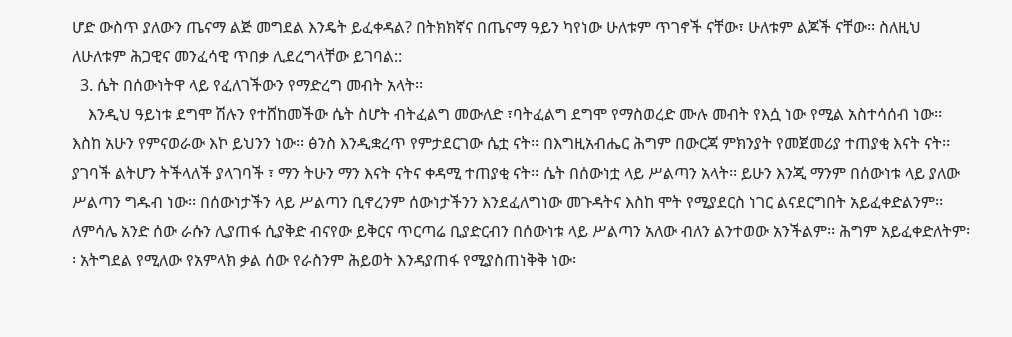ሆድ ውስጥ ያለውን ጤናማ ልጅ መግደል እንዴት ይፈቀዳል? በትክክኛና በጤናማ ዓይን ካየነው ሁለቱም ጥገኖች ናቸው፣ ሁለቱም ልጆች ናቸው፡፡ ስለዚህ ለሁለቱም ሕጋዊና መንፈሳዊ ጥበቃ ሊደረግላቸው ይገባል::
  3. ሴት በሰውነትዋ ላይ የፈለገችውን የማድረግ መብት አላት፡፡
    እንዲህ ዓይነቱ ደግሞ ሽሉን የተሸከመችው ሴት ስሆት ብትፈልግ መውለድ ፣ባትፈልግ ደግሞ የማስወረድ ሙሉ መብት የእሷ ነው የሚል አስተሳሰብ ነው፡፡ እስከ አሁን የምናወራው እኮ ይህንን ነው፡፡ ፅንስ እንዲቋረጥ የምታደርገው ሴቷ ናት፡፡ በእግዚአብሔር ሕግም በውርጃ ምክንያት የመጀመሪያ ተጠያቂ እናት ናት፡፡ ያገባች ልትሆን ትችላለች ያላገባች ፣ ማን ትሁን ማን እናት ናትና ቀዳሚ ተጠያቂ ናት፡፡ ሴት በሰውነቷ ላይ ሥልጣን አላት፡፡ ይሁን እንጂ ማንም በሰውነቱ ላይ ያለው ሥልጣን ግዱብ ነው፡፡ በሰውነታችን ላይ ሥልጣን ቢኖረንም ሰውነታችንን እንደፈለግነው መጉዳትና እስከ ሞት የሚያደርስ ነገር ልናደርግበት አይፈቀድልንም፡፡ ለምሳሌ አንድ ሰው ራሱን ሊያጠፋ ሲያቅድ ብናየው ይቅርና ጥርጣሬ ቢያድርብን በሰውነቱ ላይ ሥልጣን አለው ብለን ልንተወው አንችልም፡፡ ሕግም አይፈቀድለትም፡፡ አትግደል የሚለው የአምላክ ቃል ሰው የራስንም ሕይወት እንዳያጠፋ የሚያስጠነቅቅ ነው፡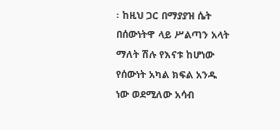፡ ከዚህ ጋር በማያያዝ ሴት በሰውነትዋ ላይ ሥልጣን አላት ማለት ሽሉ የእናቱ ከሆነው የሰውነት አካል ክፍል አንዱ ነው ወደሚለው አሳብ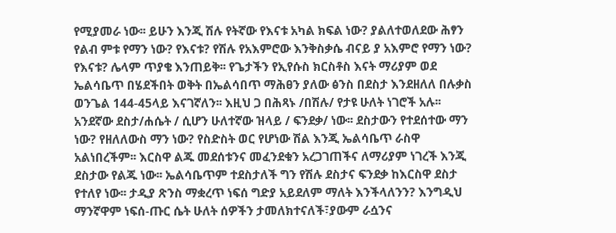የሚያመራ ነው፡፡ ይሁን እንጂ ሽሉ የትኛው የእናቱ አካል ክፍል ነው? ያልለተወለደው ሕፃን የልብ ምቱ የማን ነው? የእናቱ? የሽሉ የአእምሮው እንቅስቃሴ ብናይ ያ አእምሮ የማን ነው? የእናቱ? ሌላም ጥያቄ እንጠይቅ፡፡ የጌታችን የኢየሱስ ክርስቶስ እናት ማሪያም ወደ ኤልሳቤጥ በሄደችበት ወቅት በኤልሳበጥ ማሕፀን ያለው ፅንስ በደስታ እንደዘለለ በሉቃስ ወንጌል 144-45ላይ እናገኛለን፡፡ እዚህ ጋ በሕጻኑ /በሽሉ/ የታዩ ሁለት ነገሮች አሉ፡፡ አንደኛው ደስታ/ሐሴት / ሲሆን ሁለተኛው ዝላይ / ፍንደቃ/ ነው፡፡ ደስታውን የተደሰተው ማን ነው? የዘለለውስ ማን ነው? የስድስት ወር የሆነው ሽል እንጂ ኤልሳቤጥ ራስዋ አልነበረችም፡፡ እርስዋ ልጁ መደሰቱንና መፈንደቁን አረጋገጠችና ለማሪያም ነገረች እንጂ ደስታው የልጁ ነው፡፡ ኤልሳቤጥም ተደስታለች ግን የሽሉ ደስታና ፍንደቃ ከእርስዋ ደስታ የተለየ ነው፡፡ ታዲያ ጽንስ ማቋረጥ ነፍሰ ግድያ አይደለም ማለት እንችላለንን? እንግዲህ ማንኛዋም ነፍሰ-ጡር ሴት ሁለት ሰዎችን ታመለክተናለች፣ያውም ራሷንና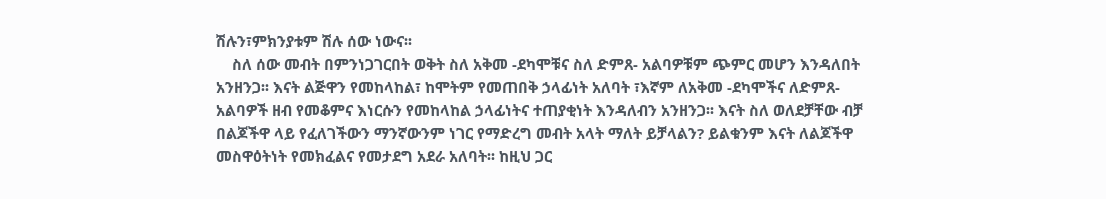ሽሉን፣ምክንያቱም ሽሉ ሰው ነውና፡፡
    ስለ ሰው መብት በምንነጋገርበት ወቅት ስለ አቅመ -ደካሞቹና ስለ ድምጸ- አልባዎቹም ጭምር መሆን እንዳለበት አንዘንጋ፡፡ እናት ልጅዋን የመከላከል፣ ከሞትም የመጠበቅ ኃላፊነት አለባት ፣እኛም ለአቅመ -ደካሞችና ለድምጸ- አልባዎች ዘብ የመቆምና እነርሱን የመከላከል ኃላፊነትና ተጠያቂነት እንዳለብን አንዘንጋ፡፡ እናት ስለ ወለደቻቸው ብቻ በልጆችዋ ላይ የፈለገችውን ማንኛውንም ነገር የማድረግ መብት አላት ማለት ይቻላልን? ይልቁንም እናት ለልጆችዋ መስዋዕትነት የመክፈልና የመታደግ አደራ አለባት፡፡ ከዚህ ጋር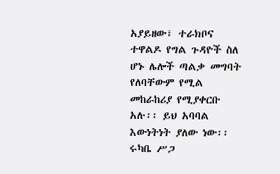አያይዘው፣ ተራክቦና ተዋልዶ የግል ጉዳዮች ስለ ሆኑ ሌሎች ጣልቃ መግባት የለባቸውም የሚል መከራከሪያ የሚያቀርቡ አሉ፡፡ ይህ አባባል እውነትነት ያለው ነው፡፡ ሩካቤ ሥጋ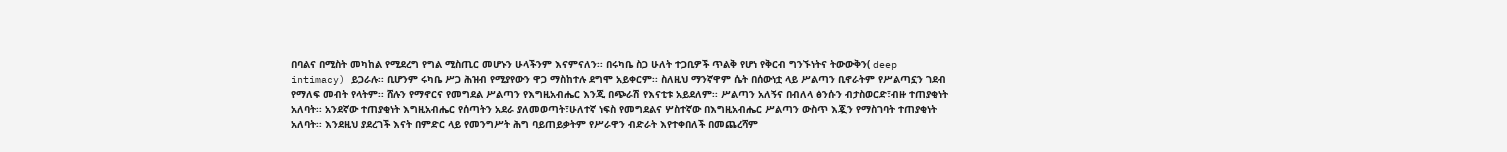በባልና በሚስት መካከል የሚደረግ የግል ሚስጢር መሆኑን ሁላችንም እናምናለን፡፡ በሩካቤ ስጋ ሁለት ተጋቢዎች ጥልቅ የሆነ የቅርብ ግንኙነትና ትውውቅን( deep intimacy) ይጋራሉ፡፡ ቢሆንም ሩካቤ ሥጋ ሕዝብ የሚያየውን ዋጋ ማስከተሉ ደግሞ አይቀርም፡፡ ስለዚህ ማንኛዋም ሴት በሰውነቷ ላይ ሥልጣን ቢኖራትም የሥልጣኗን ገደብ የማለፍ መብት የላትም፡፡ ሸሉን የማኖርና የመግደል ሥልጣን የእግዚአብሔር እንጂ በጭራሽ የእናቲቱ አይደለም፡፡ ሥልጣን አለኝና በብለላ ፅንሱን ብታስወርድ፣ብዙ ተጠያቂነት አለባት፡፡ አንደኛው ተጠያቂነት እግዚአብሔር የሰጣትን አደራ ያለመወጣት፣ሁለተኛ ነፍስ የመግደልና ሦስተኛው በእግዚአብሔር ሥልጣን ውስጥ እጇን የማስገባት ተጠያቂነት አለባት፡፡ እንደዚህ ያደረገች እናት በምድር ላይ የመንግሥት ሕግ ባይጠይቃትም የሥራዋን ብድራት እየተቀበለች በመጨረሻም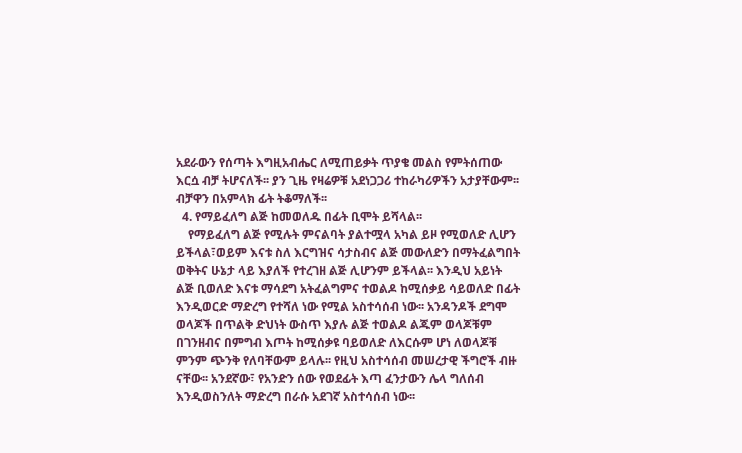አደራውን የሰጣት እግዚአብሔር ለሚጠይቃት ጥያቄ መልስ የምትሰጠው እርሷ ብቻ ትሆናለች፡፡ ያን ጊዜ የዛሬዎቹ አደነጋጋሪ ተከራካሪዎችን አታያቸውም፡፡ ብቻዋን በአምላክ ፊት ትቆማለች፡፡
  4. የማይፈለግ ልጅ ከመወለዱ በፊት ቢሞት ይሻላል፡፡
    የማይፈለግ ልጅ የሚሉት ምናልባት ያልተሟላ አካል ይዞ የሚወለድ ሊሆን ይችላል፣ወይም እናቱ ስለ እርግዝና ሳታስብና ልጅ መውለድን በማትፈልግበት ወቅትና ሁኔታ ላይ እያለች የተረገዘ ልጅ ሊሆንም ይችላል፡፡ እንዲህ አይነት ልጅ ቢወለድ እናቱ ማሳደግ አትፈልግምና ተወልዶ ከሚሰቃይ ሳይወለድ በፊት እንዲወርድ ማድረግ የተሻለ ነው የሚል አስተሳሰብ ነው፡፡ አንዳንዶች ደግሞ ወላጆች በጥልቅ ድህነት ውስጥ እያሉ ልጅ ተወልዶ ልጁም ወላጆቹም በገንዘብና በምግብ እጦት ከሚሰቃዩ ባይወለድ ለእርሱም ሆነ ለወላጆቹ ምንም ጭንቅ የለባቸውም ይላሉ፡፡ የዚህ አስተሳሰብ መሠረታዊ ችግሮች ብዙ ናቸው፡፡ አንደኛው፣ የአንድን ሰው የወደፊት እጣ ፈንታውን ሌላ ግለሰብ እንዲወስንለት ማድረግ በራሱ አደገኛ አስተሳሰብ ነው፡፡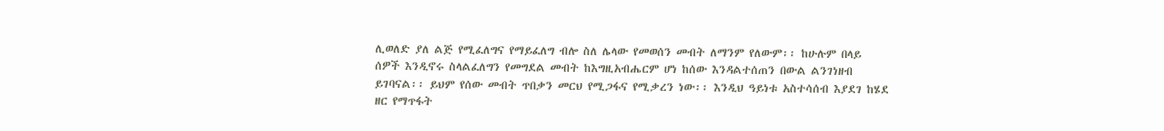ሊወለድ ያለ ልጅ የሚፈለግና የማይፈለግ ብሎ ስለ ሌላው የመወሰን መብት ለማንም የለውም፡፡ ከሁሉም በላይ ሰዎች እንዲኖሩ ስላልፈለግን የመግደል መብት ከእግዚአብሔርም ሆነ ከሰው እንዳልተሰጠን በውል ልንገነዘብ ይገባናል፡፡ ይህም የሰው መብት ጥበቃን መርህ የሚጋፋና የሚቃረን ነው፡፡ እንዲህ ዓይነቱ አስተሳሰብ እያደገ ከሄደ ዘር የማጥፋት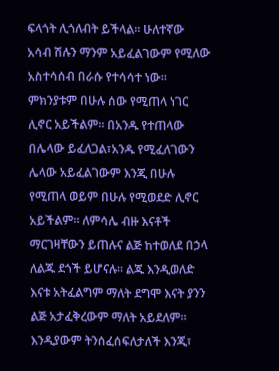ፍላጎት ሊጎለብት ይችላል፡፡ ሁለተኛው አሳብ ሽሉን ማንም አይፈልገውም የሚለው አስተሳሰብ በራሱ የተሳሳተ ነው፡፡ ምክንያቱም በሁሉ ሰው የሚጠላ ነገር ሊኖር አይችልም፡፡ በአንዱ የተጠላው በሌላው ይፈለጋል፣አንዱ የሚፈለገውን ሌላው አይፈልገውም እንጂ በሁሉ የሚጠላ ወይም በሁሉ የሚወደድ ሊኖር አይችልም፡፡ ለምሳሌ ብዙ እናቶች ማርገዛቸውን ይጠሉና ልጅ ከተወለደ በኃላ ለልጁ ደጎች ይሆናሉ፡፡ ልጁ እንዲወለድ እናቱ አትፈልግም ማለት ደግሞ እናት ያንን ልጅ አታፈቅረውም ማለት አይደለም፡፡ እንዲያውም ትንሰፈሰፍለታለች እንጂ፣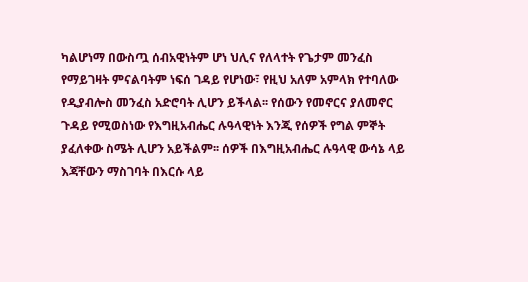ካልሆነማ በውስጧ ሰብአዊነትም ሆነ ህሊና የለላተት የጌታም መንፈስ የማይገዛት ምናልባትም ነፍሰ ገዳይ የሆነው፣ የዚህ አለም አምላክ የተባለው የዲያብሎስ መንፈስ አድሮባት ሊሆን ይችላል፡፡ የሰውን የመኖርና ያለመኖር ጉዳይ የሚወስነው የእግዚአብሔር ሉዓላዊነት እንጂ የሰዎች የግል ምኞት ያፈለቀው ስሜት ሊሆን አይችልም፡፡ ሰዎች በእግዚአብሔር ሉዓላዊ ውሳኔ ላይ እጃቸውን ማስገባት በእርሱ ላይ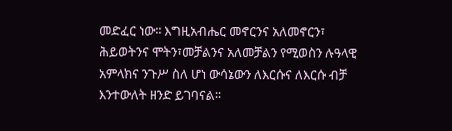መድፈር ነው፡፡ እግዚአብሔር መኖርንና አለመኖርን፣ ሕይወትንና ሞትን፣መቻልንና አለመቻልን የሚወስን ሉዓላዊ አምላክና ንጉሥ ስለ ሆነ ውሳኔውን ለእርሱና ለእርሱ ብቻ እንተውለት ዘንድ ይገባናል፡፡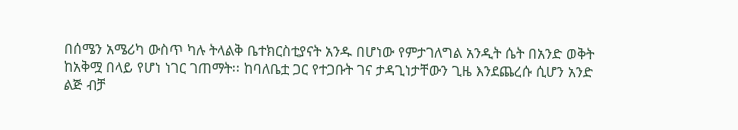በሰሜን አሜሪካ ውስጥ ካሉ ትላልቅ ቤተክርስቲያናት አንዱ በሆነው የምታገለግል አንዲት ሴት በአንድ ወቅት ከአቅሟ በላይ የሆነ ነገር ገጠማት፡፡ ከባለቤቷ ጋር የተጋቡት ገና ታዳጊነታቸውን ጊዜ እንደጨረሱ ሲሆን አንድ ልጅ ብቻ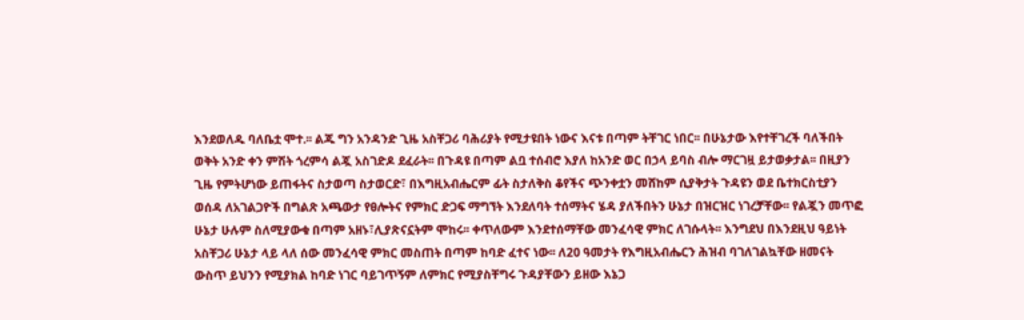እንደወለዱ ባለቤቷ ሞተ.፡፡ ልጁ ግን አንዳንድ ጊዜ አስቸጋሪ ባሕሪያት የሚታዩበት ነውና እናቱ በጣም ትቸገር ነበር፡፡ በሁኔታው እየተቸገረች ባለችበት ወቅት አንድ ቀን ምሽት ጎረምሳ ልጇ አስገድዶ ደፈራት፡፡ በጉዳዩ በጣም ልቧ ተሰብሮ እያለ ከአንድ ወር በኃላ ይባስ ብሎ ማርገዟ ይታወቃታል፡፡ በዚያን ጊዜ የምትሆነው ይጠፋትና ስታወጣ ስታወርድ፣ በእግዚአብሔርም ፊት ስታለቅስ ቆየችና ጭንቀቷን መሸከም ሲያቅታት ጉዳዩን ወደ ቤተክርስቲያን ወሰዳ ለአገልጋዮች በግልጽ አጫውታ የፀሎትና የምክር ድጋፍ ማግኘት እንደለባት ተሰማትና ሄዳ ያለችበትን ሁኔታ በዝርዝር ነገረቻቸው፡፡ የልጇን መጥፎ ሁኔታ ሁሉም ስለሚያውቁ በጣም አዘኑ፣ሊያጽናኗትም ሞከሩ፡፡ ቀጥለውም እንደተሰማቸው መንፈሳዊ ምክር ለገሱላት፡፡ እንግደህ በእንደዚህ ዓይነት አስቸጋሪ ሁኔታ ላይ ላለ ሰው መንፈሳዊ ምክር መስጠት በጣም ከባድ ፈተና ነው፡፡ ለ20 ዓመታት የእግዚአብሔርን ሕዝብ ባገለገልኳቸው ዘመናት ውስጥ ይህንን የሚያክል ከባድ ነገር ባይገጥኝም ለምክር የሚያስቸግሩ ጉዳያቸውን ይዘው እኔጋ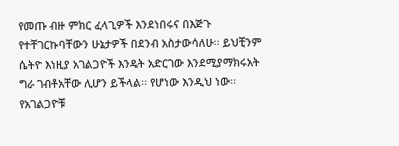የመጡ ብዙ ምክር ፈላጊዎች እንደነበሩና በእጅጉ የተቸገርኩባቸውን ሁኔታዎች በደንብ አስታውሳለሁ፡፡ ይህቺንም ሴትዮ እነዚያ አገልጋዮች እንዴት አድርገው እንደሚያማክሩአት ግራ ገብቶአቸው ሊሆን ይችላል፡፡ የሆነው እንዲህ ነው፡፡ የአገልጋዮቹ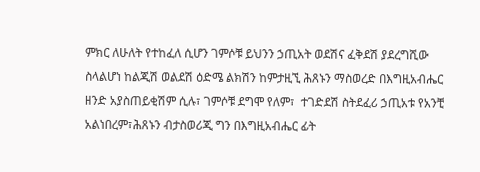ምክር ለሁለት የተከፈለ ሲሆን ገምሶቹ ይህንን ኃጢአት ወደሽና ፈቅደሽ ያደረግሺው ስላልሆነ ከልጂሽ ወልደሽ ዕድሜ ልክሽን ከምታዚኚ ሕጸኑን ማስወረድ በእግዚአብሔር ዘንድ አያስጠይቂሽም ሲሉ፣ ገምሶቹ ደግሞ የለም፣  ተገድደሽ ስትደፈሪ ኃጢአቱ የአንቺ አልነበረም፣ሕጸኑን ብታስወሪጂ ግን በእግዚአብሔር ፊት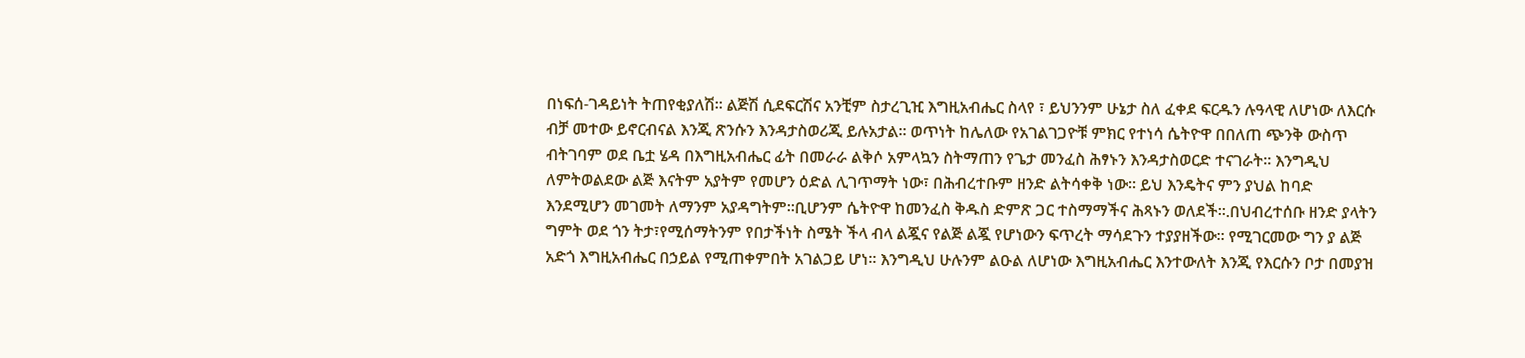በነፍሰ-ገዳይነት ትጠየቂያለሽ፡፡ ልጅሽ ሲደፍርሽና አንቺም ስታረጊዢ እግዚአብሔር ስላየ ፣ ይህንንም ሁኔታ ስለ ፈቀደ ፍርዱን ሉዓላዊ ለሆነው ለእርሱ ብቻ መተው ይኖርብናል እንጂ ጽንሱን እንዳታስወሪጂ ይሉአታል፡፡ ወጥነት ከሌለው የአገልገጋዮቹ ምክር የተነሳ ሴትዮዋ በበለጠ ጭንቅ ውስጥ ብትገባም ወደ ቤቷ ሄዳ በእግዚአብሔር ፊት በመራራ ልቅሶ አምላኳን ስትማጠን የጌታ መንፈስ ሕፃኑን እንዳታስወርድ ተናገራት፡፡ እንግዲህ ለምትወልደው ልጅ እናትም አያትም የመሆን ዕድል ሊገጥማት ነው፣ በሕብረተቡም ዘንድ ልትሳቀቅ ነው፡፡ ይህ እንዴትና ምን ያህል ከባድ እንደሚሆን መገመት ለማንም አያዳግትም፡፡ቢሆንም ሴትዮዋ ከመንፈስ ቅዱስ ድምጽ ጋር ተስማማችና ሕጻኑን ወለደች፡፡.በህብረተሰቡ ዘንድ ያላትን ግምት ወደ ጎን ትታ፣የሚሰማትንም የበታችነት ስሜት ችላ ብላ ልጇና የልጅ ልጇ የሆነውን ፍጥረት ማሳደጉን ተያያዘችው፡፡ የሚገርመው ግን ያ ልጅ አድጎ እግዚአብሔር በኃይል የሚጠቀምበት አገልጋይ ሆነ፡፡ እንግዲህ ሁሉንም ልዑል ለሆነው እግዚአብሔር እንተውለት እንጂ የእርሱን ቦታ በመያዝ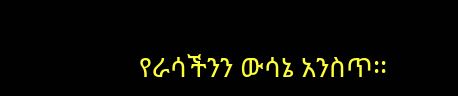የራሳችንን ውሳኔ አንስጥ፡፡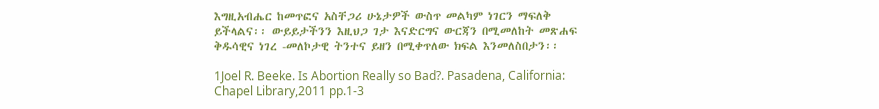እግዚአብሔር ከመጥፎና አስቸጋሪ ሁኔታዎች ውስጥ መልካም ነገርን ማፍለቅ ይችላልና፡፡ ውይይታችንን እዚህጋ ገታ እናድርግና ውርጃን በሚመለከት መጽሐፍ ቅዱሳዊና ነገረ -መለኮታዊ ትንተና ይዘን በሚቀጥለው ክፍል እንመለስበታን፡፡

1Joel R. Beeke. Is Abortion Really so Bad?. Pasadena, California: Chapel Library,2011 pp.1-3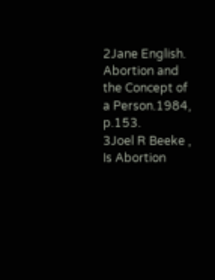2Jane English. Abortion and the Concept of a Person.1984, p.153.
3Joel R Beeke , Is Abortion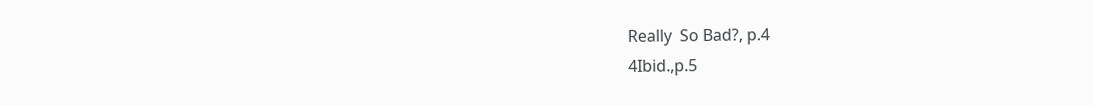Really  So Bad?, p.4
4Ibid.,p.5